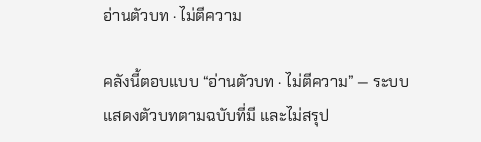อ่านตัวบท · ไม่ตีความ

คลังนี้ตอบแบบ “อ่านตัวบท · ไม่ตีความ” — ระบบแสดงตัวบทตามฉบับที่มี และไม่สรุป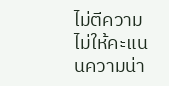ไม่ตีความ ไม่ให้คะแนนความน่า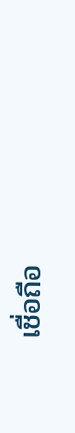เชื่อถือ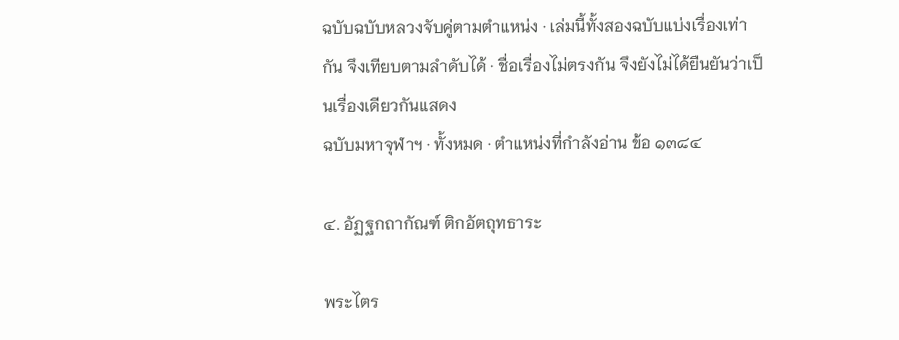ฉบับฉบับหลวงจับคู่ตามตำแหน่ง · เล่มนี้ทั้งสองฉบับแบ่งเรื่องเท่ากัน จึงเทียบตามลำดับได้ · ชื่อเรื่องไม่ตรงกัน จึงยังไม่ได้ยืนยันว่าเป็นเรื่องเดียวกันแสดง
ฉบับมหาจุฬาฯ · ทั้งหมด · ตำแหน่งที่กำลังอ่าน ข้อ ๑๓๘๔

๔. อัฏฐกถากัณฑ์ ติกอัตถุทธาระ

พระไตร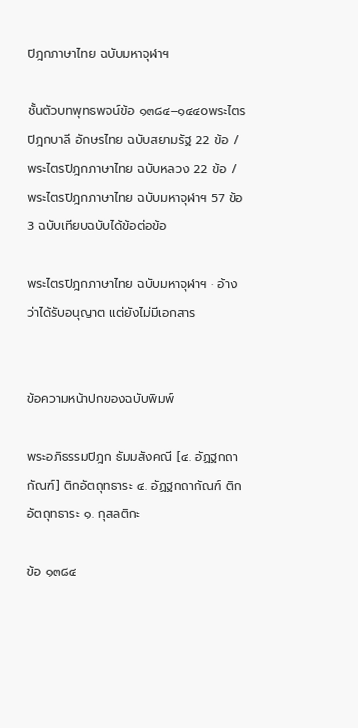ปิฎกภาษาไทย ฉบับมหาจุฬาฯ

ชั้นตัวบทพุทธพจน์ข้อ ๑๓๘๔–๑๔๔๐พระไตรปิฎกบาลี อักษรไทย ฉบับสยามรัฐ 22 ข้อ / พระไตรปิฎกภาษาไทย ฉบับหลวง 22 ข้อ / พระไตรปิฎกภาษาไทย ฉบับมหาจุฬาฯ 57 ข้อ3 ฉบับเทียบฉบับได้ข้อต่อข้อ

พระไตรปิฎกภาษาไทย ฉบับมหาจุฬาฯ · อ้างว่าได้รับอนุญาต แต่ยังไม่มีเอกสาร


ข้อความหน้าปกของฉบับพิมพ์

พระอภิธรรมปิฎก ธัมมสังคณี [๔. อัฏฐกถากัณฑ์] ติกอัตถุทธาระ ๔. อัฏฐกถากัณฑ์ ติกอัตถุทธาระ ๑. กุสลติกะ

ข้อ ๑๓๘๔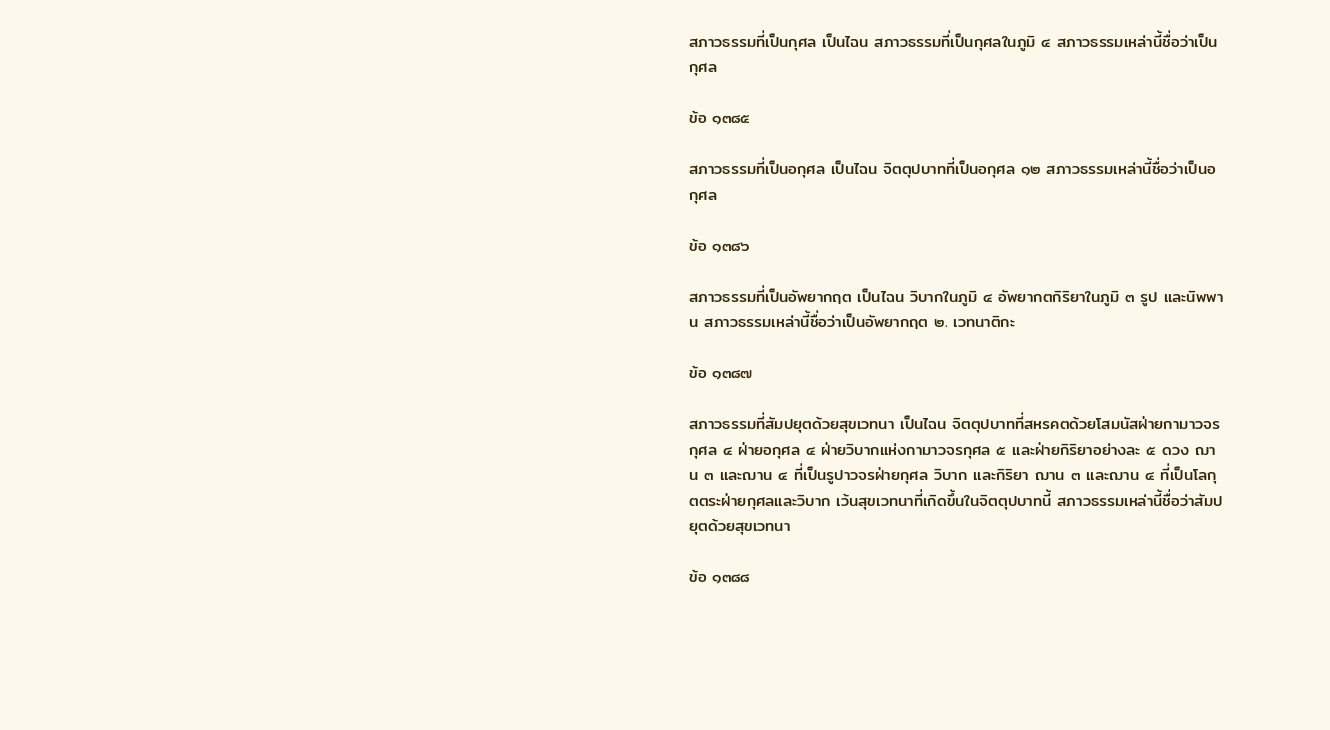สภาวธรรมที่เป็นกุศล เป็นไฉน สภาวธรรมที่เป็นกุศลในภูมิ ๔ สภาวธรรมเหล่านี้ชื่อว่าเป็นกุศล

ข้อ ๑๓๘๕

สภาวธรรมที่เป็นอกุศล เป็นไฉน จิตตุปบาทที่เป็นอกุศล ๑๒ สภาวธรรมเหล่านี้ชื่อว่าเป็นอกุศล

ข้อ ๑๓๘๖

สภาวธรรมที่เป็นอัพยากฤต เป็นไฉน วิบากในภูมิ ๔ อัพยากตกิริยาในภูมิ ๓ รูป และนิพพาน สภาวธรรมเหล่านี้ชื่อว่าเป็นอัพยากฤต ๒. เวทนาติกะ

ข้อ ๑๓๘๗

สภาวธรรมที่สัมปยุตด้วยสุขเวทนา เป็นไฉน จิตตุปบาทที่สหรคตด้วยโสมนัสฝ่ายกามาวจรกุศล ๔ ฝ่ายอกุศล ๔ ฝ่ายวิบากแห่งกามาวจรกุศล ๕ และฝ่ายกิริยาอย่างละ ๕ ดวง ฌาน ๓ และฌาน ๔ ที่เป็นรูปาวจรฝ่ายกุศล วิบาก และกิริยา ฌาน ๓ และฌาน ๔ ที่เป็นโลกุตตระฝ่ายกุศลและวิบาก เว้นสุขเวทนาที่เกิดขึ้นในจิตตุปบาทนี้ สภาวธรรมเหล่านี้ชื่อว่าสัมปยุตด้วยสุขเวทนา

ข้อ ๑๓๘๘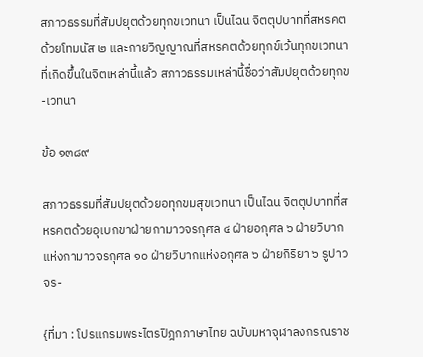สภาวธรรมที่สัมปยุตด้วยทุกขเวทนา เป็นไฉน จิตตุปบาทที่สหรคตด้วยโทมนัส ๒ และกายวิญญาณที่สหรคตด้วยทุกข์เว้นทุกขเวทนาที่เกิดขึ้นในจิตเหล่านี้แล้ว สภาวธรรมเหล่านี้ชื่อว่าสัมปยุตด้วยทุกข-เวทนา

ข้อ ๑๓๘๙

สภาวธรรมที่สัมปยุตด้วยอทุกขมสุขเวทนา เป็นไฉน จิตตุปบาทที่สหรคตด้วยอุเบกขาฝ่ายกามาวจรกุศล ๔ ฝ่ายอกุศล ๖ ฝ่ายวิบากแห่งกามาวจรกุศล ๑๐ ฝ่ายวิบากแห่งอกุศล ๖ ฝ่ายกิริยา ๖ รูปาวจร-

{ที่มา : โปรแกรมพระไตรปิฎกภาษาไทย ฉบับมหาจุฬาลงกรณราช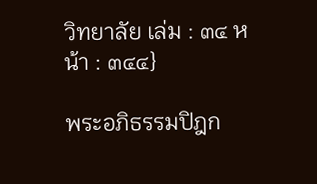วิทยาลัย เล่ม : ๓๔ หน้า : ๓๔๔}

พระอภิธรรมปิฎก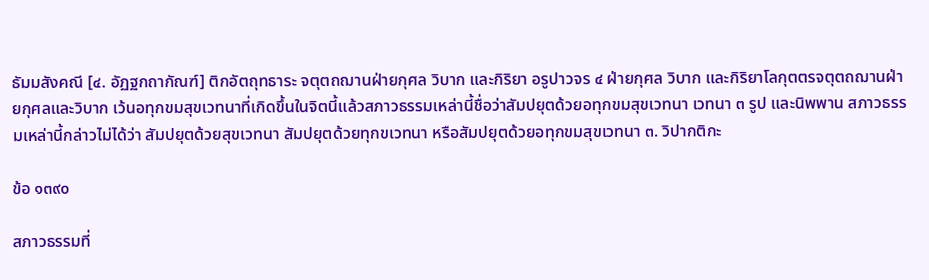ธัมมสังคณี [๔. อัฏฐกถากัณฑ์] ติกอัตถุทธาระ จตุตถฌานฝ่ายกุศล วิบาก และกิริยา อรูปาวจร ๔ ฝ่ายกุศล วิบาก และกิริยาโลกุตตรจตุตถฌานฝ่ายกุศลและวิบาก เว้นอทุกขมสุขเวทนาที่เกิดขึ้นในจิตนี้แล้วสภาวธรรมเหล่านี้ชื่อว่าสัมปยุตด้วยอทุกขมสุขเวทนา เวทนา ๓ รูป และนิพพาน สภาวธรรมเหล่านี้กล่าวไม่ได้ว่า สัมปยุตด้วยสุขเวทนา สัมปยุตด้วยทุกขเวทนา หรือสัมปยุตด้วยอทุกขมสุขเวทนา ๓. วิปากติกะ

ข้อ ๑๓๙๐

สภาวธรรมที่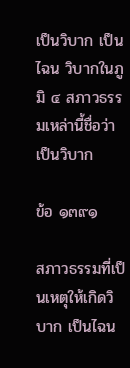เป็นวิบาก เป็นไฉน วิบากในภูมิ ๔ สภาวธรรมเหล่านี้ชื่อว่าเป็นวิบาก

ข้อ ๑๓๙๑

สภาวธรรมที่เป็นเหตุให้เกิดวิบาก เป็นไฉน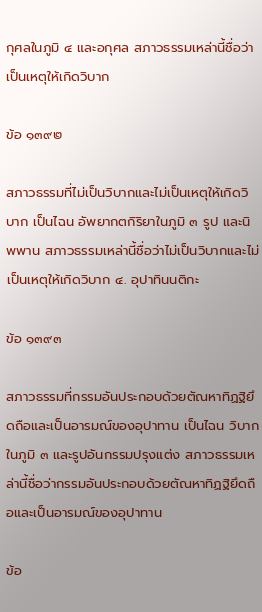กุศลในภูมิ ๔ และอกุศล สภาวธรรมเหล่านี้ชื่อว่าเป็นเหตุให้เกิดวิบาก

ข้อ ๑๓๙๒

สภาวธรรมที่ไม่เป็นวิบากและไม่เป็นเหตุให้เกิดวิบาก เป็นไฉน อัพยากตกิริยาในภูมิ ๓ รูป และนิพพาน สภาวธรรมเหล่านี้ชื่อว่าไม่เป็นวิบากและไม่เป็นเหตุให้เกิดวิบาก ๔. อุปาทินนติกะ

ข้อ ๑๓๙๓

สภาวธรรมที่กรรมอันประกอบด้วยตัณหาทิฏฐิยึดถือและเป็นอารมณ์ของอุปาทาน เป็นไฉน วิบากในภูมิ ๓ และรูปอันกรรมปรุงแต่ง สภาวธรรมเหล่านี้ชื่อว่ากรรมอันประกอบด้วยตัณหาทิฏฐิยึดถือและเป็นอารมณ์ของอุปาทาน

ข้อ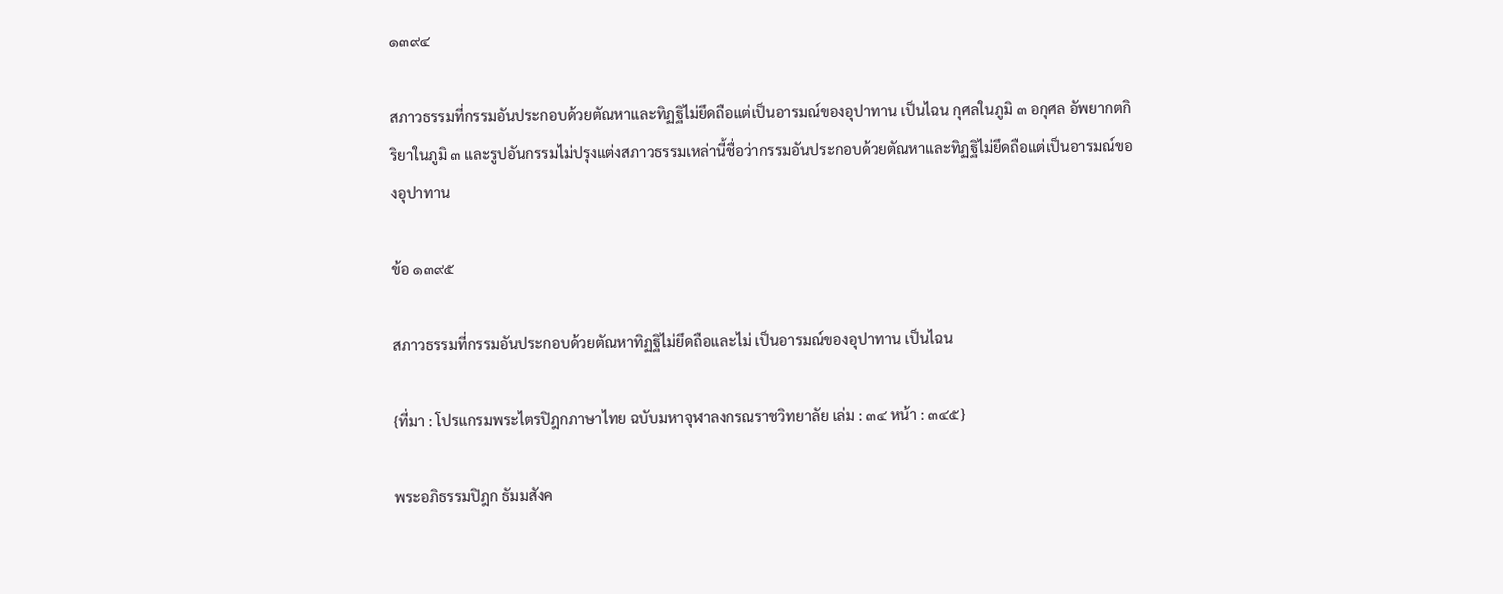๑๓๙๔

สภาวธรรมที่กรรมอันประกอบด้วยตัณหาและทิฏฐิไม่ยึดถือแต่เป็นอารมณ์ของอุปาทาน เป็นไฉน กุศลในภูมิ ๓ อกุศล อัพยากตกิริยาในภูมิ ๓ และรูปอันกรรมไม่ปรุงแต่งสภาวธรรมเหล่านี้ชื่อว่ากรรมอันประกอบด้วยตัณหาและทิฏฐิไม่ยึดถือแต่เป็นอารมณ์ของอุปาทาน

ข้อ ๑๓๙๕

สภาวธรรมที่กรรมอันประกอบด้วยตัณหาทิฏฐิไม่ยึดถือและไม่ เป็นอารมณ์ของอุปาทาน เป็นไฉน

{ที่มา : โปรแกรมพระไตรปิฎกภาษาไทย ฉบับมหาจุฬาลงกรณราชวิทยาลัย เล่ม : ๓๔ หน้า : ๓๔๕}

พระอภิธรรมปิฎก ธัมมสังค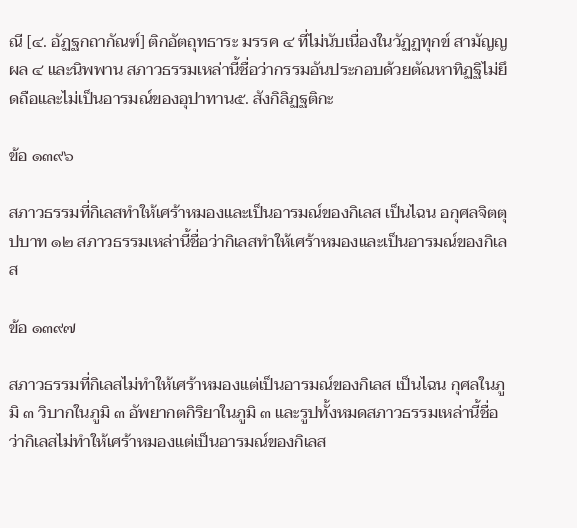ณี [๔. อัฏฐกถากัณฑ์] ติกอัตถุทธาระ มรรค ๔ ที่ไม่นับเนื่องในวัฏฏทุกข์ สามัญญผล ๔ และนิพพาน สภาวธรรมเหล่านี้ชื่อว่ากรรมอันประกอบด้วยตัณหาทิฏฐิไม่ยึดถือและไม่เป็นอารมณ์ของอุปาทาน๕. สังกิลิฏฐติกะ

ข้อ ๑๓๙๖

สภาวธรรมที่กิเลสทำให้เศร้าหมองและเป็นอารมณ์ของกิเลส เป็นไฉน อกุศลจิตตุปบาท ๑๒ สภาวธรรมเหล่านี้ชื่อว่ากิเลสทำให้เศร้าหมองและเป็นอารมณ์ของกิเลส

ข้อ ๑๓๙๗

สภาวธรรมที่กิเลสไม่ทำให้เศร้าหมองแต่เป็นอารมณ์ของกิเลส เป็นไฉน กุศลในภูมิ ๓ วิบากในภูมิ ๓ อัพยากตกิริยาในภูมิ ๓ และรูปทั้งหมดสภาวธรรมเหล่านี้ชื่อว่ากิเลสไม่ทำให้เศร้าหมองแต่เป็นอารมณ์ของกิเลส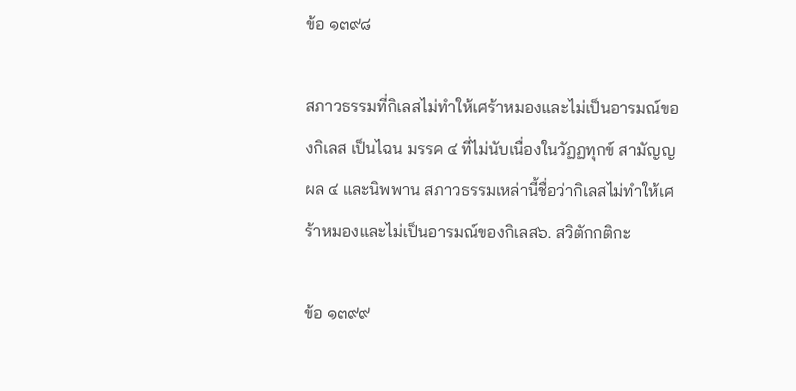ข้อ ๑๓๙๘

สภาวธรรมที่กิเลสไม่ทำให้เศร้าหมองและไม่เป็นอารมณ์ของกิเลส เป็นไฉน มรรค ๔ ที่ไม่นับเนื่องในวัฏฏทุกข์ สามัญญผล ๔ และนิพพาน สภาวธรรมเหล่านี้ชื่อว่ากิเลสไม่ทำให้เศร้าหมองและไม่เป็นอารมณ์ของกิเลส๖. สวิตักกติกะ

ข้อ ๑๓๙๙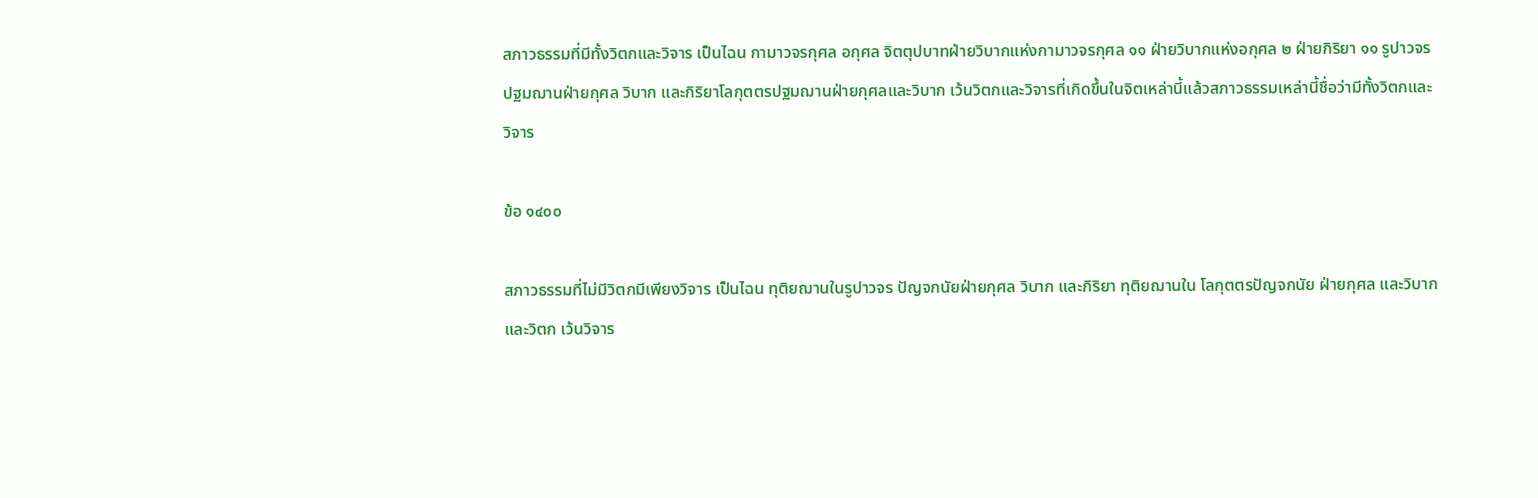สภาวธรรมที่มีทั้งวิตกและวิจาร เป็นไฉน กามาวจรกุศล อกุศล จิตตุปบาทฝ่ายวิบากแห่งกามาวจรกุศล ๑๑ ฝ่ายวิบากแห่งอกุศล ๒ ฝ่ายกิริยา ๑๑ รูปาวจรปฐมฌานฝ่ายกุศล วิบาก และกิริยาโลกุตตรปฐมฌานฝ่ายกุศลและวิบาก เว้นวิตกและวิจารที่เกิดขึ้นในจิตเหล่านี้แล้วสภาวธรรมเหล่านี้ชื่อว่ามีทั้งวิตกและวิจาร

ข้อ ๑๔๐๐

สภาวธรรมที่ไม่มีวิตกมีเพียงวิจาร เป็นไฉน ทุติยฌานในรูปาวจร ปัญจกนัยฝ่ายกุศล วิบาก และกิริยา ทุติยฌานใน โลกุตตรปัญจกนัย ฝ่ายกุศล และวิบาก และวิตก เว้นวิจาร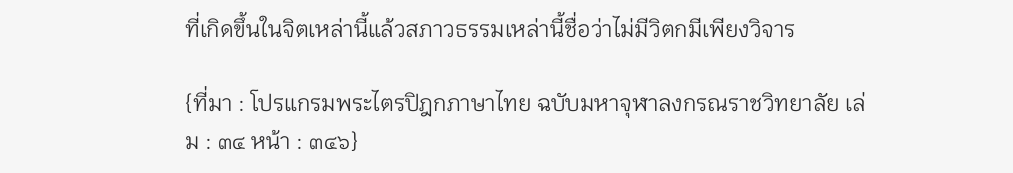ที่เกิดขึ้นในจิตเหล่านี้แล้วสภาวธรรมเหล่านี้ชื่อว่าไม่มีวิตกมีเพียงวิจาร

{ที่มา : โปรแกรมพระไตรปิฎกภาษาไทย ฉบับมหาจุฬาลงกรณราชวิทยาลัย เล่ม : ๓๔ หน้า : ๓๔๖}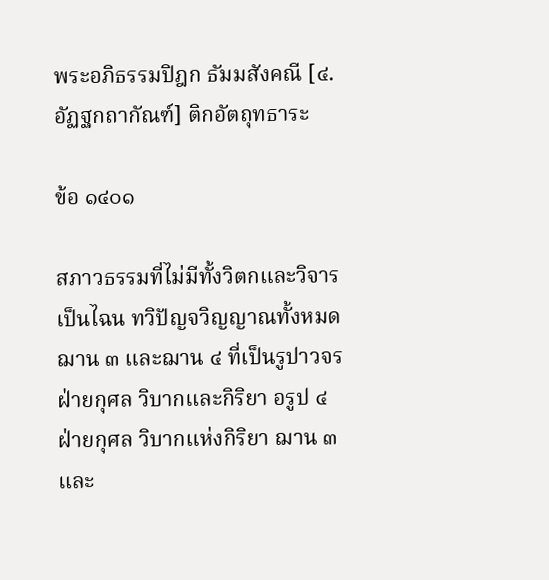พระอภิธรรมปิฎก ธัมมสังคณี [๔. อัฏฐกถากัณฑ์] ติกอัตถุทธาระ

ข้อ ๑๔๐๑

สภาวธรรมที่ไม่มีทั้งวิตกและวิจาร เป็นไฉน ทวิปัญจวิญญาณทั้งหมด ฌาน ๓ และฌาน ๔ ที่เป็นรูปาวจรฝ่ายกุศล วิบากและกิริยา อรูป ๔ ฝ่ายกุศล วิบากแห่งกิริยา ฌาน ๓ และ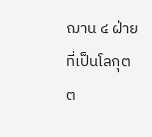ฌาน ๔ ฝ่ายที่เป็นโลกุตต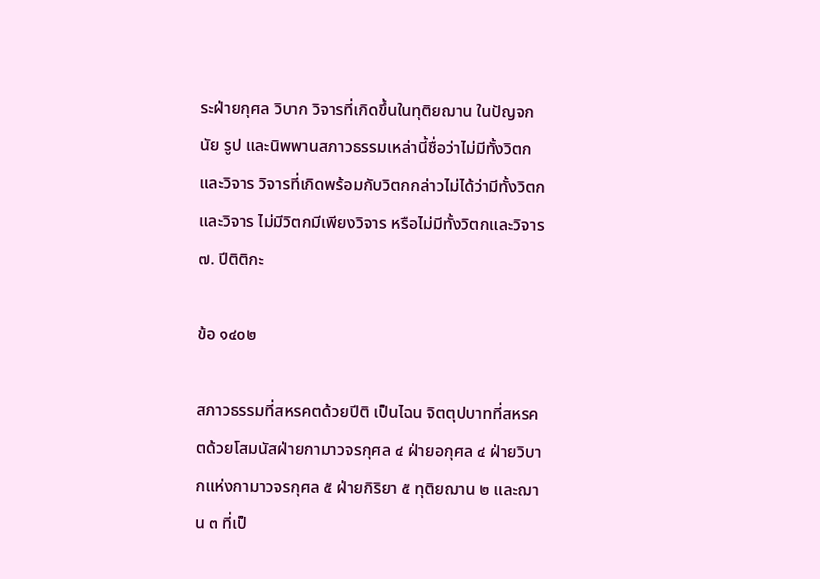ระฝ่ายกุศล วิบาก วิจารที่เกิดขึ้นในทุติยฌาน ในปัญจกนัย รูป และนิพพานสภาวธรรมเหล่านี้ชื่อว่าไม่มีทั้งวิตกและวิจาร วิจารที่เกิดพร้อมกับวิตกกล่าวไม่ได้ว่ามีทั้งวิตกและวิจาร ไม่มีวิตกมีเพียงวิจาร หรือไม่มีทั้งวิตกและวิจาร๗. ปีติติกะ

ข้อ ๑๔๐๒

สภาวธรรมที่สหรคตด้วยปีติ เป็นไฉน จิตตุปบาทที่สหรคตด้วยโสมนัสฝ่ายกามาวจรกุศล ๔ ฝ่ายอกุศล ๔ ฝ่ายวิบากแห่งกามาวจรกุศล ๕ ฝ่ายกิริยา ๕ ทุติยฌาน ๒ และฌาน ๓ ที่เป็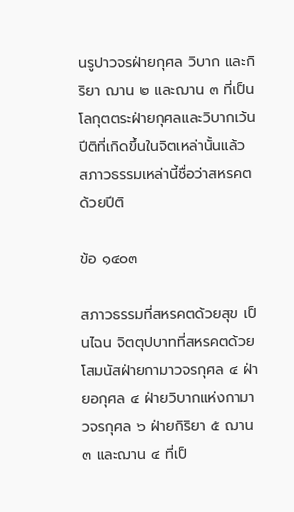นรูปาวจรฝ่ายกุศล วิบาก และกิริยา ฌาน ๒ และฌาน ๓ ที่เป็นโลกุตตระฝ่ายกุศลและวิบากเว้นปีติที่เกิดขึ้นในจิตเหล่านั้นแล้ว สภาวธรรมเหล่านี้ชื่อว่าสหรคตด้วยปีติ

ข้อ ๑๔๐๓

สภาวธรรมที่สหรคตด้วยสุข เป็นไฉน จิตตุปบาทที่สหรคตด้วยโสมนัสฝ่ายกามาวจรกุศล ๔ ฝ่ายอกุศล ๔ ฝ่ายวิบากแห่งกามาวจรกุศล ๖ ฝ่ายกิริยา ๕ ฌาน ๓ และฌาน ๔ ที่เป็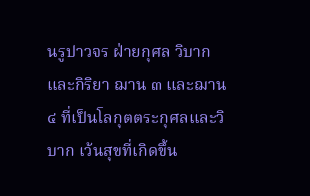นรูปาวจร ฝ่ายกุศล วิบาก และกิริยา ฌาน ๓ และฌาน ๔ ที่เป็นโลกุตตระกุศลและวิบาก เว้นสุขที่เกิดขึ้น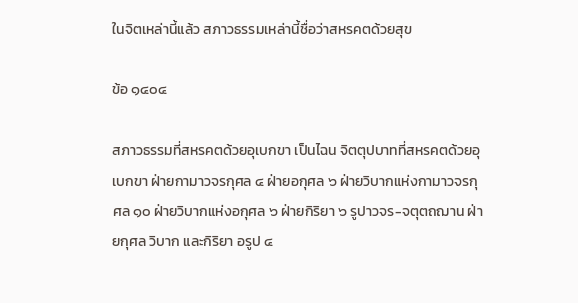ในจิตเหล่านี้แล้ว สภาวธรรมเหล่านี้ชื่อว่าสหรคตด้วยสุข

ข้อ ๑๔๐๔

สภาวธรรมที่สหรคตด้วยอุเบกขา เป็นไฉน จิตตุปบาทที่สหรคตด้วยอุเบกขา ฝ่ายกามาวจรกุศล ๔ ฝ่ายอกุศล ๖ ฝ่ายวิบากแห่งกามาวจรกุศล ๑๐ ฝ่ายวิบากแห่งอกุศล ๖ ฝ่ายกิริยา ๖ รูปาวจร-จตุตถฌาน ฝ่ายกุศล วิบาก และกิริยา อรูป ๔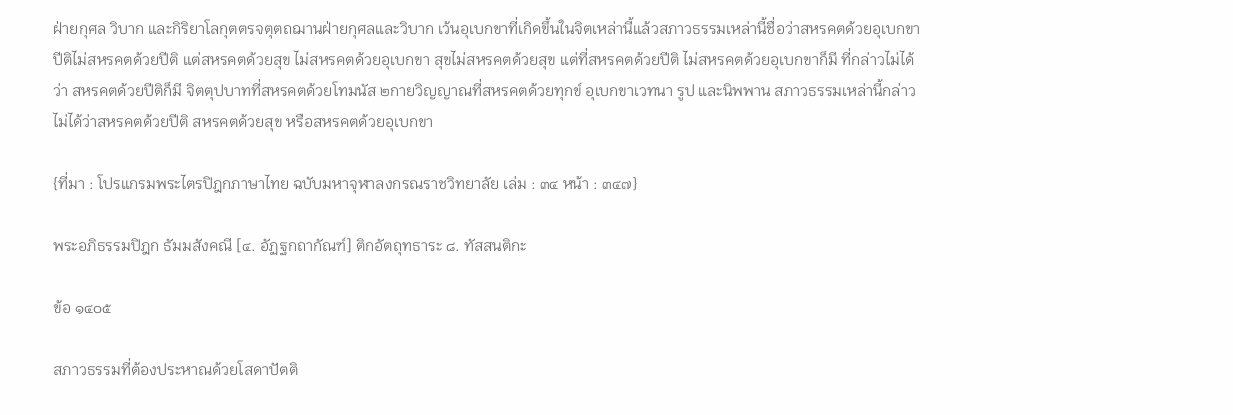ฝ่ายกุศล วิบาก และกิริยาโลกุตตรจตุตถฌานฝ่ายกุศลและวิบาก เว้นอุเบกขาที่เกิดขึ้นในจิตเหล่านี้แล้วสภาวธรรมเหล่านี้ชื่อว่าสหรคตด้วยอุเบกขา ปีติไม่สหรคตด้วยปีติ แต่สหรคตด้วยสุข ไม่สหรคตด้วยอุเบกขา สุขไม่สหรคตด้วยสุข แต่ที่สหรคตด้วยปีติ ไม่สหรคตด้วยอุเบกขาก็มี ที่กล่าวไม่ได้ว่า สหรคตด้วยปีติก็มี จิตตุปบาทที่สหรคตด้วยโทมนัส ๒กายวิญญาณที่สหรคตด้วยทุกข์ อุเบกขาเวทนา รูป และนิพพาน สภาวธรรมเหล่านี้กล่าวไม่ได้ว่าสหรคตด้วยปีติ สหรคตด้วยสุข หรือสหรคตด้วยอุเบกขา

{ที่มา : โปรแกรมพระไตรปิฎกภาษาไทย ฉบับมหาจุฬาลงกรณราชวิทยาลัย เล่ม : ๓๔ หน้า : ๓๔๗}

พระอภิธรรมปิฎก ธัมมสังคณี [๔. อัฏฐกถากัณฑ์] ติกอัตถุทธาระ ๘. ทัสสนติกะ

ข้อ ๑๔๐๕

สภาวธรรมที่ต้องประหาณด้วยโสดาปัตติ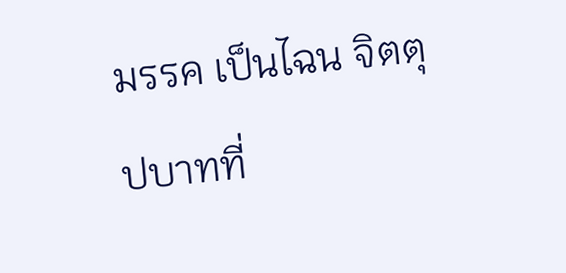มรรค เป็นไฉน จิตตุปบาทที่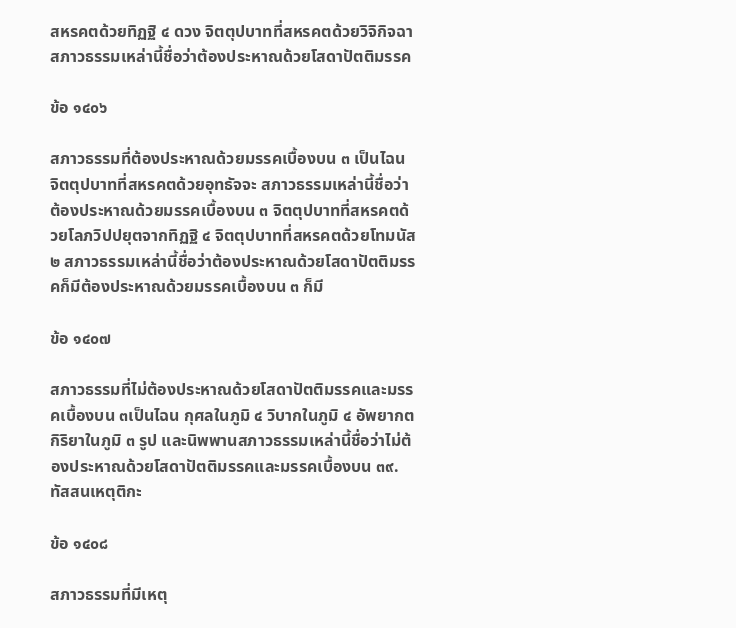สหรคตด้วยทิฏฐิ ๔ ดวง จิตตุปบาทที่สหรคตด้วยวิจิกิจฉาสภาวธรรมเหล่านี้ชื่อว่าต้องประหาณด้วยโสดาปัตติมรรค

ข้อ ๑๔๐๖

สภาวธรรมที่ต้องประหาณด้วยมรรคเบื้องบน ๓ เป็นไฉน จิตตุปบาทที่สหรคตด้วยอุทธัจจะ สภาวธรรมเหล่านี้ชื่อว่าต้องประหาณด้วยมรรคเบื้องบน ๓ จิตตุปบาทที่สหรคตด้วยโลภวิปปยุตจากทิฏฐิ ๔ จิตตุปบาทที่สหรคตด้วยโทมนัส ๒ สภาวธรรมเหล่านี้ชื่อว่าต้องประหาณด้วยโสดาปัตติมรรคก็มีต้องประหาณด้วยมรรคเบื้องบน ๓ ก็มี

ข้อ ๑๔๐๗

สภาวธรรมที่ไม่ต้องประหาณด้วยโสดาปัตติมรรคและมรรคเบื้องบน ๓เป็นไฉน กุศลในภูมิ ๔ วิบากในภูมิ ๔ อัพยากตกิริยาในภูมิ ๓ รูป และนิพพานสภาวธรรมเหล่านี้ชื่อว่าไม่ต้องประหาณด้วยโสดาปัตติมรรคและมรรคเบื้องบน ๓๙. ทัสสนเหตุติกะ

ข้อ ๑๔๐๘

สภาวธรรมที่มีเหตุ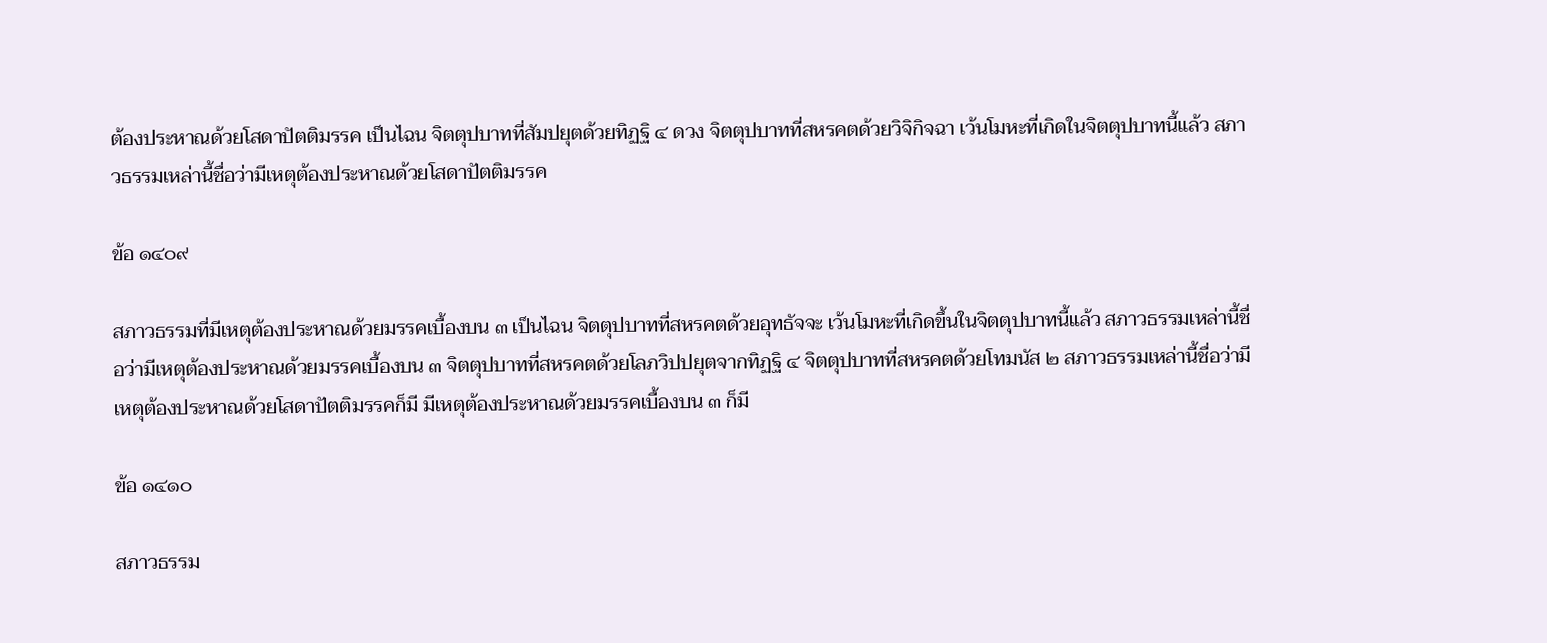ต้องประหาณด้วยโสดาปัตติมรรค เป็นไฉน จิตตุปบาทที่สัมปยุตด้วยทิฏฐิ ๔ ดวง จิตตุปบาทที่สหรคตด้วยวิจิกิจฉา เว้นโมหะที่เกิดในจิตตุปบาทนี้แล้ว สภาวธรรมเหล่านี้ชื่อว่ามีเหตุต้องประหาณด้วยโสดาปัตติมรรค

ข้อ ๑๔๐๙

สภาวธรรมที่มีเหตุต้องประหาณด้วยมรรคเบื้องบน ๓ เป็นไฉน จิตตุปบาทที่สหรคตด้วยอุทธัจจะ เว้นโมหะที่เกิดขึ้นในจิตตุปบาทนี้แล้ว สภาวธรรมเหล่านี้ชื่อว่ามีเหตุต้องประหาณด้วยมรรคเบื้องบน ๓ จิตตุปบาทที่สหรคตด้วยโลภวิปปยุตจากทิฏฐิ ๔ จิตตุปบาทที่สหรคตด้วยโทมนัส ๒ สภาวธรรมเหล่านี้ชื่อว่ามีเหตุต้องประหาณด้วยโสดาปัตติมรรคก็มี มีเหตุต้องประหาณด้วยมรรคเบื้องบน ๓ ก็มี

ข้อ ๑๔๑๐

สภาวธรรม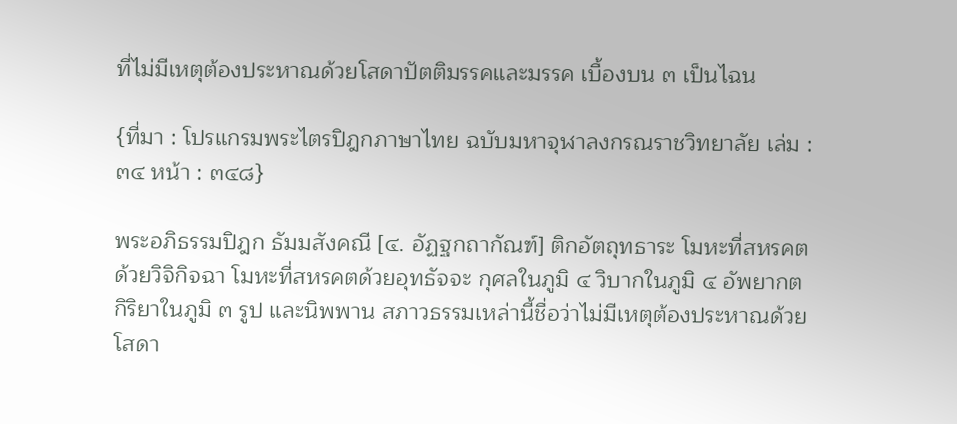ที่ไม่มีเหตุต้องประหาณด้วยโสดาปัตติมรรคและมรรค เบื้องบน ๓ เป็นไฉน

{ที่มา : โปรแกรมพระไตรปิฎกภาษาไทย ฉบับมหาจุฬาลงกรณราชวิทยาลัย เล่ม : ๓๔ หน้า : ๓๔๘}

พระอภิธรรมปิฎก ธัมมสังคณี [๔. อัฏฐกถากัณฑ์] ติกอัตถุทธาระ โมหะที่สหรคตด้วยวิจิกิจฉา โมหะที่สหรคตด้วยอุทธัจจะ กุศลในภูมิ ๔ วิบากในภูมิ ๔ อัพยากตกิริยาในภูมิ ๓ รูป และนิพพาน สภาวธรรมเหล่านี้ชื่อว่าไม่มีเหตุต้องประหาณด้วยโสดา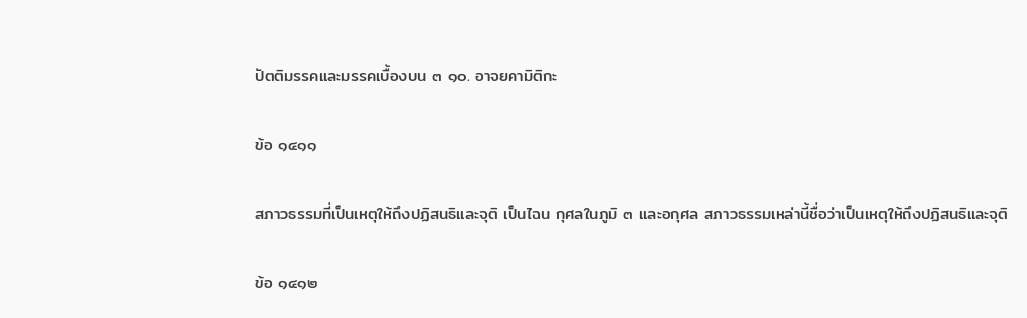ปัตติมรรคและมรรคเบื้องบน ๓ ๑๐. อาจยคามิติกะ

ข้อ ๑๔๑๑

สภาวธรรมที่เป็นเหตุให้ถึงปฏิสนธิและจุติ เป็นไฉน กุศลในภูมิ ๓ และอกุศล สภาวธรรมเหล่านี้ชื่อว่าเป็นเหตุให้ถึงปฏิสนธิและจุติ

ข้อ ๑๔๑๒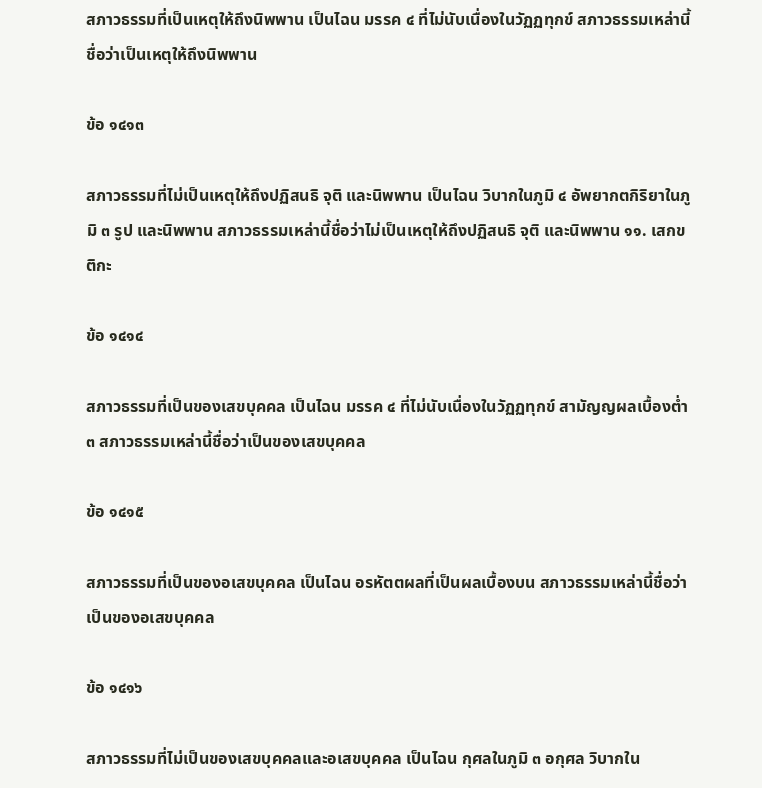สภาวธรรมที่เป็นเหตุให้ถึงนิพพาน เป็นไฉน มรรค ๔ ที่ไม่นับเนื่องในวัฏฏทุกข์ สภาวธรรมเหล่านี้ชื่อว่าเป็นเหตุให้ถึงนิพพาน

ข้อ ๑๔๑๓

สภาวธรรมที่ไม่เป็นเหตุให้ถึงปฏิสนธิ จุติ และนิพพาน เป็นไฉน วิบากในภูมิ ๔ อัพยากตกิริยาในภูมิ ๓ รูป และนิพพาน สภาวธรรมเหล่านี้ชื่อว่าไม่เป็นเหตุให้ถึงปฏิสนธิ จุติ และนิพพาน ๑๑. เสกขติกะ

ข้อ ๑๔๑๔

สภาวธรรมที่เป็นของเสขบุคคล เป็นไฉน มรรค ๔ ที่ไม่นับเนื่องในวัฏฏทุกข์ สามัญญผลเบื้องต่ำ ๓ สภาวธรรมเหล่านี้ชื่อว่าเป็นของเสขบุคคล

ข้อ ๑๔๑๕

สภาวธรรมที่เป็นของอเสขบุคคล เป็นไฉน อรหัตตผลที่เป็นผลเบื้องบน สภาวธรรมเหล่านี้ชื่อว่าเป็นของอเสขบุคคล

ข้อ ๑๔๑๖

สภาวธรรมที่ไม่เป็นของเสขบุคคลและอเสขบุคคล เป็นไฉน กุศลในภูมิ ๓ อกุศล วิบากใน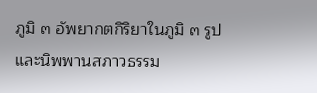ภูมิ ๓ อัพยากตกิริยาในภูมิ ๓ รูป และนิพพานสภาวธรรม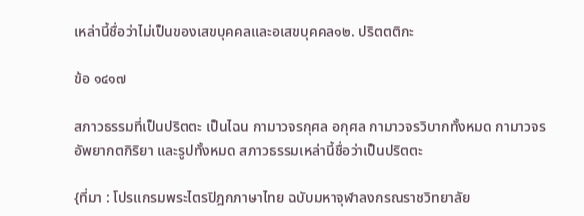เหล่านี้ชื่อว่าไม่เป็นของเสขบุคคลและอเสขบุคคล๑๒. ปริตตติกะ

ข้อ ๑๔๑๗

สภาวธรรมที่เป็นปริตตะ เป็นไฉน กามาวจรกุศล อกุศล กามาวจรวิบากทั้งหมด กามาวจรอัพยากตกิริยา และรูปทั้งหมด สภาวธรรมเหล่านี้ชื่อว่าเป็นปริตตะ

{ที่มา : โปรแกรมพระไตรปิฎกภาษาไทย ฉบับมหาจุฬาลงกรณราชวิทยาลัย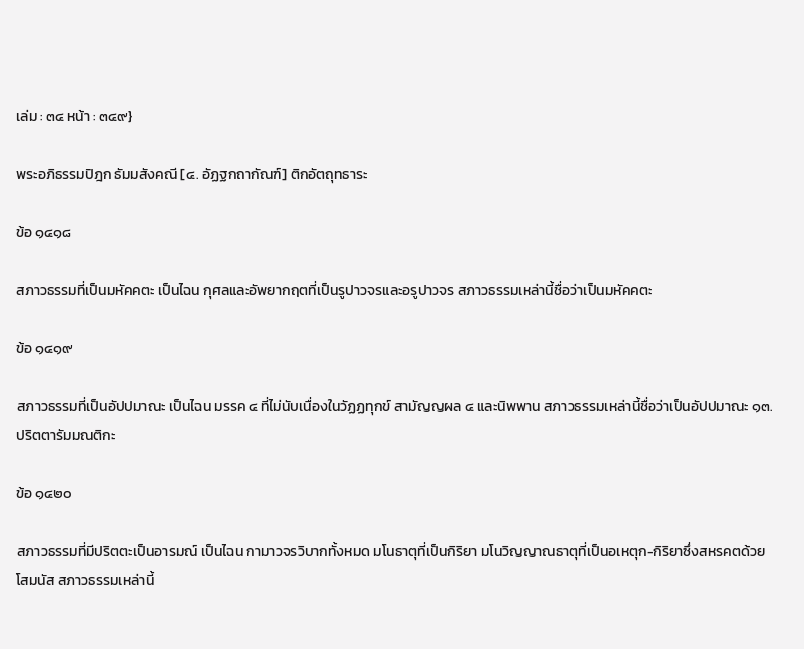เล่ม : ๓๔ หน้า : ๓๔๙}

พระอภิธรรมปิฎก ธัมมสังคณี [๔. อัฏฐกถากัณฑ์] ติกอัตถุทธาระ

ข้อ ๑๔๑๘

สภาวธรรมที่เป็นมหัคคตะ เป็นไฉน กุศลและอัพยากฤตที่เป็นรูปาวจรและอรูปาวจร สภาวธรรมเหล่านี้ชื่อว่าเป็นมหัคคตะ

ข้อ ๑๔๑๙

สภาวธรรมที่เป็นอัปปมาณะ เป็นไฉน มรรค ๔ ที่ไม่นับเนื่องในวัฏฏทุกข์ สามัญญผล ๔ และนิพพาน สภาวธรรมเหล่านี้ชื่อว่าเป็นอัปปมาณะ ๑๓. ปริตตารัมมณติกะ

ข้อ ๑๔๒๐

สภาวธรรมที่มีปริตตะเป็นอารมณ์ เป็นไฉน กามาวจรวิบากทั้งหมด มโนธาตุที่เป็นกิริยา มโนวิญญาณธาตุที่เป็นอเหตุก-กิริยาซึ่งสหรคตด้วยโสมนัส สภาวธรรมเหล่านี้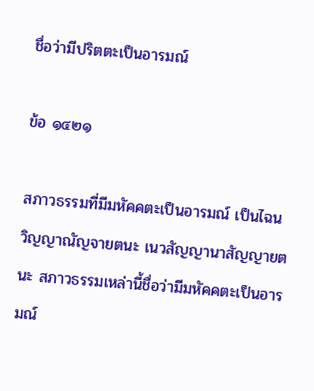ชื่อว่ามีปริตตะเป็นอารมณ์

ข้อ ๑๔๒๑

สภาวธรรมที่มีมหัคคตะเป็นอารมณ์ เป็นไฉน วิญญาณัญจายตนะ เนวสัญญานาสัญญายตนะ สภาวธรรมเหล่านี้ชื่อว่ามีมหัคคตะเป็นอารมณ์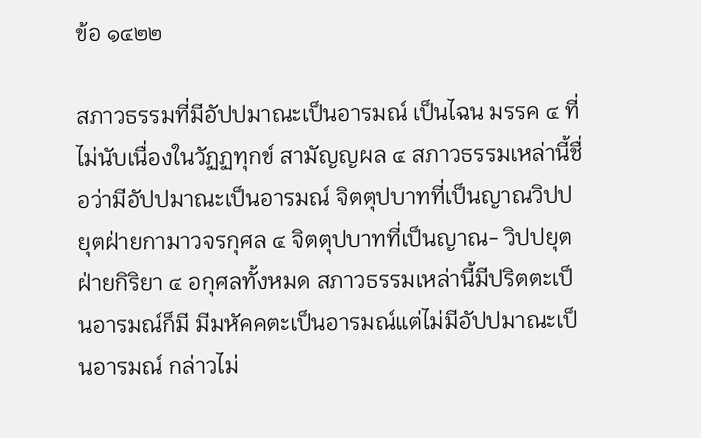ข้อ ๑๔๒๒

สภาวธรรมที่มีอัปปมาณะเป็นอารมณ์ เป็นไฉน มรรค ๔ ที่ไม่นับเนื่องในวัฏฏทุกข์ สามัญญผล ๔ สภาวธรรมเหล่านี้ชื่อว่ามีอัปปมาณะเป็นอารมณ์ จิตตุปบาทที่เป็นญาณวิปปยุตฝ่ายกามาวจรกุศล ๔ จิตตุปบาทที่เป็นญาณ- วิปปยุตฝ่ายกิริยา ๔ อกุศลทั้งหมด สภาวธรรมเหล่านี้มีปริตตะเป็นอารมณ์ก็มี มีมหัคคตะเป็นอารมณ์แต่ไม่มีอัปปมาณะเป็นอารมณ์ กล่าวไม่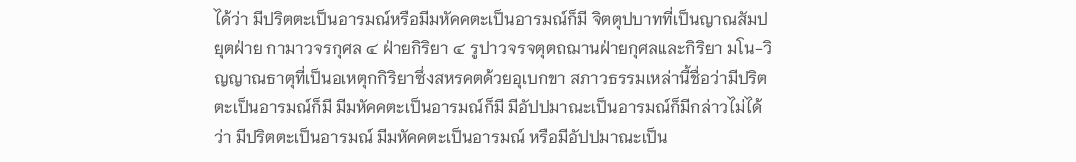ได้ว่า มีปริตตะเป็นอารมณ์หรือมีมหัคคตะเป็นอารมณ์ก็มี จิตตุปบาทที่เป็นญาณสัมปยุตฝ่าย กามาวจรกุศล ๔ ฝ่ายกิริยา ๔ รูปาวจรจตุตถฌานฝ่ายกุศลและกิริยา มโน-วิญญาณธาตุที่เป็นอเหตุกกิริยาซึ่งสหรคตด้วยอุเบกขา สภาวธรรมเหล่านี้ชื่อว่ามีปริตตะเป็นอารมณ์ก็มี มีมหัคคตะเป็นอารมณ์ก็มี มีอัปปมาณะเป็นอารมณ์ก็มีกล่าวไม่ได้ว่า มีปริตตะเป็นอารมณ์ มีมหัคคตะเป็นอารมณ์ หรือมีอัปปมาณะเป็น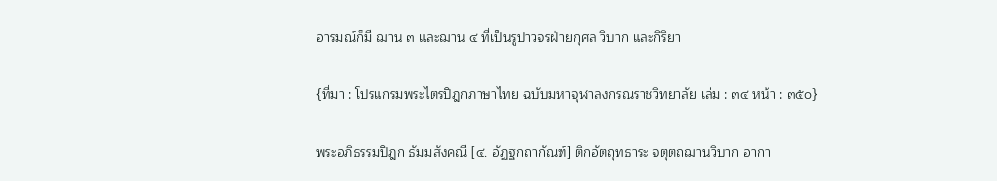อารมณ์ก็มี ฌาน ๓ และฌาน ๔ ที่เป็นรูปาวจรฝ่ายกุศล วิบาก และกิริยา

{ที่มา : โปรแกรมพระไตรปิฎกภาษาไทย ฉบับมหาจุฬาลงกรณราชวิทยาลัย เล่ม : ๓๔ หน้า : ๓๕๐}

พระอภิธรรมปิฎก ธัมมสังคณี [๔. อัฏฐกถากัณฑ์] ติกอัตถุทธาระ จตุตถฌานวิบาก อากา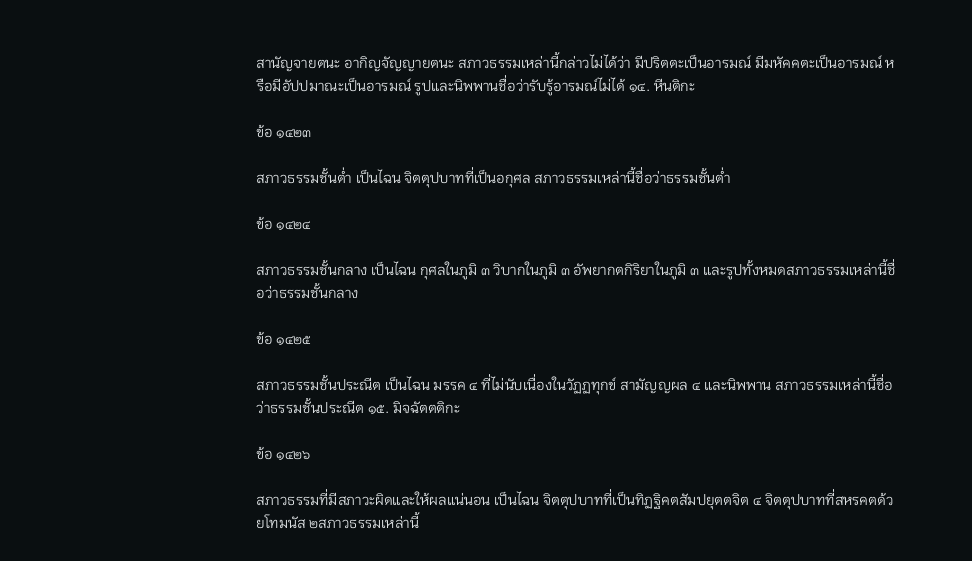สานัญจายตนะ อากิญจัญญายตนะ สภาวธรรมเหล่านี้กล่าวไม่ได้ว่า มีปริตตะเป็นอารมณ์ มีมหัคคตะเป็นอารมณ์ หรือมีอัปปมาณะเป็นอารมณ์ รูปและนิพพานชื่อว่ารับรู้อารมณ์ไม่ได้ ๑๔. หีนติกะ

ข้อ ๑๔๒๓

สภาวธรรมชั้นต่ำ เป็นไฉน จิตตุปบาทที่เป็นอกุศล สภาวธรรมเหล่านี้ชื่อว่าธรรมชั้นต่ำ

ข้อ ๑๔๒๔

สภาวธรรมชั้นกลาง เป็นไฉน กุศลในภูมิ ๓ วิบากในภูมิ ๓ อัพยากตกิริยาในภูมิ ๓ และรูปทั้งหมดสภาวธรรมเหล่านี้ชื่อว่าธรรมชั้นกลาง

ข้อ ๑๔๒๕

สภาวธรรมชั้นประณีต เป็นไฉน มรรค ๔ ที่ไม่นับเนื่องในวัฏฏทุกข์ สามัญญผล ๔ และนิพพาน สภาวธรรมเหล่านี้ชื่อว่าธรรมชั้นประณีต ๑๕. มิจฉัตตติกะ

ข้อ ๑๔๒๖

สภาวธรรมที่มีสภาวะผิดและให้ผลแน่นอน เป็นไฉน จิตตุปบาทที่เป็นทิฏฐิคตสัมปยุตตจิต ๔ จิตตุปบาทที่สหรคตด้วยโทมนัส ๒สภาวธรรมเหล่านี้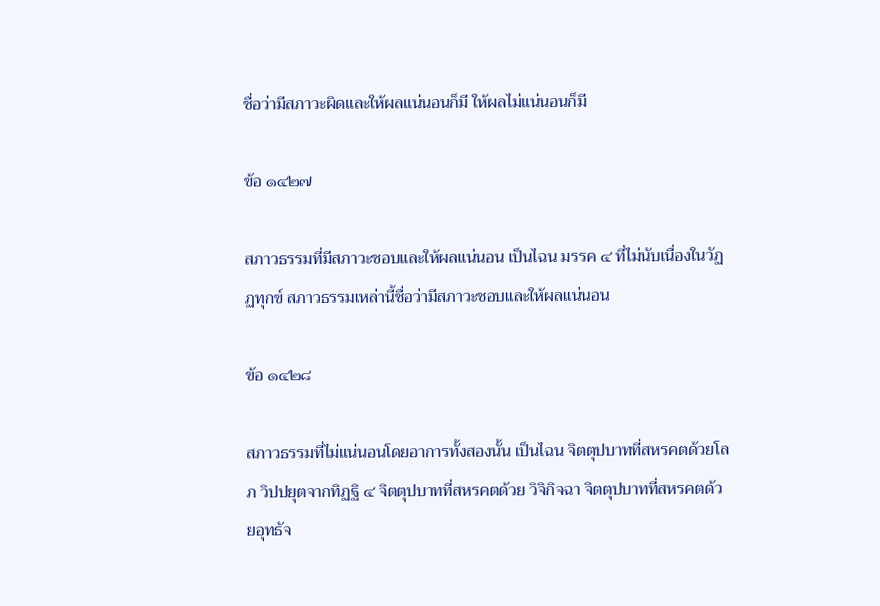ชื่อว่ามีสภาวะผิดและให้ผลแน่นอนก็มี ให้ผลไม่แน่นอนก็มี

ข้อ ๑๔๒๗

สภาวธรรมที่มีสภาวะชอบและให้ผลแน่นอน เป็นไฉน มรรค ๔ ที่ไม่นับเนื่องในวัฏฏทุกข์ สภาวธรรมเหล่านี้ชื่อว่ามีสภาวะชอบและให้ผลแน่นอน

ข้อ ๑๔๒๘

สภาวธรรมที่ไม่แน่นอนโดยอาการทั้งสองนั้น เป็นไฉน จิตตุปบาทที่สหรคตด้วยโลภ วิปปยุตจากทิฏฐิ ๔ จิตตุปบาทที่สหรคตด้วย วิจิกิจฉา จิตตุปบาทที่สหรคตด้วยอุทธัจ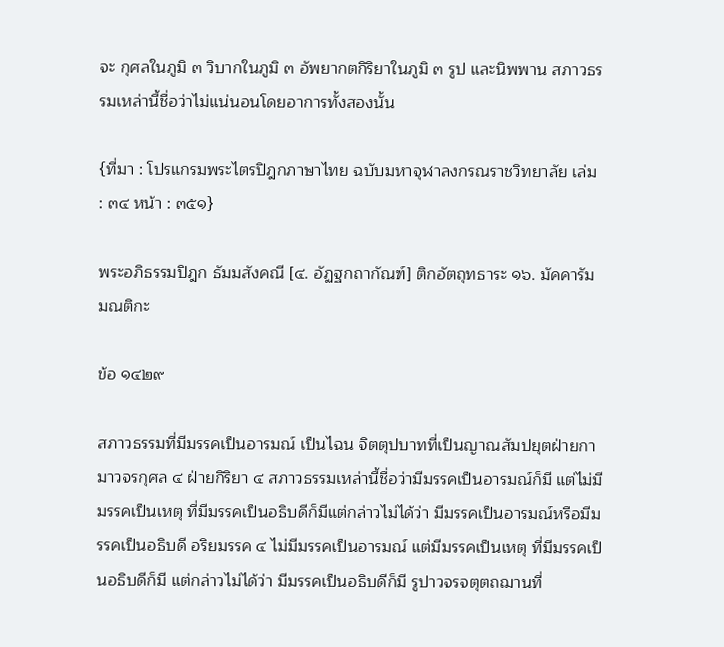จะ กุศลในภูมิ ๓ วิบากในภูมิ ๓ อัพยากตกิริยาในภูมิ ๓ รูป และนิพพาน สภาวธรรมเหล่านี้ชื่อว่าไม่แน่นอนโดยอาการทั้งสองนั้น

{ที่มา : โปรแกรมพระไตรปิฎกภาษาไทย ฉบับมหาจุฬาลงกรณราชวิทยาลัย เล่ม : ๓๔ หน้า : ๓๕๑}

พระอภิธรรมปิฎก ธัมมสังคณี [๔. อัฏฐกถากัณฑ์] ติกอัตถุทธาระ ๑๖. มัคคารัมมณติกะ

ข้อ ๑๔๒๙

สภาวธรรมที่มีมรรคเป็นอารมณ์ เป็นไฉน จิตตุปบาทที่เป็นญาณสัมปยุตฝ่ายกามาวจรกุศล ๔ ฝ่ายกิริยา ๔ สภาวธรรมเหล่านี้ชื่อว่ามีมรรคเป็นอารมณ์ก็มี แต่ไม่มีมรรคเป็นเหตุ ที่มีมรรคเป็นอธิบดีก็มีแต่กล่าวไม่ได้ว่า มีมรรคเป็นอารมณ์หรือมีมรรคเป็นอธิบดี อริยมรรค ๔ ไม่มีมรรคเป็นอารมณ์ แต่มีมรรคเป็นเหตุ ที่มีมรรคเป็นอธิบดีก็มี แต่กล่าวไม่ได้ว่า มีมรรคเป็นอธิบดีก็มี รูปาวจรจตุตถฌานที่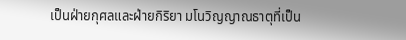เป็นฝ่ายกุศลและฝ่ายกิริยา มโนวิญญาณธาตุที่เป็น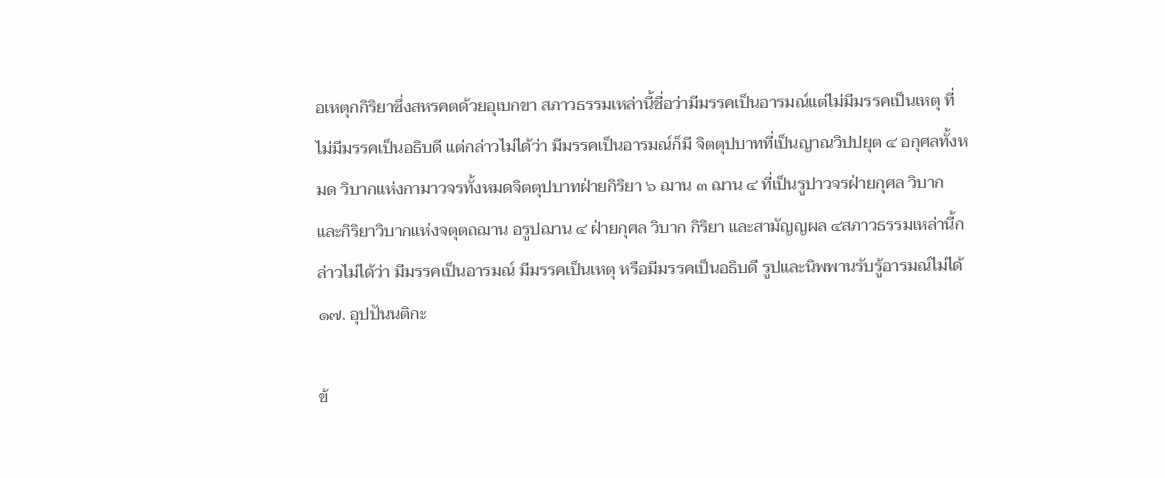อเหตุกกิริยาซึ่งสหรคตด้วยอุเบกขา สภาวธรรมเหล่านี้ชื่อว่ามีมรรคเป็นอารมณ์แต่ไม่มีมรรคเป็นเหตุ ที่ไม่มีมรรคเป็นอธิบดี แต่กล่าวไม่ได้ว่า มีมรรคเป็นอารมณ์ก็มี จิตตุปบาทที่เป็นญาณวิปปยุต ๔ อกุศลทั้งหมด วิบากแห่งกามาวจรทั้งหมดจิตตุปบาทฝ่ายกิริยา ๖ ฌาน ๓ ฌาน ๔ ที่เป็นรูปาวจรฝ่ายกุศล วิบาก และกิริยาวิบากแห่งจตุตถฌาน อรูปฌาน ๔ ฝ่ายกุศล วิบาก กิริยา และสามัญญผล ๔สภาวธรรมเหล่านี้กล่าวไม่ได้ว่า มีมรรคเป็นอารมณ์ มีมรรคเป็นเหตุ หรือมีมรรคเป็นอธิบดี รูปและนิพพานรับรู้อารมณ์ไม่ได้ ๑๗. อุปปันนติกะ

ข้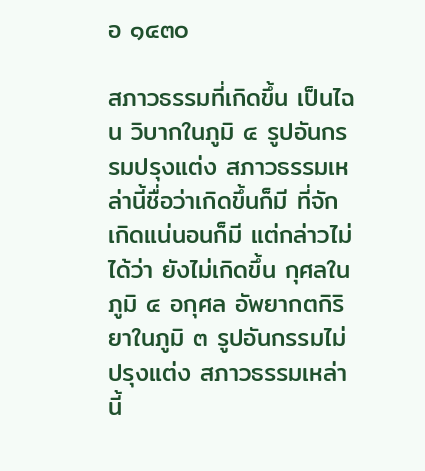อ ๑๔๓๐

สภาวธรรมที่เกิดขึ้น เป็นไฉน วิบากในภูมิ ๔ รูปอันกรรมปรุงแต่ง สภาวธรรมเหล่านี้ชื่อว่าเกิดขึ้นก็มี ที่จักเกิดแน่นอนก็มี แต่กล่าวไม่ได้ว่า ยังไม่เกิดขึ้น กุศลในภูมิ ๔ อกุศล อัพยากตกิริยาในภูมิ ๓ รูปอันกรรมไม่ปรุงแต่ง สภาวธรรมเหล่านี้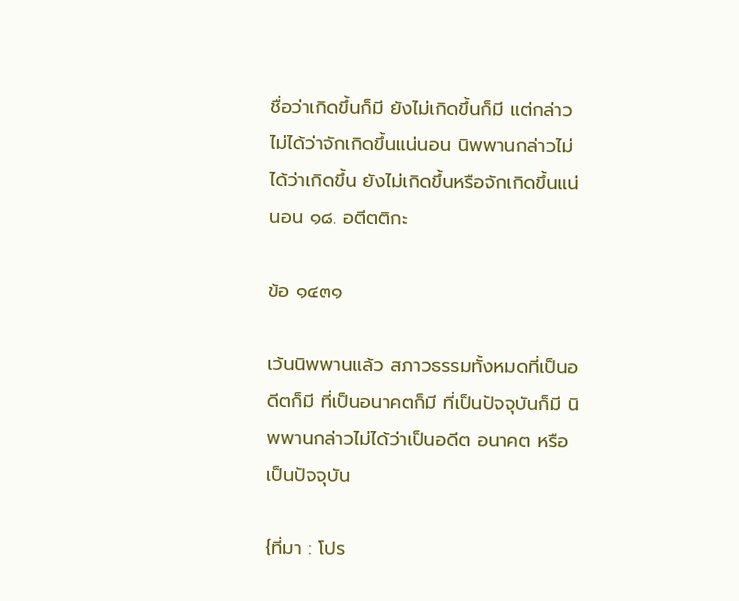ชื่อว่าเกิดขึ้นก็มี ยังไม่เกิดขึ้นก็มี แต่กล่าวไม่ได้ว่าจักเกิดขึ้นแน่นอน นิพพานกล่าวไม่ได้ว่าเกิดขึ้น ยังไม่เกิดขึ้นหรือจักเกิดขึ้นแน่นอน ๑๘. อตีตติกะ

ข้อ ๑๔๓๑

เว้นนิพพานแล้ว สภาวธรรมทั้งหมดที่เป็นอดีตก็มี ที่เป็นอนาคตก็มี ที่เป็นปัจจุบันก็มี นิพพานกล่าวไม่ได้ว่าเป็นอดีต อนาคต หรือเป็นปัจจุบัน

{ที่มา : โปร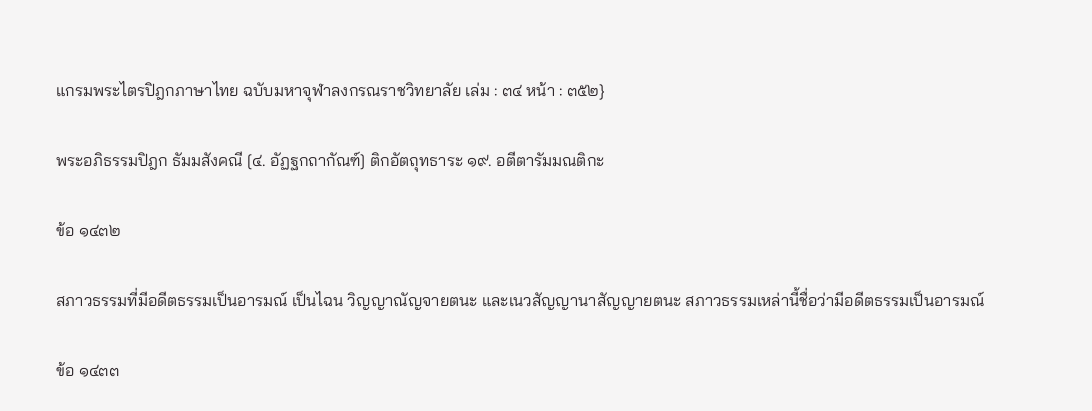แกรมพระไตรปิฎกภาษาไทย ฉบับมหาจุฬาลงกรณราชวิทยาลัย เล่ม : ๓๔ หน้า : ๓๕๒}

พระอภิธรรมปิฎก ธัมมสังคณี [๔. อัฏฐกถากัณฑ์] ติกอัตถุทธาระ ๑๙. อตีตารัมมณติกะ

ข้อ ๑๔๓๒

สภาวธรรมที่มีอดีตธรรมเป็นอารมณ์ เป็นไฉน วิญญาณัญจายตนะ และเนวสัญญานาสัญญายตนะ สภาวธรรมเหล่านี้ชื่อว่ามีอดีตธรรมเป็นอารมณ์

ข้อ ๑๔๓๓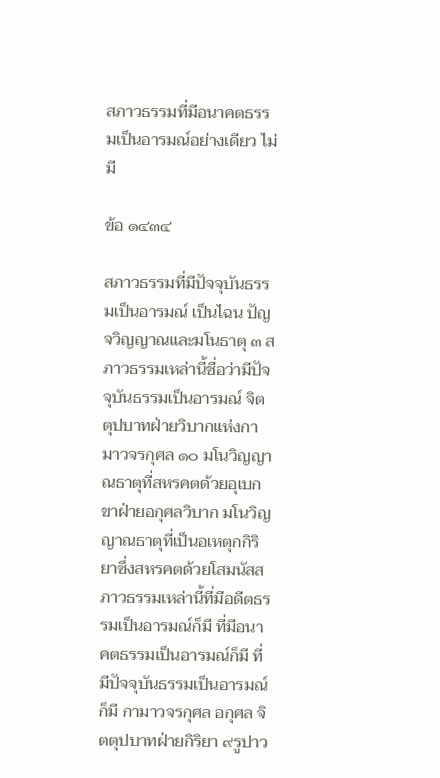สภาวธรรมที่มีอนาคตธรรมเป็นอารมณ์อย่างเดียว ไม่มี

ข้อ ๑๔๓๔

สภาวธรรมที่มีปัจจุบันธรรมเป็นอารมณ์ เป็นไฉน ปัญจวิญญาณและมโนธาตุ ๓ สภาวธรรมเหล่านี้ชื่อว่ามีปัจจุบันธรรมเป็นอารมณ์ จิตตุปบาทฝ่ายวิบากแห่งกามาวจรกุศล ๑๐ มโนวิญญาณธาตุที่สหรคตด้วยอุเบกขาฝ่ายอกุศลวิบาก มโนวิญญาณธาตุที่เป็นอเหตุกกิริยาซึ่งสหรคตด้วยโสมนัสสภาวธรรมเหล่านี้ที่มีอดีตธรรมเป็นอารมณ์ก็มี ที่มีอนาคตธรรมเป็นอารมณ์ก็มี ที่มีปัจจุบันธรรมเป็นอารมณ์ก็มี กามาวจรกุศล อกุศล จิตตุปบาทฝ่ายกิริยา ๙รูปาว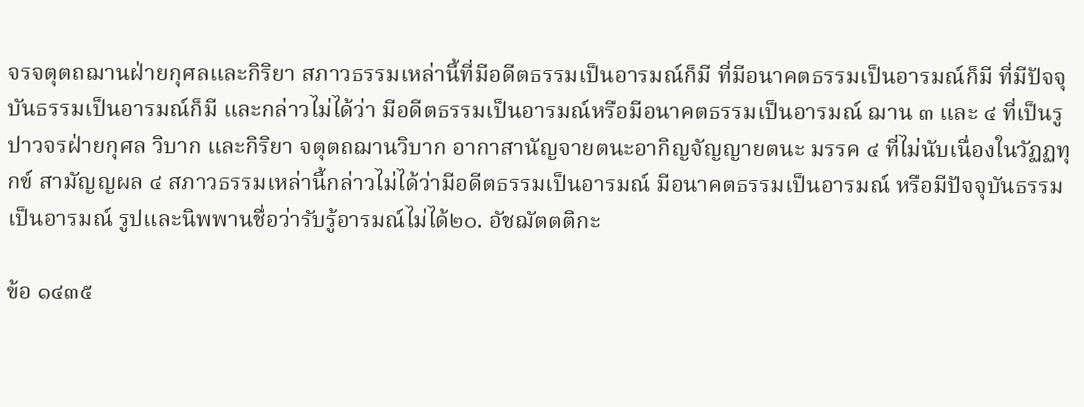จรจตุตถฌานฝ่ายกุศลและกิริยา สภาวธรรมเหล่านี้ที่มีอดีตธรรมเป็นอารมณ์ก็มี ที่มีอนาคตธรรมเป็นอารมณ์ก็มี ที่มีปัจจุบันธรรมเป็นอารมณ์ก็มี และกล่าวไม่ได้ว่า มีอดีตธรรมเป็นอารมณ์หรือมีอนาคตธรรมเป็นอารมณ์ ฌาน ๓ และ ๔ ที่เป็นรูปาวจรฝ่ายกุศล วิบาก และกิริยา จตุตถฌานวิบาก อากาสานัญจายตนะอากิญจัญญายตนะ มรรค ๔ ที่ไม่นับเนื่องในวัฏฏทุกข์ สามัญญผล ๔ สภาวธรรมเหล่านี้กล่าวไม่ได้ว่ามีอดีตธรรมเป็นอารมณ์ มีอนาคตธรรมเป็นอารมณ์ หรือมีปัจจุบันธรรมเป็นอารมณ์ รูปและนิพพานชื่อว่ารับรู้อารมณ์ไม่ได้๒๐. อัชฌัตตติกะ

ข้อ ๑๔๓๕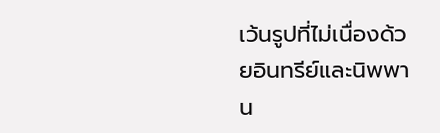เว้นรูปที่ไม่เนื่องด้วยอินทรีย์และนิพพาน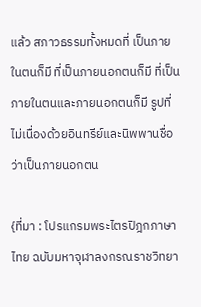แล้ว สภาวธรรมทั้งหมดที่ เป็นภายในตนก็มี ที่เป็นภายนอกตนก็มี ที่เป็นภายในตนและภายนอกตนก็มี รูปที่ไม่เนื่องด้วยอินทรีย์และนิพพานชื่อว่าเป็นภายนอกตน

{ที่มา : โปรแกรมพระไตรปิฎกภาษาไทย ฉบับมหาจุฬาลงกรณราชวิทยา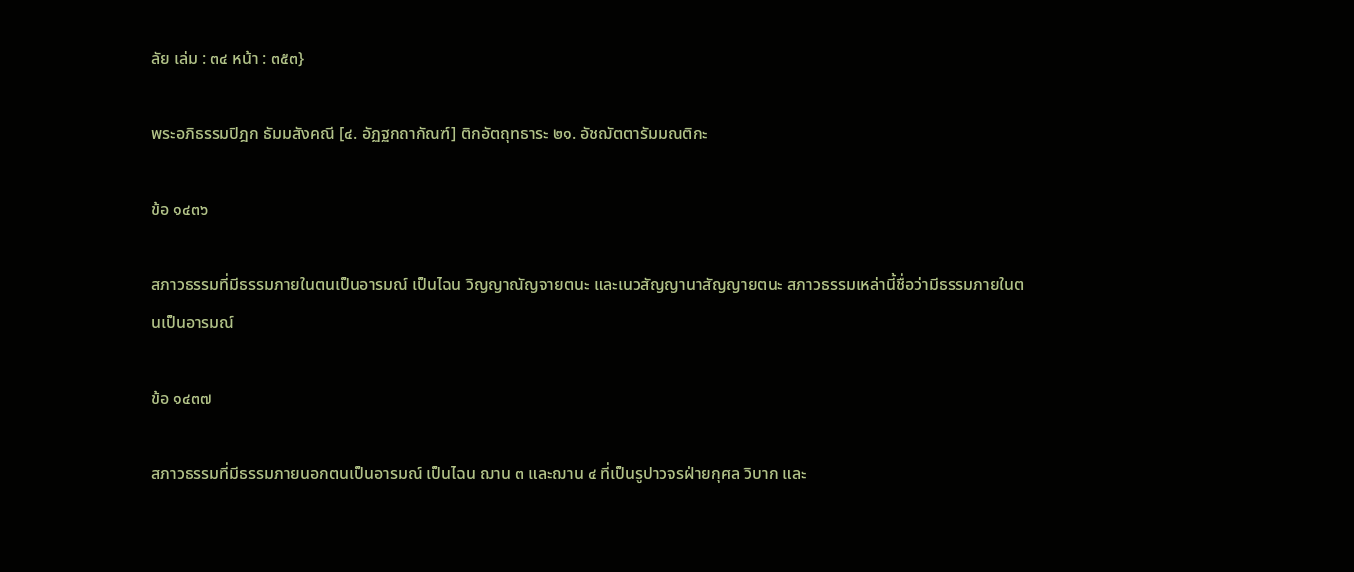ลัย เล่ม : ๓๔ หน้า : ๓๕๓}

พระอภิธรรมปิฎก ธัมมสังคณี [๔. อัฏฐกถากัณฑ์] ติกอัตถุทธาระ ๒๑. อัชฌัตตารัมมณติกะ

ข้อ ๑๔๓๖

สภาวธรรมที่มีธรรมภายในตนเป็นอารมณ์ เป็นไฉน วิญญาณัญจายตนะ และเนวสัญญานาสัญญายตนะ สภาวธรรมเหล่านี้ชื่อว่ามีธรรมภายในตนเป็นอารมณ์

ข้อ ๑๔๓๗

สภาวธรรมที่มีธรรมภายนอกตนเป็นอารมณ์ เป็นไฉน ฌาน ๓ และฌาน ๔ ที่เป็นรูปาวจรฝ่ายกุศล วิบาก และ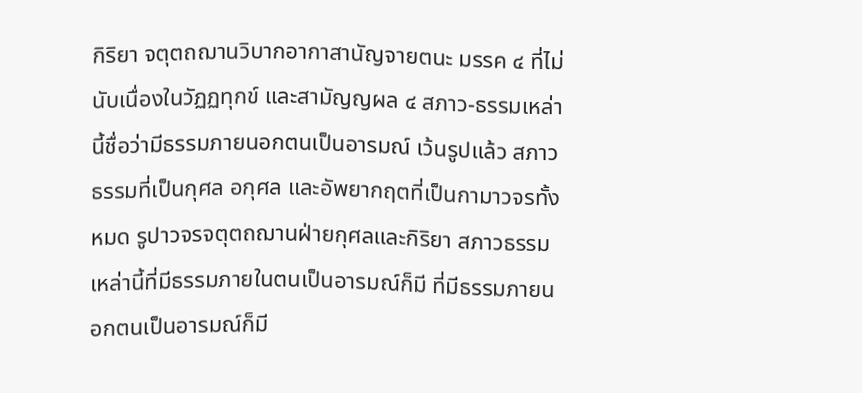กิริยา จตุตถฌานวิบากอากาสานัญจายตนะ มรรค ๔ ที่ไม่นับเนื่องในวัฏฏทุกข์ และสามัญญผล ๔ สภาว-ธรรมเหล่านี้ชื่อว่ามีธรรมภายนอกตนเป็นอารมณ์ เว้นรูปแล้ว สภาวธรรมที่เป็นกุศล อกุศล และอัพยากฤตที่เป็นกามาวจรทั้งหมด รูปาวจรจตุตถฌานฝ่ายกุศลและกิริยา สภาวธรรมเหล่านี้ที่มีธรรมภายในตนเป็นอารมณ์ก็มี ที่มีธรรมภายนอกตนเป็นอารมณ์ก็มี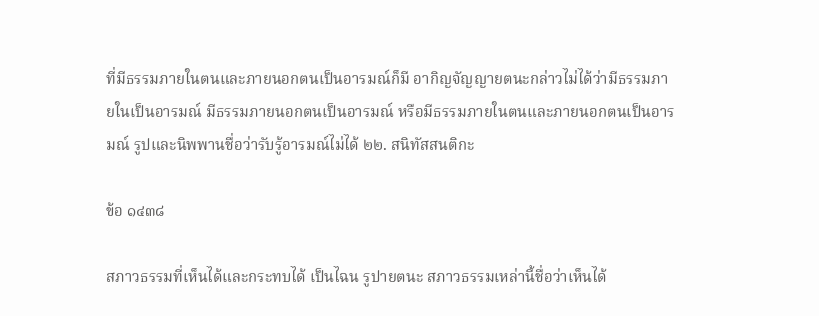ที่มีธรรมภายในตนและภายนอกตนเป็นอารมณ์ก็มี อากิญจัญญายตนะกล่าวไม่ได้ว่ามีธรรมภายในเป็นอารมณ์ มีธรรมภายนอกตนเป็นอารมณ์ หรือมีธรรมภายในตนและภายนอกตนเป็นอารมณ์ รูปและนิพพานชื่อว่ารับรู้อารมณ์ไม่ได้ ๒๒. สนิทัสสนติกะ

ข้อ ๑๔๓๘

สภาวธรรมที่เห็นได้และกระทบได้ เป็นไฉน รูปายตนะ สภาวธรรมเหล่านี้ชื่อว่าเห็นได้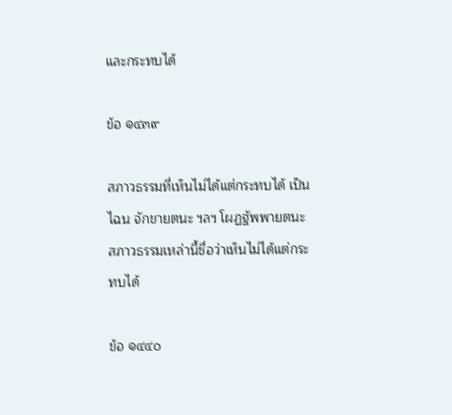และกระทบได้

ข้อ ๑๔๓๙

สภาวธรรมที่เห็นไม่ได้แต่กระทบได้ เป็นไฉน จักขายตนะ ฯลฯ โผฏฐัพพายตนะ สภาวธรรมเหล่านี้ชื่อว่าเห็นไม่ได้แต่กระทบได้

ข้อ ๑๔๔๐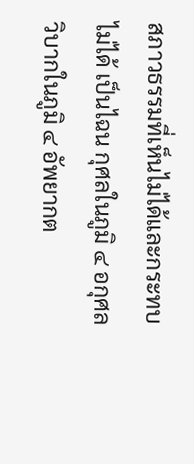สภาวธรรมที่เห็นไม่ได้และกระทบไม่ได้ เป็นไฉน กุศลในภูมิ ๔ อกุศล วิบากในภูมิ ๔ อัพยากต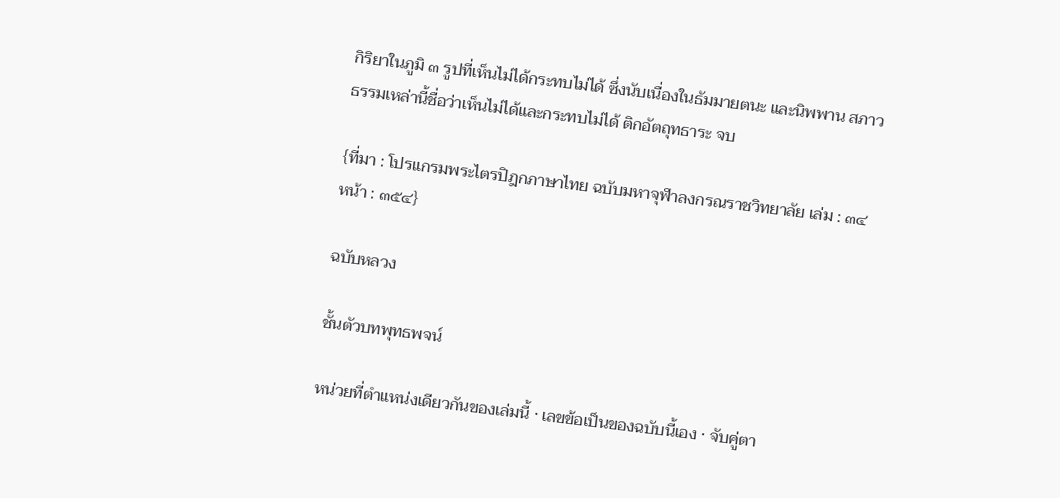กิริยาในภูมิ ๓ รูปที่เห็นไม่ได้กระทบไม่ได้ ซึ่งนับเนื่องในธัมมายตนะ และนิพพาน สภาวธรรมเหล่านี้ชื่อว่าเห็นไม่ได้และกระทบไม่ได้ ติกอัตถุทธาระ จบ

{ที่มา : โปรแกรมพระไตรปิฎกภาษาไทย ฉบับมหาจุฬาลงกรณราชวิทยาลัย เล่ม : ๓๔ หน้า : ๓๕๔}

ฉบับหลวง

ชั้นตัวบทพุทธพจน์

หน่วยที่ตำแหน่งเดียวกันของเล่มนี้ · เลขข้อเป็นของฉบับนี้เอง · จับคู่ตา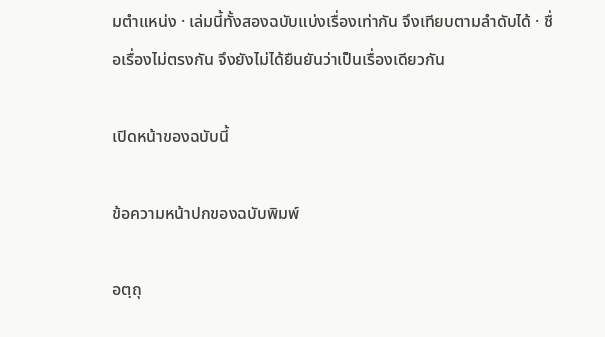มตำแหน่ง · เล่มนี้ทั้งสองฉบับแบ่งเรื่องเท่ากัน จึงเทียบตามลำดับได้ · ชื่อเรื่องไม่ตรงกัน จึงยังไม่ได้ยืนยันว่าเป็นเรื่องเดียวกัน

เปิดหน้าของฉบับนี้

ข้อความหน้าปกของฉบับพิมพ์

อตฺถุ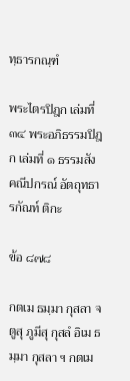ทฺธารกณฺฑํ

พระไตรปิฎก เล่มที่ ๓๔ พระอภิธรรมปิฎก เล่มที่ ๑ ธรรมสังคณีปกรณ์ อัตถุทธารกัณท์ ติกะ

ข้อ ๘๗๘

กตเม ธมฺมา กุสลา จตูสุ ภูมีสุ กุสลํ อิเม ธมฺมา กุสลา ฯ กตเม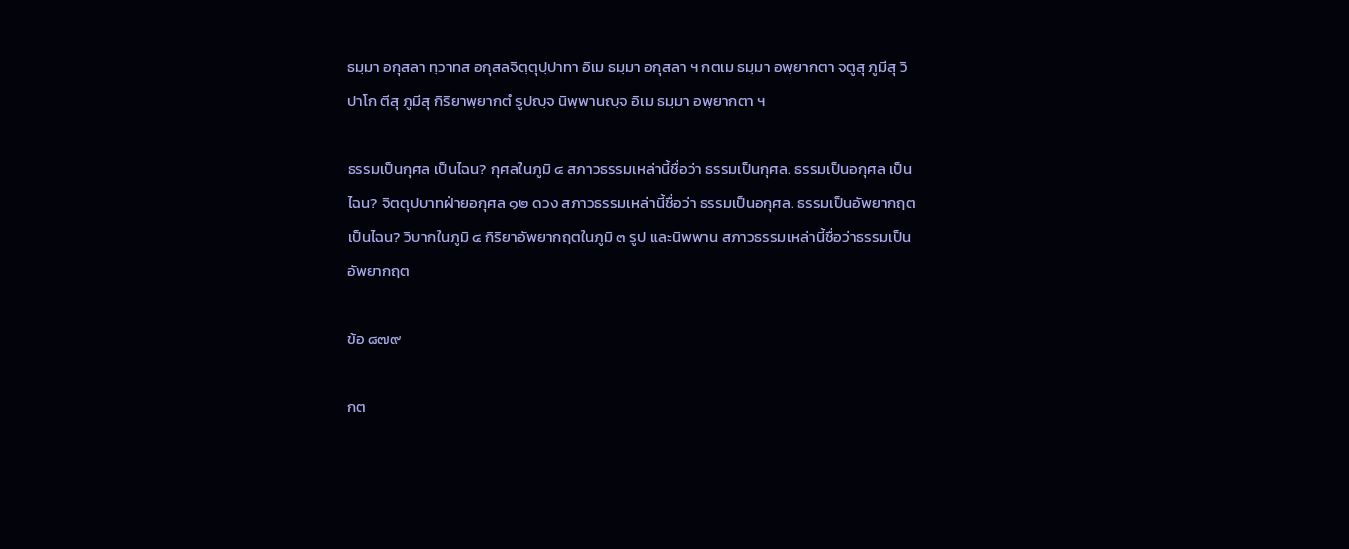ธมฺมา อกุสลา ทฺวาทส อกุสลจิตฺตุปฺปาทา อิเม ธมฺมา อกุสลา ฯ กตเม ธมฺมา อพฺยากตา จตูสุ ภูมีสุ วิปาโก ตีสุ ภูมีสุ กิริยาพฺยากตํ รูปญฺจ นิพฺพานญฺจ อิเม ธมฺมา อพฺยากตา ฯ

ธรรมเป็นกุศล เป็นไฉน? กุศลในภูมิ ๔ สภาวธรรมเหล่านี้ชื่อว่า ธรรมเป็นกุศล. ธรรมเป็นอกุศล เป็นไฉน? จิตตุปบาทฝ่ายอกุศล ๑๒ ดวง สภาวธรรมเหล่านี้ชื่อว่า ธรรมเป็นอกุศล. ธรรมเป็นอัพยากฤต เป็นไฉน? วิบากในภูมิ ๔ กิริยาอัพยากฤตในภูมิ ๓ รูป และนิพพาน สภาวธรรมเหล่านี้ชื่อว่าธรรมเป็นอัพยากฤต

ข้อ ๘๗๙

กต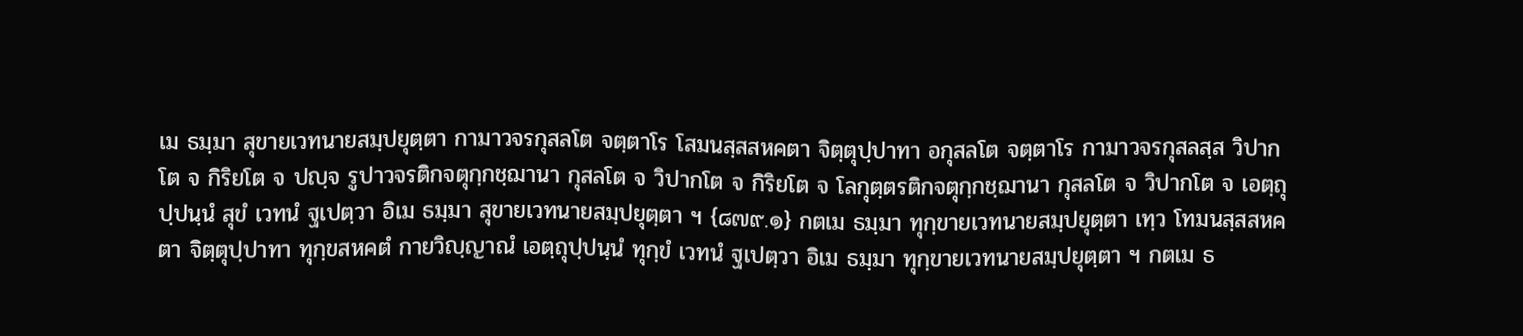เม ธมฺมา สุขายเวทนายสมฺปยุตฺตา กามาวจรกุสลโต จตฺตาโร โสมนสฺสสหคตา จิตฺตุปฺปาทา อกุสลโต จตฺตาโร กามาวจรกุสลสฺส วิปากโต จ กิริยโต จ ปญฺจ รูปาวจรติกจตุกฺกชฺฌานา กุสลโต จ วิปากโต จ กิริยโต จ โลกุตฺตรติกจตุกฺกชฺฌานา กุสลโต จ วิปากโต จ เอตฺถุปฺปนฺนํ สุขํ เวทนํ ฐเปตฺวา อิเม ธมฺมา สุขายเวทนายสมฺปยุตฺตา ฯ {๘๗๙.๑} กตเม ธมฺมา ทุกฺขายเวทนายสมฺปยุตฺตา เทฺว โทมนสฺสสหคตา จิตฺตุปฺปาทา ทุกฺขสหคตํ กายวิญฺญาณํ เอตฺถุปฺปนฺนํ ทุกฺขํ เวทนํ ฐเปตฺวา อิเม ธมฺมา ทุกฺขายเวทนายสมฺปยุตฺตา ฯ กตเม ธ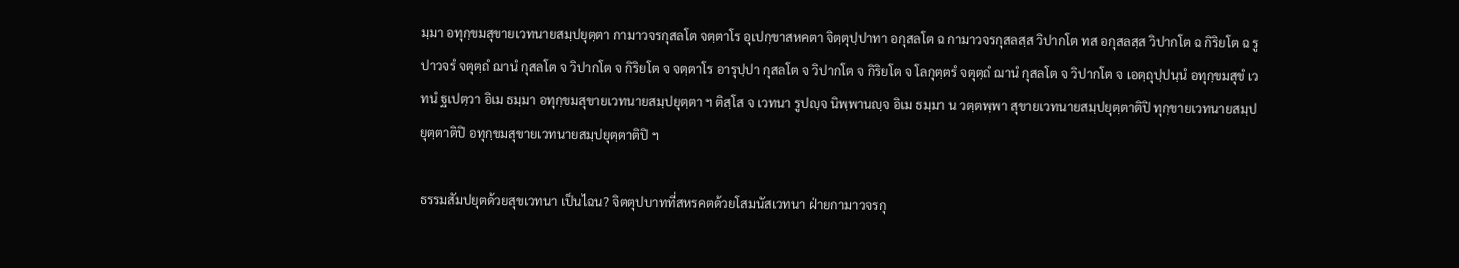มฺมา อทุกฺขมสุขายเวทนายสมฺปยุตฺตา กามาวจรกุสลโต จตฺตาโร อุเปกฺขาสหคตา จิตฺตุปฺปาทา อกุสลโต ฉ กามาวจรกุสลสฺส วิปากโต ทส อกุสลสฺส วิปากโต ฉ กิริยโต ฉ รูปาวจรํ จตุตฺถํ ฌานํ กุสลโต จ วิปากโต จ กิริยโต จ จตฺตาโร อารุปฺปา กุสลโต จ วิปากโต จ กิริยโต จ โลกุตฺตรํ จตุตฺถํ ฌานํ กุสลโต จ วิปากโต จ เอตฺถุปฺปนฺนํ อทุกฺขมสุขํ เวทนํ ฐเปตฺวา อิเม ธมฺมา อทุกฺขมสุขายเวทนายสมฺปยุตฺตา ฯ ติสฺโส จ เวทนา รูปญฺจ นิพฺพานญฺจ อิเม ธมฺมา น วตฺตพฺพา สุขายเวทนายสมฺปยุตฺตาติปิ ทุกฺขายเวทนายสมฺปยุตฺตาติปิ อทุกฺขมสุขายเวทนายสมฺปยุตฺตาติปิ ฯ

ธรรมสัมปยุตด้วยสุขเวทนา เป็นไฉน? จิตตุปบาทที่สหรคตด้วยโสมนัสเวทนา ฝ่ายกามาวจรกุ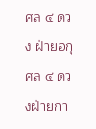ศล ๔ ดวง ฝ่ายอกุศล ๔ ดวงฝ่ายกา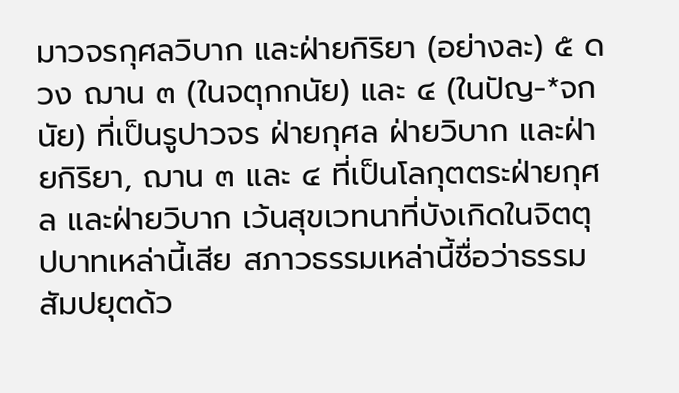มาวจรกุศลวิบาก และฝ่ายกิริยา (อย่างละ) ๕ ดวง ฌาน ๓ (ในจตุกกนัย) และ ๔ (ในปัญ-*จกนัย) ที่เป็นรูปาวจร ฝ่ายกุศล ฝ่ายวิบาก และฝ่ายกิริยา, ฌาน ๓ และ ๔ ที่เป็นโลกุตตระฝ่ายกุศล และฝ่ายวิบาก เว้นสุขเวทนาที่บังเกิดในจิตตุปบาทเหล่านี้เสีย สภาวธรรมเหล่านี้ชื่อว่าธรรมสัมปยุตด้ว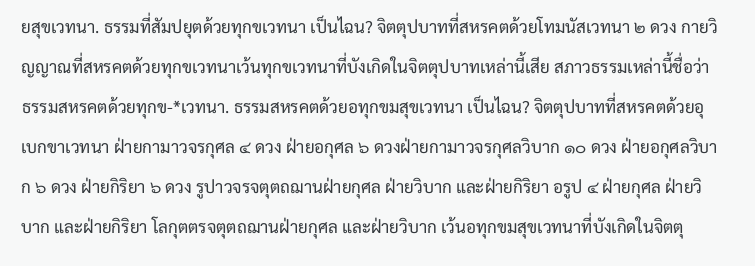ยสุขเวทนา. ธรรมที่สัมปยุตด้วยทุกขเวทนา เป็นไฉน? จิตตุปบาทที่สหรคตด้วยโทมนัสเวทนา ๒ ดวง กายวิญญาณที่สหรคตด้วยทุกขเวทนาเว้นทุกขเวทนาที่บังเกิดในจิตตุปบาทเหล่านี้เสีย สภาวธรรมเหล่านี้ชื่อว่า ธรรมสหรคตด้วยทุกข-*เวทนา. ธรรมสหรคตด้วยอทุกขมสุขเวทนา เป็นไฉน? จิตตุปบาทที่สหรคตด้วยอุเบกขาเวทนา ฝ่ายกามาวจรกุศล ๔ ดวง ฝ่ายอกุศล ๖ ดวงฝ่ายกามาวจรกุศลวิบาก ๑๐ ดวง ฝ่ายอกุศลวิบาก ๖ ดวง ฝ่ายกิริยา ๖ ดวง รูปาวจรจตุตถฌานฝ่ายกุศล ฝ่ายวิบาก และฝ่ายกิริยา อรูป ๔ ฝ่ายกุศล ฝ่ายวิบาก และฝ่ายกิริยา โลกุตตรจตุตถฌานฝ่ายกุศล และฝ่ายวิบาก เว้นอทุกขมสุขเวทนาที่บังเกิดในจิตตุ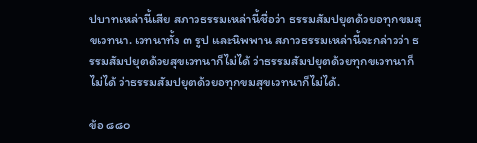ปบาทเหล่านี้เสีย สภาวธรรมเหล่านี้ชื่อว่า ธรรมสัมปยุตด้วยอทุกขมสุขเวทนา. เวทนาทั้ง ๓ รูป และนิพพาน สภาวธรรมเหล่านี้จะกล่าวว่า ธรรมสัมปยุตด้วยสุขเวทนาก็ไม่ได้ ว่าธรรมสัมปยุตด้วยทุกขเวทนาก็ไม่ได้ ว่าธรรมสัมปยุตด้วยอทุกขมสุขเวทนาก็ไม่ได้.

ข้อ ๘๘๐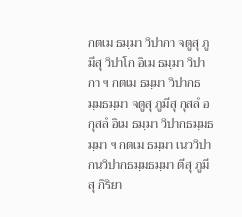กตเม ธมฺมา วิปากา จตูสุ ภูมีสุ วิปาโก อิเม ธมฺมา วิปากา ฯ กตเม ธมฺมา วิปากธมฺมธมฺมา จตูสุ ภูมีสุ กุสลํ อกุสลํ อิเม ธมฺมา วิปากธมฺมธมฺมา ฯ กตเม ธมฺมา เนววิปากนวิปากธมฺมธมฺมา ตีสุ ภูมีสุ กิริยา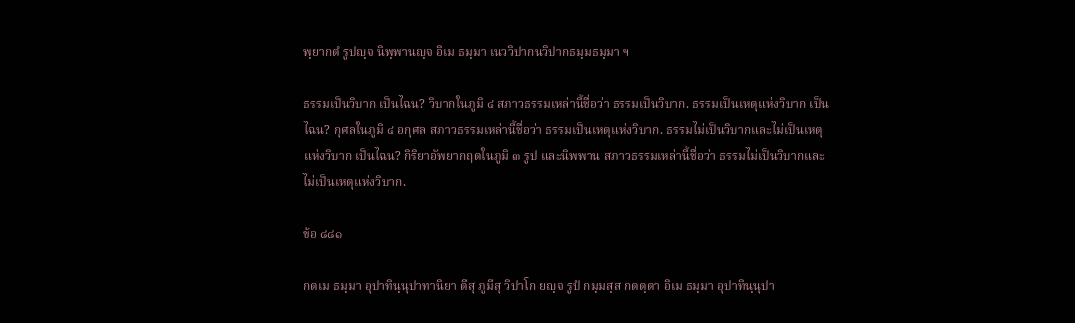พฺยากตํ รูปญฺจ นิพฺพานญฺจ อิเม ธมฺมา เนววิปากนวิปากธมฺมธมฺมา ฯ

ธรรมเป็นวิบาก เป็นไฉน? วิบากในภูมิ ๔ สภาวธรรมเหล่านี้ชื่อว่า ธรรมเป็นวิบาก. ธรรมเป็นเหตุแห่งวิบาก เป็นไฉน? กุศลในภูมิ ๔ อกุศล สภาวธรรมเหล่านี้ชื่อว่า ธรรมเป็นเหตุแห่งวิบาก. ธรรมไม่เป็นวิบากและไม่เป็นเหตุแห่งวิบาก เป็นไฉน? กิริยาอัพยากฤตในภูมิ ๓ รูป และนิพพาน สภาวธรรมเหล่านี้ชื่อว่า ธรรมไม่เป็นวิบากและไม่เป็นเหตุแห่งวิบาก.

ข้อ ๘๘๑

กตเม ธมฺมา อุปาทินฺนุปาทานิยา ตีสุ ภูมีสุ วิปาโก ยญฺจ รูปํ กมฺมสฺส กตตฺตา อิเม ธมฺมา อุปาทินฺนุปา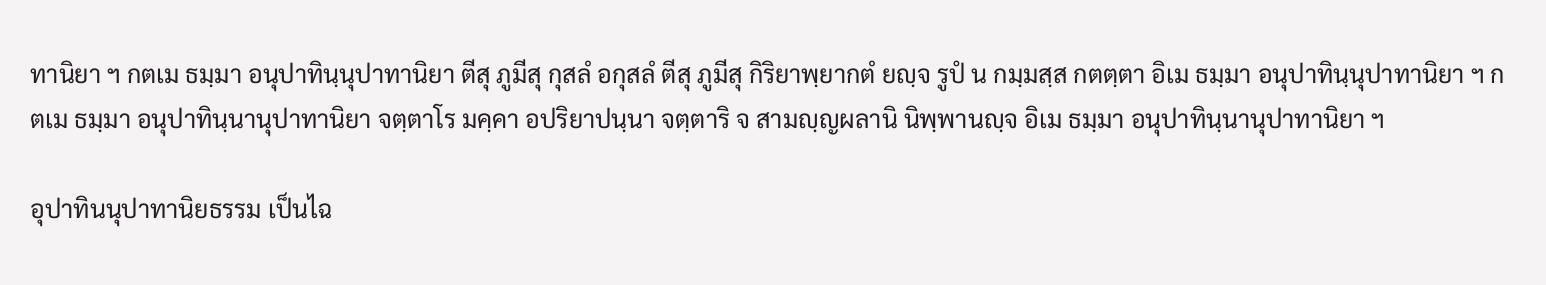ทานิยา ฯ กตเม ธมฺมา อนุปาทินฺนุปาทานิยา ตีสุ ภูมีสุ กุสลํ อกุสลํ ตีสุ ภูมีสุ กิริยาพฺยากตํ ยญฺจ รูปํ น กมฺมสฺส กตตฺตา อิเม ธมฺมา อนุปาทินฺนุปาทานิยา ฯ กตเม ธมฺมา อนุปาทินฺนานุปาทานิยา จตฺตาโร มคฺคา อปริยาปนฺนา จตฺตาริ จ สามญฺญผลานิ นิพฺพานญฺจ อิเม ธมฺมา อนุปาทินฺนานุปาทานิยา ฯ

อุปาทินนุปาทานิยธรรม เป็นไฉ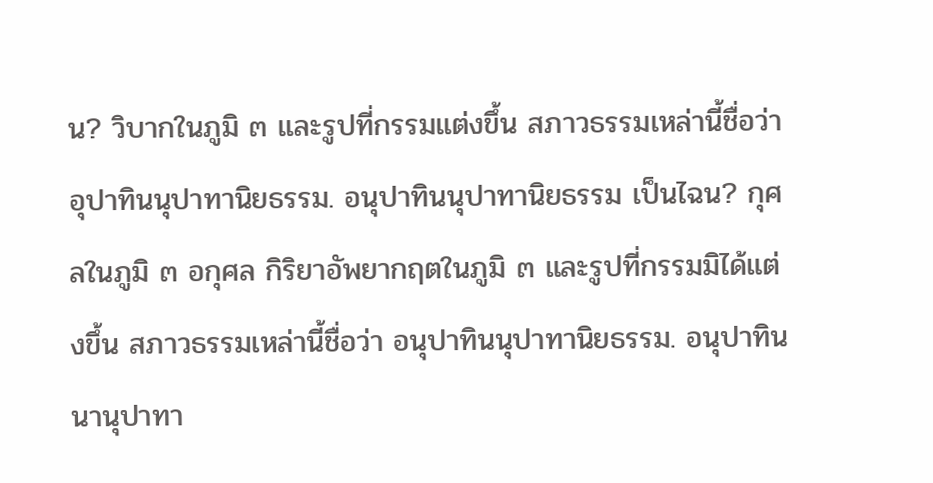น? วิบากในภูมิ ๓ และรูปที่กรรมแต่งขึ้น สภาวธรรมเหล่านี้ชื่อว่า อุปาทินนุปาทานิยธรรม. อนุปาทินนุปาทานิยธรรม เป็นไฉน? กุศลในภูมิ ๓ อกุศล กิริยาอัพยากฤตในภูมิ ๓ และรูปที่กรรมมิได้แต่งขึ้น สภาวธรรมเหล่านี้ชื่อว่า อนุปาทินนุปาทานิยธรรม. อนุปาทินนานุปาทา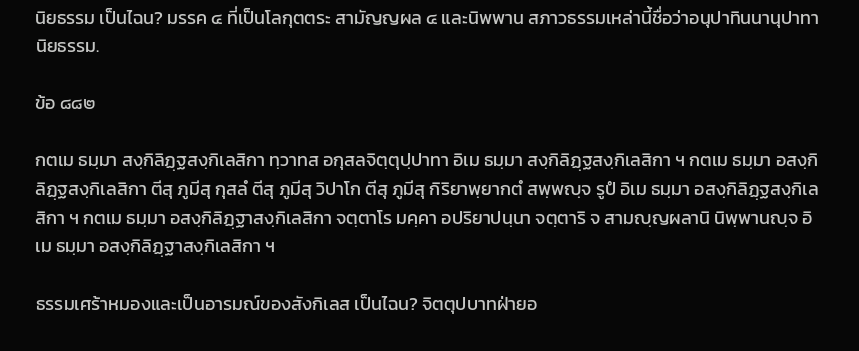นิยธรรม เป็นไฉน? มรรค ๔ ที่เป็นโลกุตตระ สามัญญผล ๔ และนิพพาน สภาวธรรมเหล่านี้ชื่อว่าอนุปาทินนานุปาทานิยธรรม.

ข้อ ๘๘๒

กตเม ธมฺมา สงฺกิลิฏฺฐสงฺกิเลสิกา ทฺวาทส อกุสลจิตฺตุปฺปาทา อิเม ธมฺมา สงฺกิลิฏฺฐสงฺกิเลสิกา ฯ กตเม ธมฺมา อสงฺกิลิฏฺฐสงฺกิเลสิกา ตีสุ ภูมีสุ กุสลํ ตีสุ ภูมีสุ วิปาโก ตีสุ ภูมีสุ กิริยาพฺยากตํ สพฺพญฺจ รูปํ อิเม ธมฺมา อสงฺกิลิฏฺฐสงฺกิเลสิกา ฯ กตเม ธมฺมา อสงฺกิลิฏฺฐาสงฺกิเลสิกา จตฺตาโร มคฺคา อปริยาปนฺนา จตฺตาริ จ สามญฺญผลานิ นิพฺพานญฺจ อิเม ธมฺมา อสงฺกิลิฏฺฐาสงฺกิเลสิกา ฯ

ธรรมเศร้าหมองและเป็นอารมณ์ของสังกิเลส เป็นไฉน? จิตตุปบาทฝ่ายอ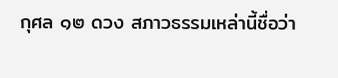กุศล ๑๒ ดวง สภาวธรรมเหล่านี้ชื่อว่า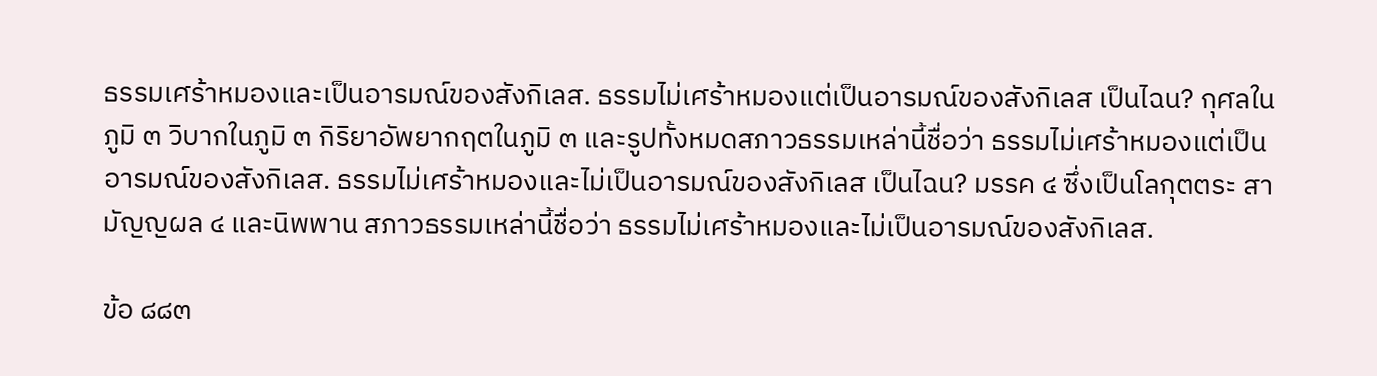ธรรมเศร้าหมองและเป็นอารมณ์ของสังกิเลส. ธรรมไม่เศร้าหมองแต่เป็นอารมณ์ของสังกิเลส เป็นไฉน? กุศลในภูมิ ๓ วิบากในภูมิ ๓ กิริยาอัพยากฤตในภูมิ ๓ และรูปทั้งหมดสภาวธรรมเหล่านี้ชื่อว่า ธรรมไม่เศร้าหมองแต่เป็นอารมณ์ของสังกิเลส. ธรรมไม่เศร้าหมองและไม่เป็นอารมณ์ของสังกิเลส เป็นไฉน? มรรค ๔ ซึ่งเป็นโลกุตตระ สามัญญผล ๔ และนิพพาน สภาวธรรมเหล่านี้ชื่อว่า ธรรมไม่เศร้าหมองและไม่เป็นอารมณ์ของสังกิเลส.

ข้อ ๘๘๓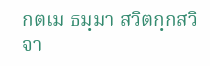กตเม ธมฺมา สวิตกฺกสวิจา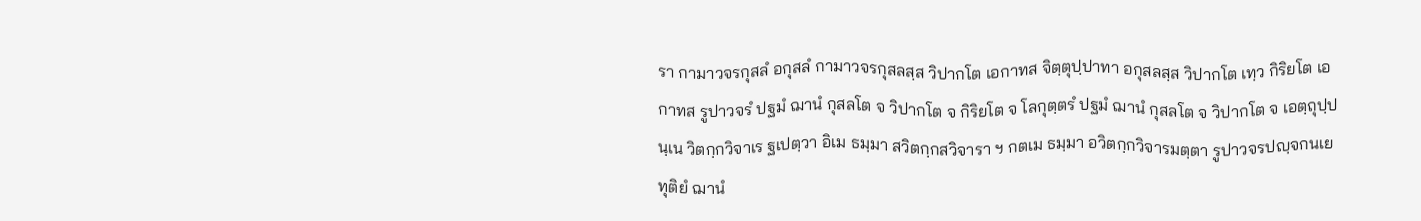รา กามาวจรกุสลํ อกุสลํ กามาวจรกุสลสฺส วิปากโต เอกาทส จิตฺตุปฺปาทา อกุสลสฺส วิปากโต เทฺว กิริยโต เอกาทส รูปาวจรํ ปฐมํ ฌานํ กุสลโต จ วิปากโต จ กิริยโต จ โลกุตฺตรํ ปฐมํ ฌานํ กุสลโต จ วิปากโต จ เอตฺถุปฺปนฺเน วิตกฺกวิจาเร ฐเปตฺวา อิเม ธมฺมา สวิตกฺกสวิจารา ฯ กตเม ธมฺมา อวิตกฺกวิจารมตฺตา รูปาวจรปญฺจกนเย ทุติยํ ฌานํ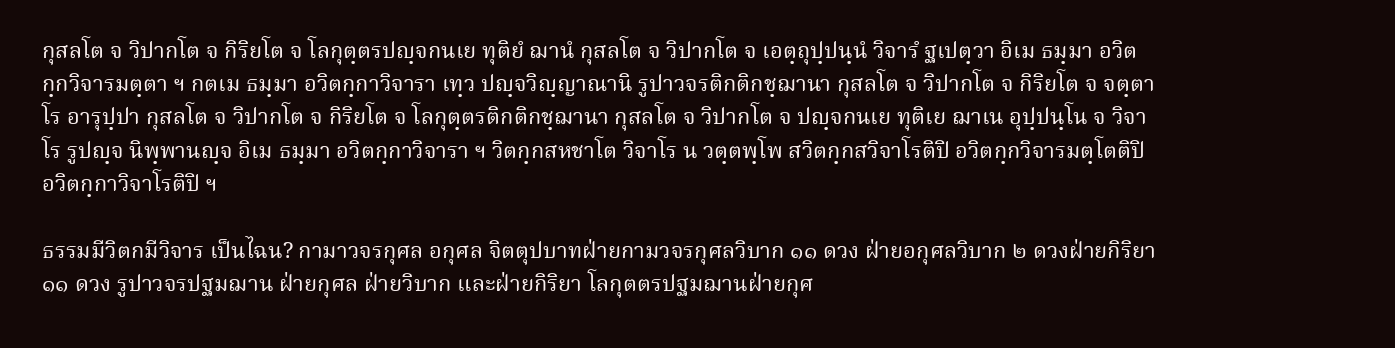กุสลโต จ วิปากโต จ กิริยโต จ โลกุตฺตรปญฺจกนเย ทุติยํ ฌานํ กุสลโต จ วิปากโต จ เอตฺถุปฺปนฺนํ วิจารํ ฐเปตฺวา อิเม ธมฺมา อวิตกฺกวิจารมตฺตา ฯ กตเม ธมฺมา อวิตกฺกาวิจารา เทฺว ปญฺจวิญฺญาณานิ รูปาวจรติกติกชฺฌานา กุสลโต จ วิปากโต จ กิริยโต จ จตฺตาโร อารุปฺปา กุสลโต จ วิปากโต จ กิริยโต จ โลกุตฺตรติกติกชฺฌานา กุสลโต จ วิปากโต จ ปญฺจกนเย ทุติเย ฌาเน อุปฺปนฺโน จ วิจาโร รูปญฺจ นิพฺพานญฺจ อิเม ธมฺมา อวิตกฺกาวิจารา ฯ วิตกฺกสหชาโต วิจาโร น วตฺตพฺโพ สวิตกฺกสวิจาโรติปิ อวิตกฺกวิจารมตฺโตติปิ อวิตกฺกาวิจาโรติปิ ฯ

ธรรมมีวิตกมีวิจาร เป็นไฉน? กามาวจรกุศล อกุศล จิตตุปบาทฝ่ายกามวจรกุศลวิบาก ๑๑ ดวง ฝ่ายอกุศลวิบาก ๒ ดวงฝ่ายกิริยา ๑๑ ดวง รูปาวจรปฐมฌาน ฝ่ายกุศล ฝ่ายวิบาก และฝ่ายกิริยา โลกุตตรปฐมฌานฝ่ายกุศ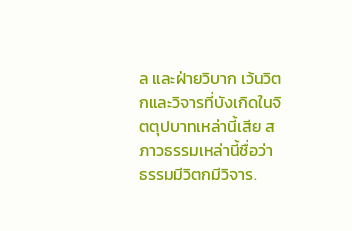ล และฝ่ายวิบาก เว้นวิตกและวิจารที่บังเกิดในจิตตุปบาทเหล่านี้เสีย สภาวธรรมเหล่านี้ชื่อว่า ธรรมมีวิตกมีวิจาร.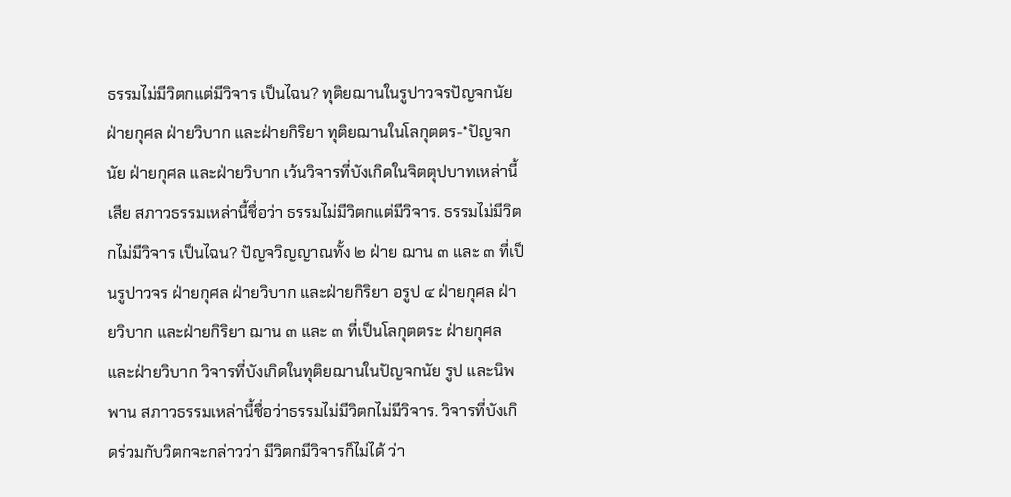ธรรมไม่มีวิตกแต่มีวิจาร เป็นไฉน? ทุติยฌานในรูปาวจรปัญจกนัย ฝ่ายกุศล ฝ่ายวิบาก และฝ่ายกิริยา ทุติยฌานในโลกุตตร-*ปัญจกนัย ฝ่ายกุศล และฝ่ายวิบาก เว้นวิจารที่บังเกิดในจิตตุปบาทเหล่านี้เสีย สภาวธรรมเหล่านี้ชื่อว่า ธรรมไม่มีวิตกแต่มีวิจาร. ธรรมไม่มีวิตกไม่มีวิจาร เป็นไฉน? ปัญจวิญญาณทั้ง ๒ ฝ่าย ฌาน ๓ และ ๓ ที่เป็นรูปาวจร ฝ่ายกุศล ฝ่ายวิบาก และฝ่ายกิริยา อรูป ๔ ฝ่ายกุศล ฝ่ายวิบาก และฝ่ายกิริยา ฌาน ๓ และ ๓ ที่เป็นโลกุตตระ ฝ่ายกุศลและฝ่ายวิบาก วิจารที่บังเกิดในทุติยฌานในปัญจกนัย รูป และนิพพาน สภาวธรรมเหล่านี้ชื่อว่าธรรมไม่มีวิตกไม่มีวิจาร. วิจารที่บังเกิดร่วมกับวิตกจะกล่าวว่า มีวิตกมีวิจารก็ไม่ได้ ว่า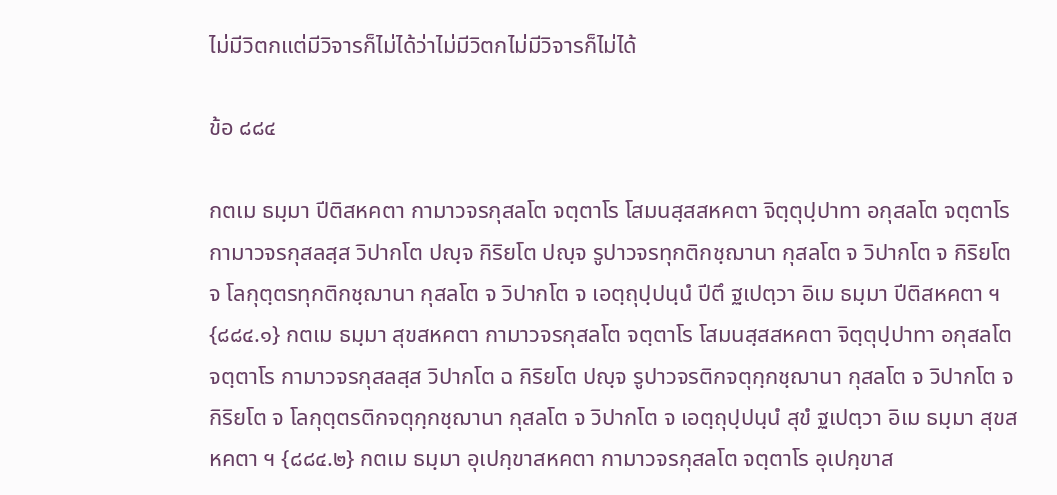ไม่มีวิตกแต่มีวิจารก็ไม่ได้ว่าไม่มีวิตกไม่มีวิจารก็ไม่ได้

ข้อ ๘๘๔

กตเม ธมฺมา ปีติสหคตา กามาวจรกุสลโต จตฺตาโร โสมนสฺสสหคตา จิตฺตุปฺปาทา อกุสลโต จตฺตาโร กามาวจรกุสลสฺส วิปากโต ปญฺจ กิริยโต ปญฺจ รูปาวจรทุกติกชฺฌานา กุสลโต จ วิปากโต จ กิริยโต จ โลกุตฺตรทุกติกชฺฌานา กุสลโต จ วิปากโต จ เอตฺถุปฺปนฺนํ ปีตึ ฐเปตฺวา อิเม ธมฺมา ปีติสหคตา ฯ {๘๘๔.๑} กตเม ธมฺมา สุขสหคตา กามาวจรกุสลโต จตฺตาโร โสมนสฺสสหคตา จิตฺตุปฺปาทา อกุสลโต จตฺตาโร กามาวจรกุสลสฺส วิปากโต ฉ กิริยโต ปญฺจ รูปาวจรติกจตุกฺกชฺฌานา กุสลโต จ วิปากโต จ กิริยโต จ โลกุตฺตรติกจตุกฺกชฺฌานา กุสลโต จ วิปากโต จ เอตฺถุปฺปนฺนํ สุขํ ฐเปตฺวา อิเม ธมฺมา สุขสหคตา ฯ {๘๘๔.๒} กตเม ธมฺมา อุเปกฺขาสหคตา กามาวจรกุสลโต จตฺตาโร อุเปกฺขาส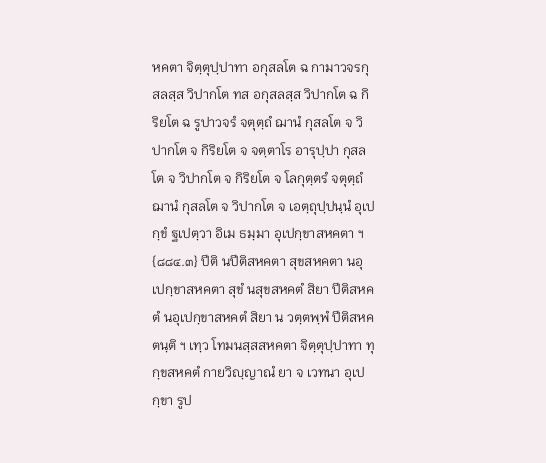หคตา จิตฺตุปฺปาทา อกุสลโต ฉ กามาวจรกุสลสฺส วิปากโต ทส อกุสลสฺส วิปากโต ฉ กิริยโต ฉ รูปาวจรํ จตุตฺถํ ฌานํ กุสลโต จ วิปากโต จ กิริยโต จ จตฺตาโร อารุปฺปา กุสลโต จ วิปากโต จ กิริยโต จ โลกุตฺตรํ จตุตฺถํ ฌานํ กุสลโต จ วิปากโต จ เอตฺถุปฺปนฺนํ อุเปกฺขํ ฐเปตฺวา อิเม ธมฺมา อุเปกฺขาสหคตา ฯ {๘๘๔.๓} ปีติ นปีติสหคตา สุขสหคตา นอุเปกฺขาสหคตา สุขํ นสุขสหคตํ สิยา ปีติสหคตํ นอุเปกฺขาสหคตํ สิยา น วตฺตพฺพํ ปีติสหคตนฺติ ฯ เทฺว โทมนสฺสสหคตา จิตฺตุปฺปาทา ทุกฺขสหคตํ กายวิญฺญาณํ ยา จ เวทนา อุเปกฺขา รูป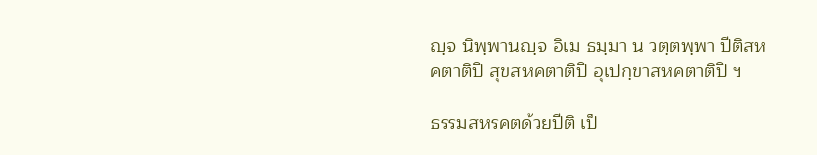ญฺจ นิพฺพานญฺจ อิเม ธมฺมา น วตฺตพฺพา ปีติสหคตาติปิ สุขสหคตาติปิ อุเปกฺขาสหคตาติปิ ฯ

ธรรมสหรคตด้วยปีติ เป็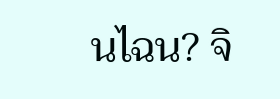นไฉน? จิ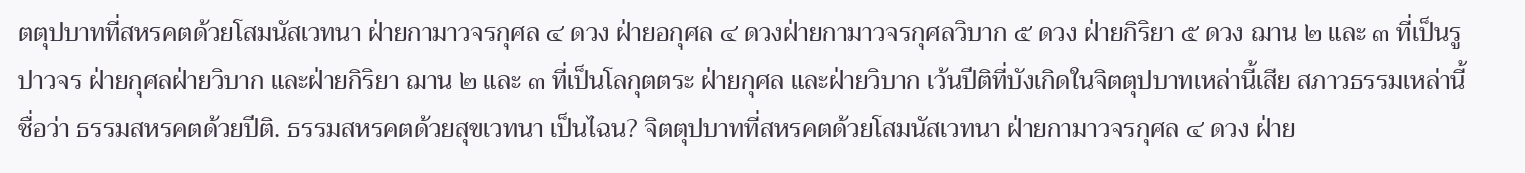ตตุปบาทที่สหรคตด้วยโสมนัสเวทนา ฝ่ายกามาวจรกุศล ๔ ดวง ฝ่ายอกุศล ๔ ดวงฝ่ายกามาวจรกุศลวิบาก ๕ ดวง ฝ่ายกิริยา ๕ ดวง ฌาน ๒ และ ๓ ที่เป็นรูปาวจร ฝ่ายกุศลฝ่ายวิบาก และฝ่ายกิริยา ฌาน ๒ และ ๓ ที่เป็นโลกุตตระ ฝ่ายกุศล และฝ่ายวิบาก เว้นปีติที่บังเกิดในจิตตุปบาทเหล่านี้เสีย สภาวธรรมเหล่านี้ชื่อว่า ธรรมสหรคตด้วยปีติ. ธรรมสหรคตด้วยสุขเวทนา เป็นไฉน? จิตตุปบาทที่สหรคตด้วยโสมนัสเวทนา ฝ่ายกามาวจรกุศล ๔ ดวง ฝ่าย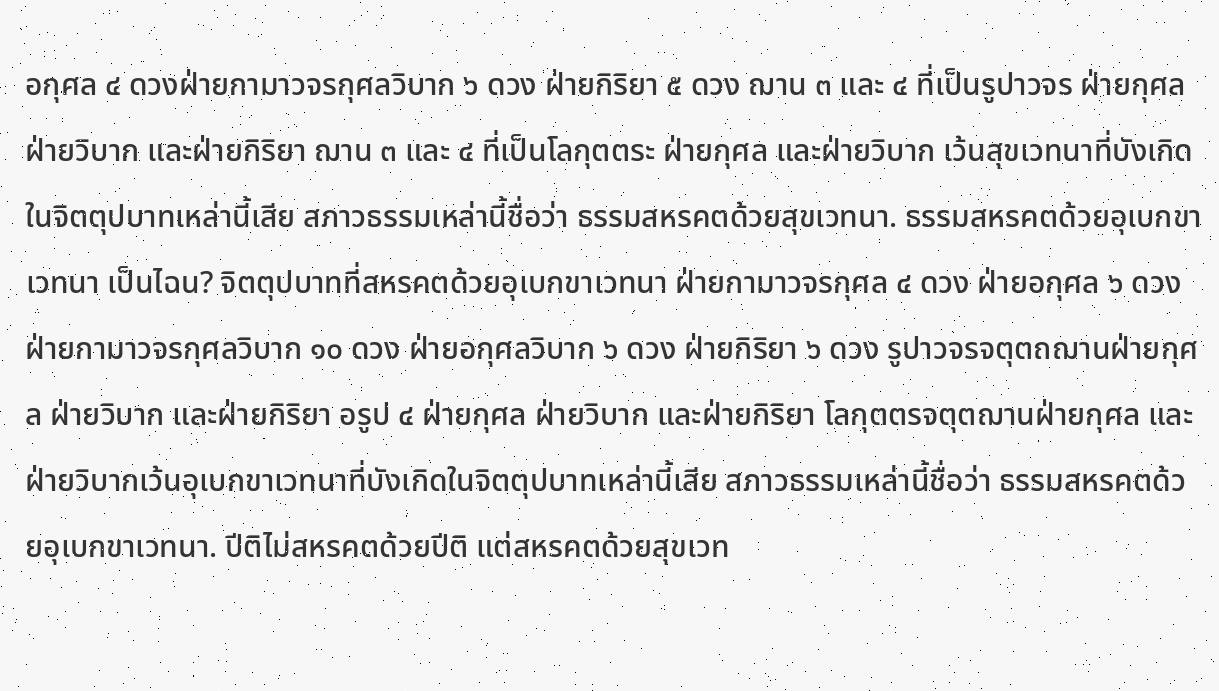อกุศล ๔ ดวงฝ่ายกามาวจรกุศลวิบาก ๖ ดวง ฝ่ายกิริยา ๕ ดวง ฌาน ๓ และ ๔ ที่เป็นรูปาวจร ฝ่ายกุศลฝ่ายวิบาก และฝ่ายกิริยา ฌาน ๓ และ ๔ ที่เป็นโลกุตตระ ฝ่ายกุศล และฝ่ายวิบาก เว้นสุขเวทนาที่บังเกิดในจิตตุปบาทเหล่านี้เสีย สภาวธรรมเหล่านี้ชื่อว่า ธรรมสหรคตด้วยสุขเวทนา. ธรรมสหรคตด้วยอุเบกขาเวทนา เป็นไฉน? จิตตุปบาทที่สหรคตด้วยอุเบกขาเวทนา ฝ่ายกามาวจรกุศล ๔ ดวง ฝ่ายอกุศล ๖ ดวงฝ่ายกามาวจรกุศลวิบาก ๑๐ ดวง ฝ่ายอกุศลวิบาก ๖ ดวง ฝ่ายกิริยา ๖ ดวง รูปาวจรจตุตถฌานฝ่ายกุศล ฝ่ายวิบาก และฝ่ายกิริยา อรูป ๔ ฝ่ายกุศล ฝ่ายวิบาก และฝ่ายกิริยา โลกุตตรจตุตฌานฝ่ายกุศล และฝ่ายวิบากเว้นอุเบกขาเวทนาที่บังเกิดในจิตตุปบาทเหล่านี้เสีย สภาวธรรมเหล่านี้ชื่อว่า ธรรมสหรคตด้วยอุเบกขาเวทนา. ปีติไม่สหรคตด้วยปีติ แต่สหรคตด้วยสุขเวท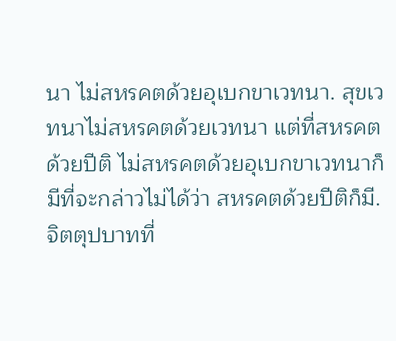นา ไม่สหรคตด้วยอุเบกขาเวทนา. สุขเวทนาไม่สหรคตด้วยเวทนา แต่ที่สหรคตด้วยปีติ ไม่สหรคตด้วยอุเบกขาเวทนาก็มีที่จะกล่าวไม่ได้ว่า สหรคตด้วยปีติก็มี. จิตตุปบาทที่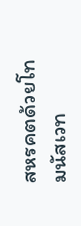สหรคตด้วยโทมนัสเวท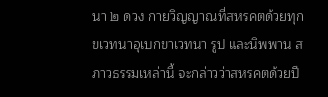นา ๒ ดวง กายวิญญาณที่สหรคตด้วยทุกขเวทนาอุเบกขาเวทนา รูป และนิพพาน สภาวธรรมเหล่านี้ จะกล่าวว่าสหรคตด้วยปี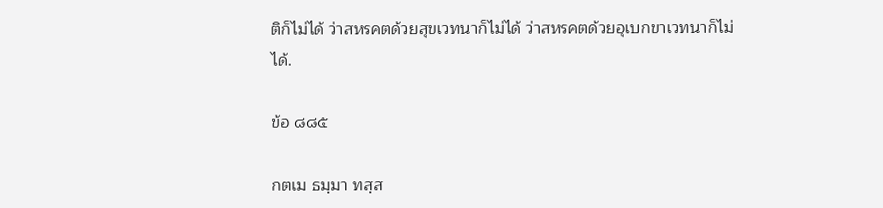ติก็ไม่ได้ ว่าสหรคตด้วยสุขเวทนาก็ไม่ได้ ว่าสหรคตด้วยอุเบกขาเวทนาก็ไม่ได้.

ข้อ ๘๘๕

กตเม ธมฺมา ทสฺส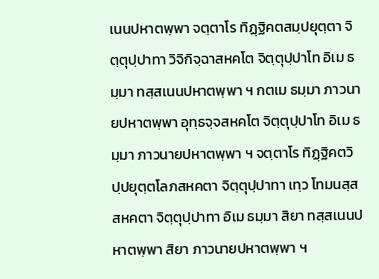เนนปหาตพฺพา จตฺตาโร ทิฏฺฐิคตสมฺปยุตฺตา จิตฺตุปฺปาทา วิจิกิจฺฉาสหคโต จิตฺตุปฺปาโท อิเม ธมฺมา ทสฺสเนนปหาตพฺพา ฯ กตเม ธมฺมา ภาวนายปหาตพฺพา อุทฺธจฺจสหคโต จิตฺตุปฺปาโท อิเม ธมฺมา ภาวนายปหาตพฺพา ฯ จตฺตาโร ทิฏฺฐิคตวิปฺปยุตฺตโลภสหคตา จิตฺตุปฺปาทา เทฺว โทมนสฺสสหคตา จิตฺตุปฺปาทา อิเม ธมฺมา สิยา ทสฺสเนนปหาตพฺพา สิยา ภาวนายปหาตพฺพา ฯ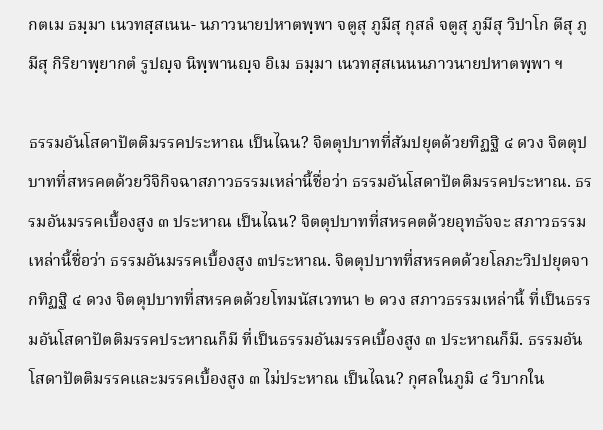กตเม ธมฺมา เนวทสฺสเนน- นภาวนายปหาตพฺพา จตูสุ ภูมีสุ กุสลํ จตูสุ ภูมีสุ วิปาโก ตีสุ ภูมีสุ กิริยาพฺยากตํ รูปญฺจ นิพฺพานญฺจ อิเม ธมฺมา เนวทสฺสเนนนภาวนายปหาตพฺพา ฯ

ธรรมอันโสดาปัตติมรรคประหาณ เป็นไฉน? จิตตุปบาทที่สัมปยุตด้วยทิฏฐิ ๔ ดวง จิตตุปบาทที่สหรคตด้วยวิจิกิจฉาสภาวธรรมเหล่านี้ชื่อว่า ธรรมอันโสดาปัตติมรรคประหาณ. ธรรมอันมรรคเบื้องสูง ๓ ประหาณ เป็นไฉน? จิตตุปบาทที่สหรคตด้วยอุทธัจจะ สภาวธรรมเหล่านี้ชื่อว่า ธรรมอันมรรคเบื้องสูง ๓ประหาณ. จิตตุปบาทที่สหรคตด้วยโลภะวิปปยุตจากทิฏฐิ ๔ ดวง จิตตุปบาทที่สหรคตด้วยโทมนัสเวทนา ๒ ดวง สภาวธรรมเหล่านี้ ที่เป็นธรรมอันโสดาปัตติมรรคประหาณก็มี ที่เป็นธรรมอันมรรคเบื้องสูง ๓ ประหาณก็มี. ธรรมอันโสดาปัตติมรรคและมรรคเบื้องสูง ๓ ไม่ประหาณ เป็นไฉน? กุศลในภูมิ ๔ วิบากใน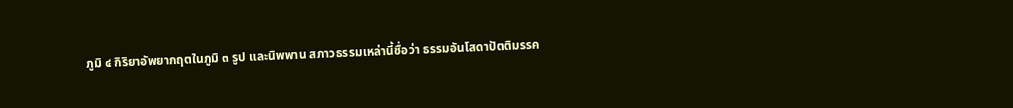ภูมิ ๔ กิริยาอัพยากฤตในภูมิ ๓ รูป และนิพพาน สภาวธรรมเหล่านี้ชื่อว่า ธรรมอันโสดาปัตติมรรค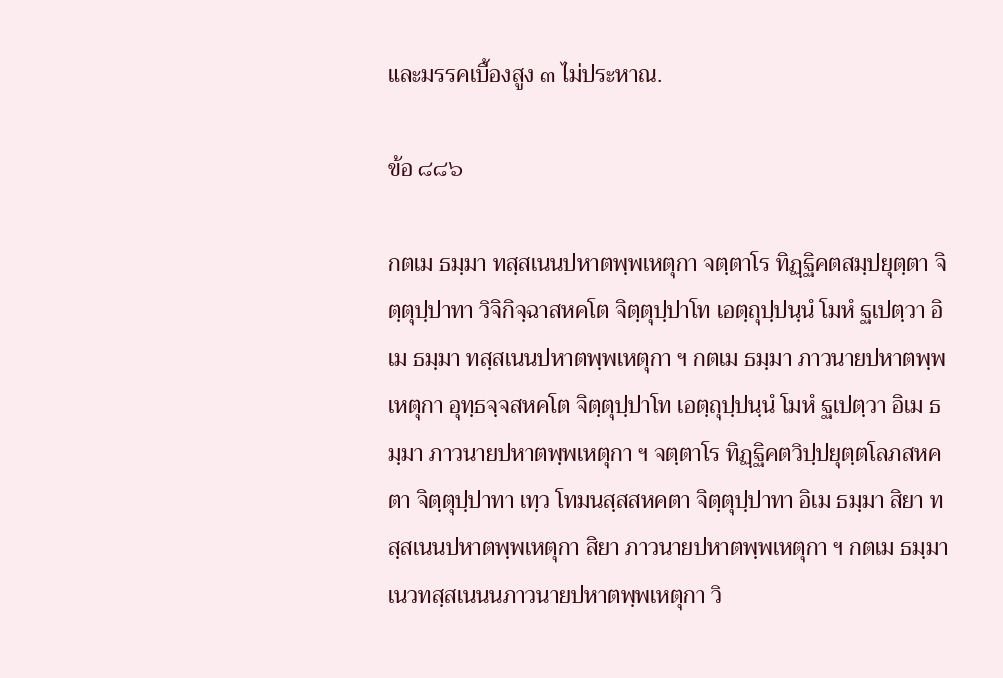และมรรคเบื้องสูง ๓ ไม่ประหาณ.

ข้อ ๘๘๖

กตเม ธมฺมา ทสฺสเนนปหาตพฺพเหตุกา จตฺตาโร ทิฏฺฐิคตสมฺปยุตฺตา จิตฺตุปฺปาทา วิจิกิจฺฉาสหคโต จิตฺตุปฺปาโท เอตฺถุปฺปนฺนํ โมหํ ฐเปตฺวา อิเม ธมฺมา ทสฺสเนนปหาตพฺพเหตุกา ฯ กตเม ธมฺมา ภาวนายปหาตพฺพเหตุกา อุทฺธจฺจสหคโต จิตฺตุปฺปาโท เอตฺถุปฺปนฺนํ โมหํ ฐเปตฺวา อิเม ธมฺมา ภาวนายปหาตพฺพเหตุกา ฯ จตฺตาโร ทิฏฺฐิคตวิปฺปยุตฺตโลภสหคตา จิตฺตุปฺปาทา เทฺว โทมนสฺสสหคตา จิตฺตุปฺปาทา อิเม ธมฺมา สิยา ทสฺสเนนปหาตพฺพเหตุกา สิยา ภาวนายปหาตพฺพเหตุกา ฯ กตเม ธมฺมา เนวทสฺสเนนนภาวนายปหาตพฺพเหตุกา วิ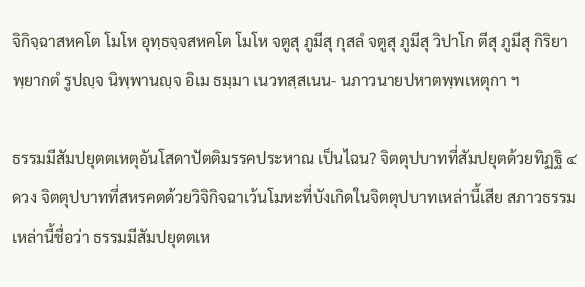จิกิจฺฉาสหคโต โมโห อุทฺธจฺจสหคโต โมโห จตูสุ ภูมีสุ กุสลํ จตูสุ ภูมีสุ วิปาโก ตีสุ ภูมีสุ กิริยาพฺยากตํ รูปญฺจ นิพฺพานญฺจ อิเม ธมฺมา เนวทสฺสเนน- นภาวนายปหาตพฺพเหตุกา ฯ

ธรรมมีสัมปยุตตเหตุอันโสดาปัตติมรรคประหาณ เป็นไฉน? จิตตุปบาทที่สัมปยุตด้วยทิฏฐิ ๔ ดวง จิตตุปบาทที่สหรคตด้วยวิจิกิจฉาเว้นโมหะที่บังเกิดในจิตตุปบาทเหล่านี้เสีย สภาวธรรมเหล่านี้ชื่อว่า ธรรมมีสัมปยุตตเห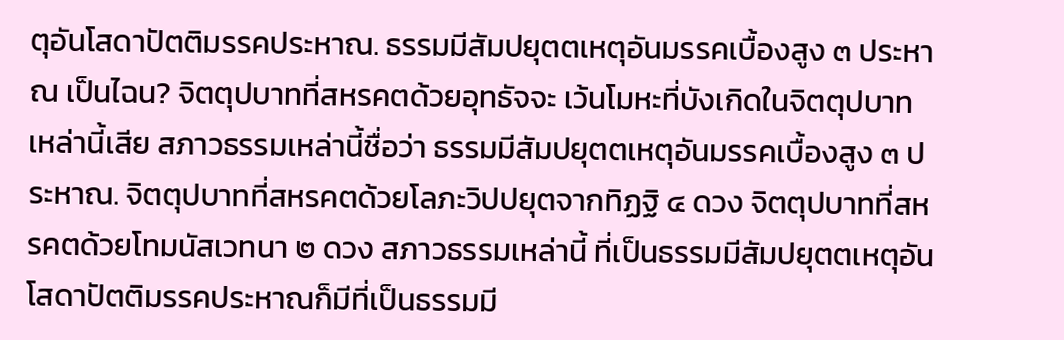ตุอันโสดาปัตติมรรคประหาณ. ธรรมมีสัมปยุตตเหตุอันมรรคเบื้องสูง ๓ ประหาณ เป็นไฉน? จิตตุปบาทที่สหรคตด้วยอุทธัจจะ เว้นโมหะที่บังเกิดในจิตตุปบาทเหล่านี้เสีย สภาวธรรมเหล่านี้ชื่อว่า ธรรมมีสัมปยุตตเหตุอันมรรคเบื้องสูง ๓ ประหาณ. จิตตุปบาทที่สหรคตด้วยโลภะวิปปยุตจากทิฏฐิ ๔ ดวง จิตตุปบาทที่สหรคตด้วยโทมนัสเวทนา ๒ ดวง สภาวธรรมเหล่านี้ ที่เป็นธรรมมีสัมปยุตตเหตุอันโสดาปัตติมรรคประหาณก็มีที่เป็นธรรมมี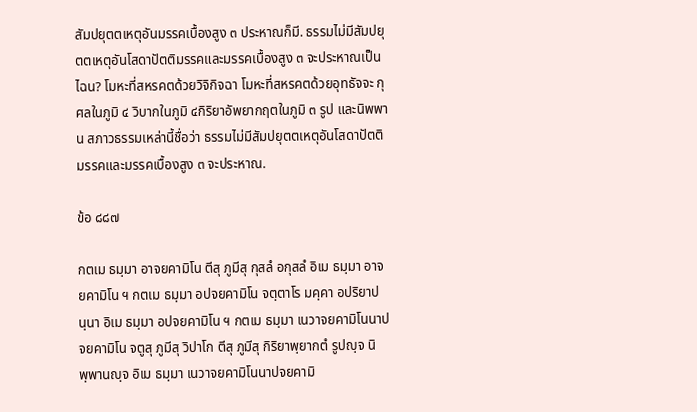สัมปยุตตเหตุอันมรรคเบื้องสูง ๓ ประหาณก็มี. ธรรมไม่มีสัมปยุตตเหตุอันโสดาปัตติมรรคและมรรคเบื้องสูง ๓ จะประหาณเป็นไฉน? โมหะที่สหรคตด้วยวิจิกิจฉา โมหะที่สหรคตด้วยอุทธัจจะ กุศลในภูมิ ๔ วิบากในภูมิ ๔กิริยาอัพยากฤตในภูมิ ๓ รูป และนิพพาน สภาวธรรมเหล่านี้ชื่อว่า ธรรมไม่มีสัมปยุตตเหตุอันโสดาปัตติมรรคและมรรคเบื้องสูง ๓ จะประหาณ.

ข้อ ๘๘๗

กตเม ธมฺมา อาจยคามิโน ตีสุ ภูมีสุ กุสลํ อกุสลํ อิเม ธมฺมา อาจยคามิโน ฯ กตเม ธมฺมา อปจยคามิโน จตฺตาโร มคฺคา อปริยาปนฺนา อิเม ธมฺมา อปจยคามิโน ฯ กตเม ธมฺมา เนวาจยคามิโนนาปจยคามิโน จตูสุ ภูมีสุ วิปาโก ตีสุ ภูมีสุ กิริยาพฺยากตํ รูปญฺจ นิพฺพานญฺจ อิเม ธมฺมา เนวาจยคามิโนนาปจยคามิ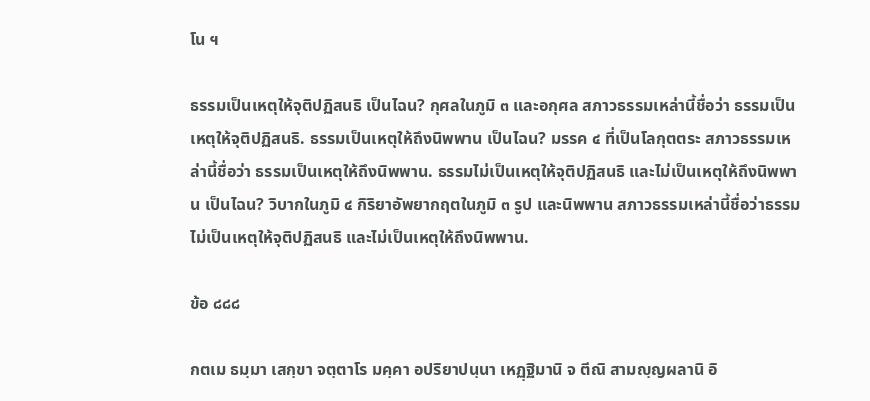โน ฯ

ธรรมเป็นเหตุให้จุติปฏิสนธิ เป็นไฉน? กุศลในภูมิ ๓ และอกุศล สภาวธรรมเหล่านี้ชื่อว่า ธรรมเป็นเหตุให้จุติปฏิสนธิ. ธรรมเป็นเหตุให้ถึงนิพพาน เป็นไฉน? มรรค ๔ ที่เป็นโลกุตตระ สภาวธรรมเหล่านี้ชื่อว่า ธรรมเป็นเหตุให้ถึงนิพพาน. ธรรมไม่เป็นเหตุให้จุติปฏิสนธิ และไม่เป็นเหตุให้ถึงนิพพาน เป็นไฉน? วิบากในภูมิ ๔ กิริยาอัพยากฤตในภูมิ ๓ รูป และนิพพาน สภาวธรรมเหล่านี้ชื่อว่าธรรมไม่เป็นเหตุให้จุติปฏิสนธิ และไม่เป็นเหตุให้ถึงนิพพาน.

ข้อ ๘๘๘

กตเม ธมฺมา เสกฺขา จตฺตาโร มคฺคา อปริยาปนฺนา เหฏฺฐิมานิ จ ตีณิ สามญฺญผลานิ อิ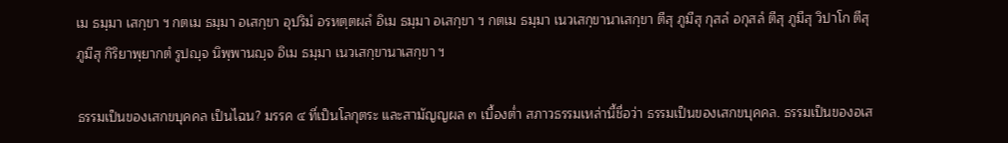เม ธมฺมา เสกฺขา ฯ กตเม ธมฺมา อเสกฺขา อุปริมํ อรหตฺตผลํ อิเม ธมฺมา อเสกฺขา ฯ กตเม ธมฺมา เนวเสกฺขานาเสกฺขา ตีสุ ภูมีสุ กุสลํ อกุสลํ ตีสุ ภูมีสุ วิปาโก ตีสุ ภูมีสุ กิริยาพฺยากตํ รูปญฺจ นิพฺพานญฺจ อิเม ธมฺมา เนวเสกฺขานาเสกฺขา ฯ

ธรรมเป็นของเสกขบุคคล เป็นไฉน? มรรค ๔ ที่เป็นโลกุตระ และสามัญญผล ๓ เบื้องต่ำ สภาวธรรมเหล่านี้ชื่อว่า ธรรมเป็นของเสกขบุคคล. ธรรมเป็นของอเส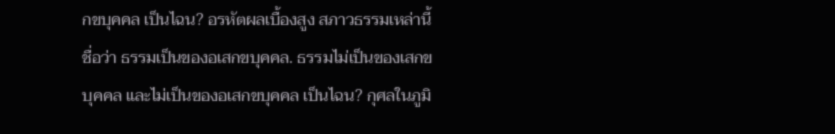กขบุคคล เป็นไฉน? อรหัตผลเบื้องสูง สภาวธรรมเหล่านี้ชื่อว่า ธรรมเป็นของอเสกขบุคคล. ธรรมไม่เป็นของเสกขบุคคล และไม่เป็นของอเสกขบุคคล เป็นไฉน? กุศลในภูมิ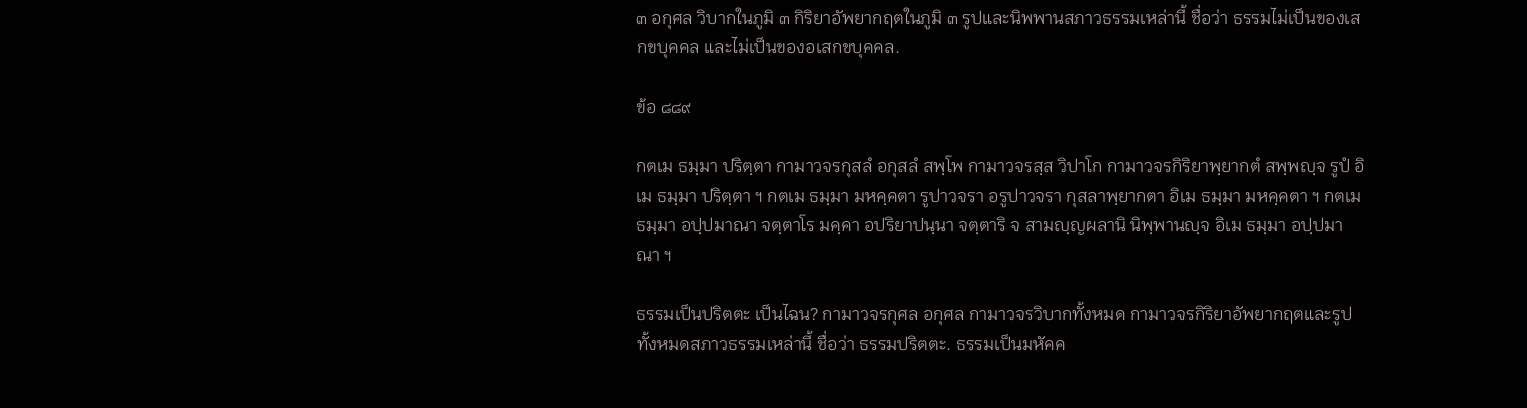๓ อกุศล วิบากในภูมิ ๓ กิริยาอัพยากฤตในภูมิ ๓ รูปและนิพพานสภาวธรรมเหล่านี้ ชื่อว่า ธรรมไม่เป็นของเสกขบุคคล และไม่เป็นของอเสกขบุคคล.

ข้อ ๘๘๙

กตเม ธมฺมา ปริตฺตา กามาวจรกุสลํ อกุสลํ สพฺโพ กามาวจรสฺส วิปาโก กามาวจรกิริยาพฺยากตํ สพฺพญฺจ รูปํ อิเม ธมฺมา ปริตฺตา ฯ กตเม ธมฺมา มหคฺคตา รูปาวจรา อรูปาวจรา กุสลาพฺยากตา อิเม ธมฺมา มหคฺคตา ฯ กตเม ธมฺมา อปฺปมาณา จตฺตาโร มคฺคา อปริยาปนฺนา จตฺตาริ จ สามญฺญผลานิ นิพฺพานญฺจ อิเม ธมฺมา อปฺปมาณา ฯ

ธรรมเป็นปริตตะ เป็นไฉน? กามาวจรกุศล อกุศล กามาวจรวิบากทั้งหมด กามาวจรกิริยาอัพยากฤตและรูปทั้งหมดสภาวธรรมเหล่านี้ ชื่อว่า ธรรมปริตตะ. ธรรมเป็นมหัคค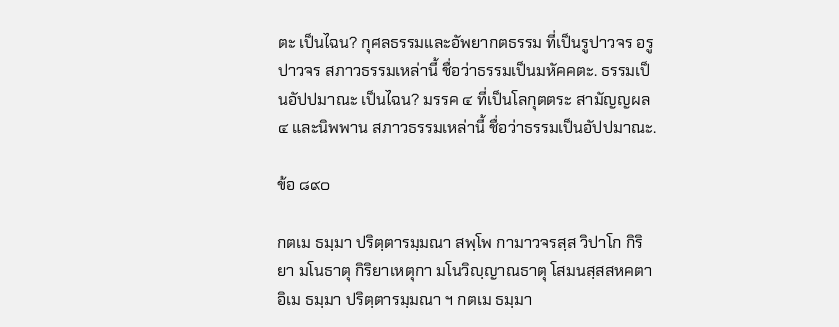ตะ เป็นไฉน? กุศลธรรมและอัพยากตธรรม ที่เป็นรูปาวจร อรูปาวจร สภาวธรรมเหล่านี้ ชื่อว่าธรรมเป็นมหัคคตะ. ธรรมเป็นอัปปมาณะ เป็นไฉน? มรรค ๔ ที่เป็นโลกุตตระ สามัญญผล ๔ และนิพพาน สภาวธรรมเหล่านี้ ชื่อว่าธรรมเป็นอัปปมาณะ.

ข้อ ๘๙๐

กตเม ธมฺมา ปริตฺตารมฺมณา สพฺโพ กามาวจรสฺส วิปาโก กิริยา มโนธาตุ กิริยาเหตุกา มโนวิญฺญาณธาตุ โสมนสฺสสหคตา อิเม ธมฺมา ปริตฺตารมฺมณา ฯ กตเม ธมฺมา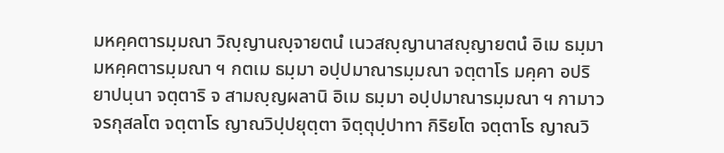มหคฺคตารมฺมณา วิญฺญานญฺจายตนํ เนวสญฺญานาสญฺญายตนํ อิเม ธมฺมา มหคฺคตารมฺมณา ฯ กตเม ธมฺมา อปฺปมาณารมฺมณา จตฺตาโร มคฺคา อปริยาปนฺนา จตฺตาริ จ สามญฺญผลานิ อิเม ธมฺมา อปฺปมาณารมฺมณา ฯ กามาวจรกุสลโต จตฺตาโร ญาณวิปฺปยุตฺตา จิตฺตุปฺปาทา กิริยโต จตฺตาโร ญาณวิ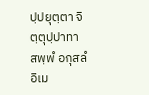ปฺปยุตฺตา จิตฺตุปฺปาทา สพฺพํ อกุสลํ อิเม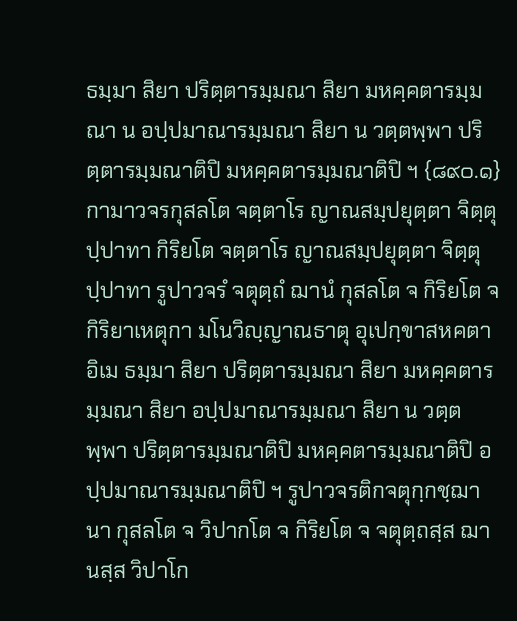ธมฺมา สิยา ปริตฺตารมฺมณา สิยา มหคฺคตารมฺมณา น อปฺปมาณารมฺมณา สิยา น วตฺตพฺพา ปริตฺตารมฺมณาติปิ มหคฺคตารมฺมณาติปิ ฯ {๘๙๐.๑} กามาวจรกุสลโต จตฺตาโร ญาณสมฺปยุตฺตา จิตฺตุปฺปาทา กิริยโต จตฺตาโร ญาณสมฺปยุตฺตา จิตฺตุปฺปาทา รูปาวจรํ จตุตฺถํ ฌานํ กุสลโต จ กิริยโต จ กิริยาเหตุกา มโนวิญฺญาณธาตุ อุเปกฺขาสหคตา อิเม ธมฺมา สิยา ปริตฺตารมฺมณา สิยา มหคฺคตารมฺมณา สิยา อปฺปมาณารมฺมณา สิยา น วตฺตพฺพา ปริตฺตารมฺมณาติปิ มหคฺคตารมฺมณาติปิ อปฺปมาณารมฺมณาติปิ ฯ รูปาวจรติกจตุกฺกชฺฌานา กุสลโต จ วิปากโต จ กิริยโต จ จตุตฺถสฺส ฌานสฺส วิปาโก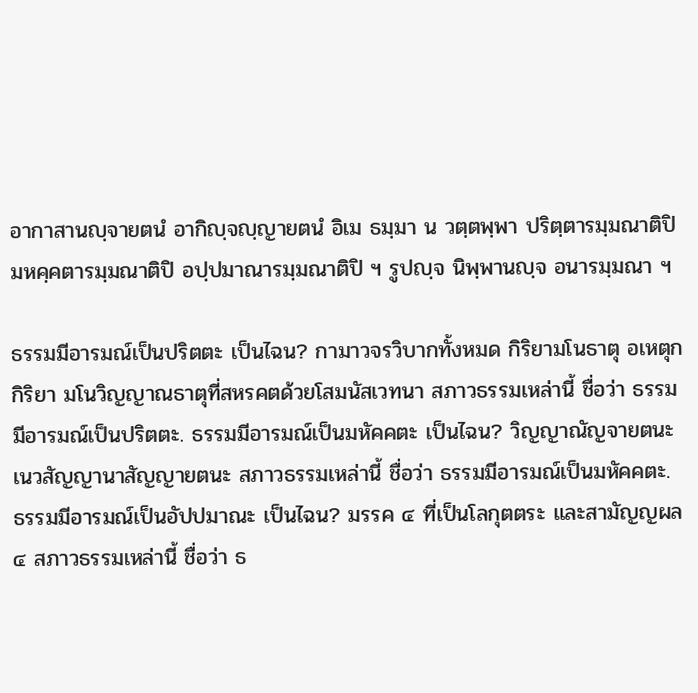อากาสานญฺจายตนํ อากิญฺจญฺญายตนํ อิเม ธมฺมา น วตฺตพฺพา ปริตฺตารมฺมณาติปิ มหคฺคตารมฺมณาติปิ อปฺปมาณารมฺมณาติปิ ฯ รูปญฺจ นิพฺพานญฺจ อนารมฺมณา ฯ

ธรรมมีอารมณ์เป็นปริตตะ เป็นไฉน? กามาวจรวิบากทั้งหมด กิริยามโนธาตุ อเหตุกกิริยา มโนวิญญาณธาตุที่สหรคตด้วยโสมนัสเวทนา สภาวธรรมเหล่านี้ ชื่อว่า ธรรมมีอารมณ์เป็นปริตตะ. ธรรมมีอารมณ์เป็นมหัคคตะ เป็นไฉน? วิญญาณัญจายตนะ เนวสัญญานาสัญญายตนะ สภาวธรรมเหล่านี้ ชื่อว่า ธรรมมีอารมณ์เป็นมหัคคตะ. ธรรมมีอารมณ์เป็นอัปปมาณะ เป็นไฉน? มรรค ๔ ที่เป็นโลกุตตระ และสามัญญผล ๔ สภาวธรรมเหล่านี้ ชื่อว่า ธ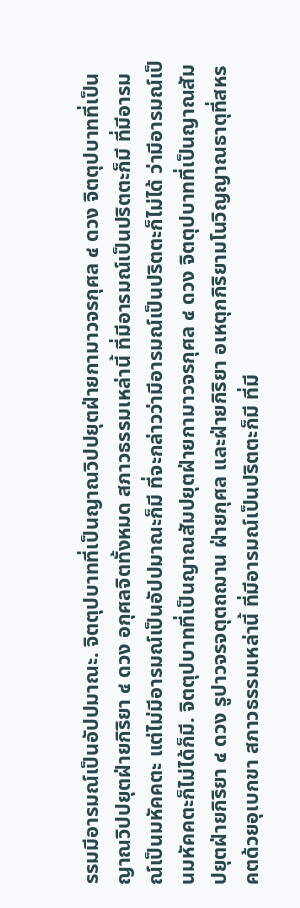รรมมีอารมณ์เป็นอัปปมาณะ. จิตตุปบาทที่เป็นญาณวิปปยุตฝ่ายกามาวจรกุศล ๔ ดวง จิตตุปบาทที่เป็นญาณวิปปยุตฝ่ายกิริยา ๔ ดวง อกุศลจิตทั้งหมด สภาวธรรมเหล่านี้ ที่มีอารมณ์เป็นปริตตะก็มี ที่มีอารมณ์เป็นมหัคคตะ แต่ไม่มีอารมณ์เป็นอัปปมาณะก็มี ที่จะกล่าวว่ามีอารมณ์เป็นปริตตะก็ไม่ได้ ว่ามีอารมณ์เป็นมหัคคตะก็ไม่ได้ก็มี. จิตตุปบาทที่เป็นญาณสัมปยุตฝ่ายกามาวจรกุศล ๔ ดวง จิตตุปบาทที่เป็นญาณสัมปยุตฝ่ายกิริยา ๔ ดวง รูปาวจรจตุตถฌาน ฝ่ายกุศล และฝ่ายกิริยา อเหตุกกิริยามโนวิญญาณธาตุที่สหรคตด้วยอุเบกขา สภาวธรรมเหล่านี้ ที่มีอารมณ์เป็นปริตตะก็มี ที่มี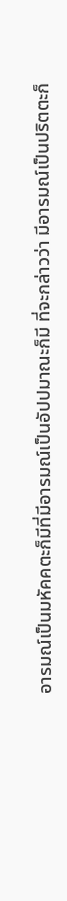อารมณ์เป็นมหัคคตะก็มีที่มีอารมณ์เป็นอัปปมาณะก็มี ที่จะกล่าวว่า มีอารมณ์เป็นปริตตะก็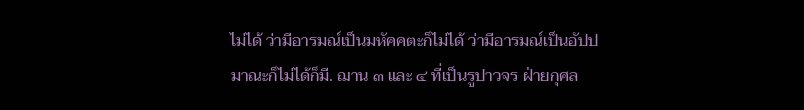ไม่ได้ ว่ามีอารมณ์เป็นมหัคคตะก็ไม่ได้ ว่ามีอารมณ์เป็นอัปปมาณะก็ไม่ได้ก็มี. ฌาน ๓ และ ๔ ที่เป็นรูปาวจร ฝ่ายกุศล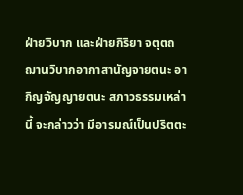ฝ่ายวิบาก และฝ่ายกิริยา จตุตถฌานวิบากอากาสานัญจายตนะ อากิญจัญญายตนะ สภาวธรรมเหล่านี้ จะกล่าวว่า มีอารมณ์เป็นปริตตะ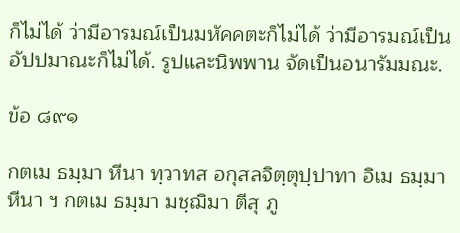ก็ไม่ได้ ว่ามีอารมณ์เป็นมหัคคตะก็ไม่ได้ ว่ามีอารมณ์เป็นอัปปมาณะก็ไม่ได้. รูปและนิพพาน จัดเป็นอนารัมมณะ.

ข้อ ๘๙๑

กตเม ธมฺมา หีนา ทฺวาทส อกุสลจิตฺตุปฺปาทา อิเม ธมฺมา หีนา ฯ กตเม ธมฺมา มชฺฌิมา ตีสุ ภู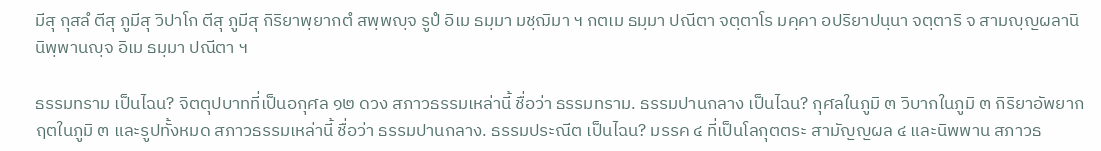มีสุ กุสลํ ตีสุ ภูมีสุ วิปาโก ตีสุ ภูมีสุ กิริยาพฺยากตํ สพฺพญฺจ รูปํ อิเม ธมฺมา มชฺฌิมา ฯ กตเม ธมฺมา ปณีตา จตฺตาโร มคฺคา อปริยาปนฺนา จตฺตาริ จ สามญฺญผลานิ นิพฺพานญฺจ อิเม ธมฺมา ปณีตา ฯ

ธรรมทราม เป็นไฉน? จิตตุปบาทที่เป็นอกุศล ๑๒ ดวง สภาวธรรมเหล่านี้ ชื่อว่า ธรรมทราม. ธรรมปานกลาง เป็นไฉน? กุศลในภูมิ ๓ วิบากในภูมิ ๓ กิริยาอัพยากฤตในภูมิ ๓ และรูปทั้งหมด สภาวธรรมเหล่านี้ ชื่อว่า ธรรมปานกลาง. ธรรมประณีต เป็นไฉน? มรรค ๔ ที่เป็นโลกุตตระ สามัญญผล ๔ และนิพพาน สภาวธ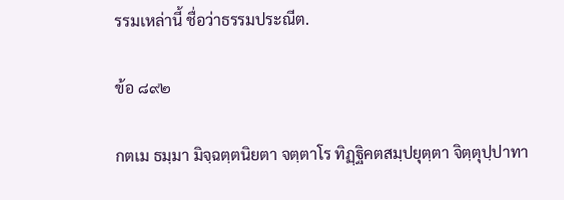รรมเหล่านี้ ชื่อว่าธรรมประณีต.

ข้อ ๘๙๒

กตเม ธมฺมา มิจฺฉตฺตนิยตา จตฺตาโร ทิฏฺฐิคตสมฺปยุตฺตา จิตฺตุปฺปาทา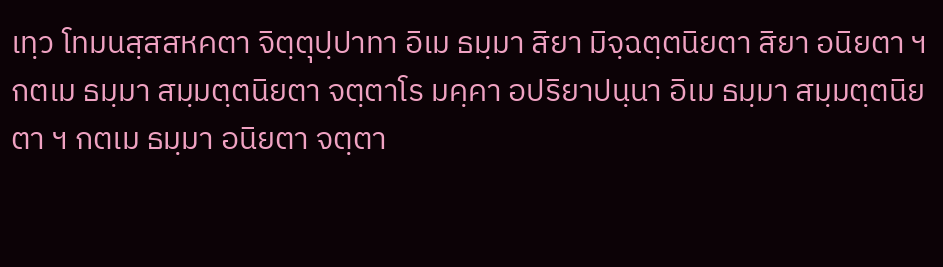เทฺว โทมนสฺสสหคตา จิตฺตุปฺปาทา อิเม ธมฺมา สิยา มิจฺฉตฺตนิยตา สิยา อนิยตา ฯ กตเม ธมฺมา สมฺมตฺตนิยตา จตฺตาโร มคฺคา อปริยาปนฺนา อิเม ธมฺมา สมฺมตฺตนิยตา ฯ กตเม ธมฺมา อนิยตา จตฺตา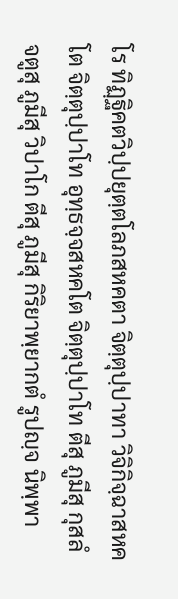โร ทิฏฺฐิคตวิปฺปยุตฺตโลภสหคตา จิตฺตุปฺปาทา วิจิกิจฺฉาสหคโต จิตฺตุปฺปาโท อุทฺธจฺจสหคโต จิตฺตุปฺปาโท ตีสุ ภูมีสุ กุสลํ จตูสุ ภูมีสุ วิปาโก ตีสุ ภูมีสุ กิริยาพฺยากตํ รูปญฺจ นิพฺพา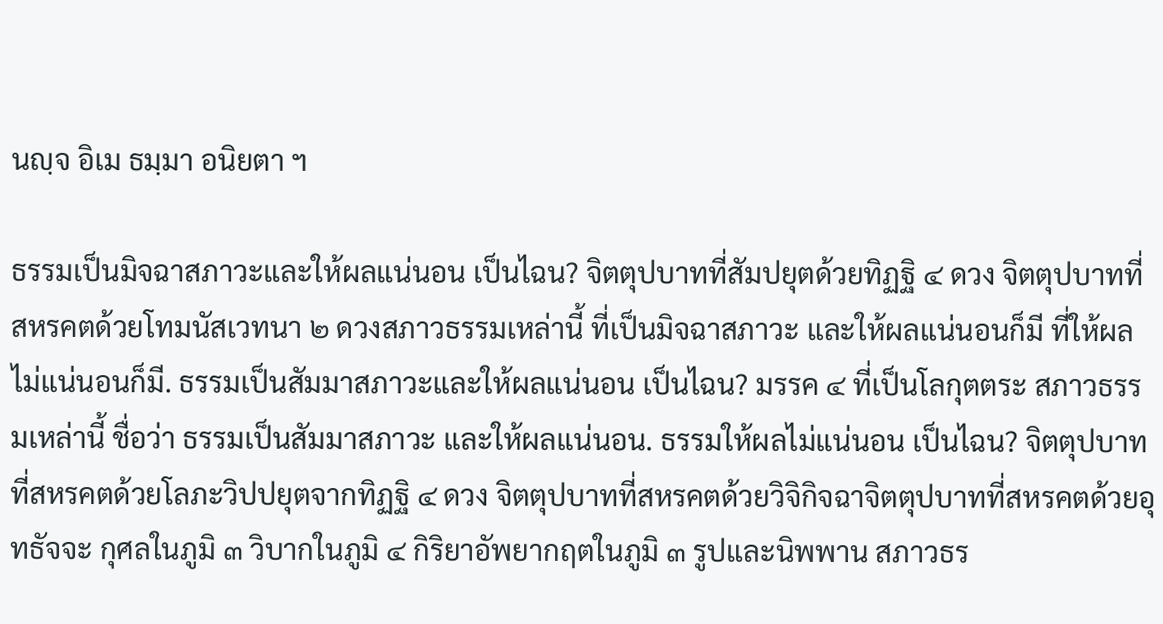นญฺจ อิเม ธมฺมา อนิยตา ฯ

ธรรมเป็นมิจฉาสภาวะและให้ผลแน่นอน เป็นไฉน? จิตตุปบาทที่สัมปยุตด้วยทิฏฐิ ๔ ดวง จิตตุปบาทที่สหรคตด้วยโทมนัสเวทนา ๒ ดวงสภาวธรรมเหล่านี้ ที่เป็นมิจฉาสภาวะ และให้ผลแน่นอนก็มี ที่ให้ผลไม่แน่นอนก็มี. ธรรมเป็นสัมมาสภาวะและให้ผลแน่นอน เป็นไฉน? มรรค ๔ ที่เป็นโลกุตตระ สภาวธรรมเหล่านี้ ชื่อว่า ธรรมเป็นสัมมาสภาวะ และให้ผลแน่นอน. ธรรมให้ผลไม่แน่นอน เป็นไฉน? จิตตุปบาทที่สหรคตด้วยโลภะวิปปยุตจากทิฏฐิ ๔ ดวง จิตตุปบาทที่สหรคตด้วยวิจิกิจฉาจิตตุปบาทที่สหรคตด้วยอุทธัจจะ กุศลในภูมิ ๓ วิบากในภูมิ ๔ กิริยาอัพยากฤตในภูมิ ๓ รูปและนิพพาน สภาวธร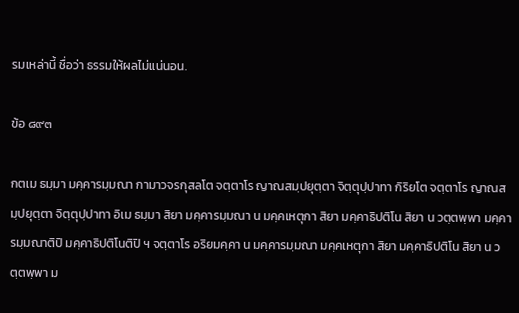รมเหล่านี้ ชื่อว่า ธรรมให้ผลไม่แน่นอน.

ข้อ ๘๙๓

กตเม ธมฺมา มคฺคารมฺมณา กามาวจรกุสลโต จตฺตาโร ญาณสมฺปยุตฺตา จิตฺตุปฺปาทา กิริยโต จตฺตาโร ญาณสมฺปยุตฺตา จิตฺตุปฺปาทา อิเม ธมฺมา สิยา มคฺคารมฺมณา น มคฺคเหตุกา สิยา มคฺคาธิปติโน สิยา น วตฺตพฺพา มคฺคารมฺมณาติปิ มคฺคาธิปติโนติปิ ฯ จตฺตาโร อริยมคฺคา น มคฺคารมฺมณา มคฺคเหตุกา สิยา มคฺคาธิปติโน สิยา น วตฺตพฺพา ม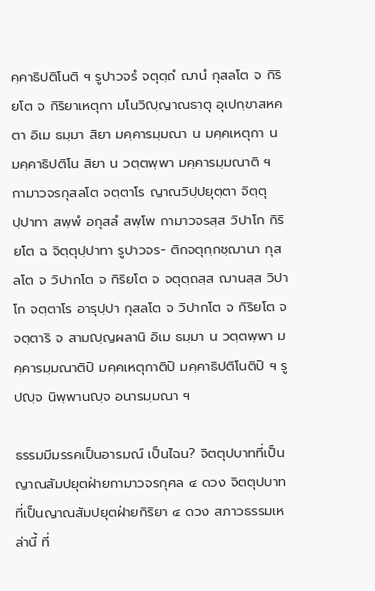คฺคาธิปติโนติ ฯ รูปาวจรํ จตุตฺถํ ฌานํ กุสลโต จ กิริยโต จ กิริยาเหตุกา มโนวิญฺญาณธาตุ อุเปกฺขาสหคตา อิเม ธมฺมา สิยา มคฺคารมฺมณา น มคฺคเหตุกา น มคฺคาธิปติโน สิยา น วตฺตพฺพา มคฺคารมฺมณาติ ฯ กามาวจรกุสลโต จตฺตาโร ญาณวิปฺปยุตฺตา จิตฺตุปฺปาทา สพฺพํ อกุสลํ สพฺโพ กามาวจรสฺส วิปาโก กิริยโต ฉ จิตฺตุปฺปาทา รูปาวจร- ติกจตุกฺกชฺฌานา กุสลโต จ วิปากโต จ กิริยโต จ จตุตฺถสฺส ฌานสฺส วิปาโก จตฺตาโร อารุปฺปา กุสลโต จ วิปากโต จ กิริยโต จ จตฺตาริ จ สามญฺญผลานิ อิเม ธมฺมา น วตฺตพฺพา มคฺคารมฺมณาติปิ มคฺคเหตุกาติปิ มคฺคาธิปติโนติปิ ฯ รูปญฺจ นิพฺพานญฺจ อนารมฺมณา ฯ

ธรรมมีมรรคเป็นอารมณ์ เป็นไฉน? จิตตุปบาทที่เป็นญาณสัมปยุตฝ่ายกามาวจรกุศล ๔ ดวง จิตตุปบาทที่เป็นญาณสัมปยุตฝ่ายกิริยา ๔ ดวง สภาวธรรมเหล่านี้ ที่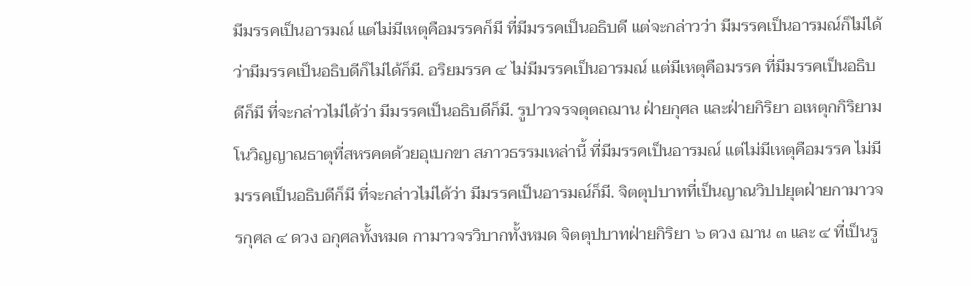มีมรรคเป็นอารมณ์ แต่ไม่มีเหตุคือมรรคก็มี ที่มีมรรคเป็นอธิบดี แต่จะกล่าวว่า มีมรรคเป็นอารมณ์ก็ไม่ได้ ว่ามีมรรคเป็นอธิบดีก็ไม่ได้ก็มี. อริยมรรค ๔ ไม่มีมรรคเป็นอารมณ์ แต่มีเหตุคือมรรค ที่มีมรรคเป็นอธิบดีก็มี ที่จะกล่าวไม่ได้ว่า มีมรรคเป็นอธิบดีก็มี. รูปาวจรจตุตถฌาน ฝ่ายกุศล และฝ่ายกิริยา อเหตุกกิริยามโนวิญญาณธาตุที่สหรคตด้วยอุเบกขา สภาวธรรมเหล่านี้ ที่มีมรรคเป็นอารมณ์ แต่ไม่มีเหตุคือมรรค ไม่มีมรรคเป็นอธิบดีก็มี ที่จะกล่าวไม่ได้ว่า มีมรรคเป็นอารมณ์ก็มี. จิตตุปบาทที่เป็นญาณวิปปยุตฝ่ายกามาวจรกุศล ๔ ดวง อกุศลทั้งหมด กามาวจรวิบากทั้งหมด จิตตุปบาทฝ่ายกิริยา ๖ ดวง ฌาน ๓ และ ๔ ที่เป็นรู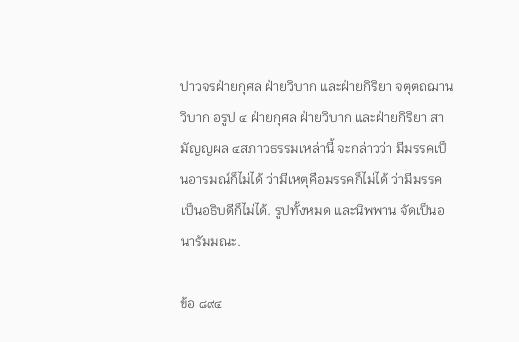ปาวจรฝ่ายกุศล ฝ่ายวิบาก และฝ่ายกิริยา จตุตถฌานวิบาก อรูป ๔ ฝ่ายกุศล ฝ่ายวิบาก และฝ่ายกิริยา สามัญญผล ๔สภาวธรรมเหล่านี้ จะกล่าวว่า มีมรรคเป็นอารมณ์ก็ไม่ได้ ว่ามีเหตุคือมรรคก็ไม่ได้ ว่ามีมรรคเป็นอธิบดีก็ไม่ได้. รูปทั้งหมด และนิพพาน จัดเป็นอนารัมมณะ.

ข้อ ๘๙๔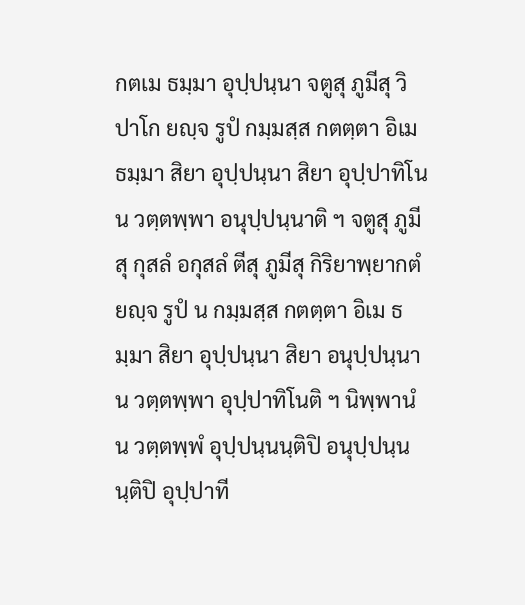กตเม ธมฺมา อุปฺปนฺนา จตูสุ ภูมีสุ วิปาโก ยญฺจ รูปํ กมฺมสฺส กตตฺตา อิเม ธมฺมา สิยา อุปฺปนฺนา สิยา อุปฺปาทิโน น วตฺตพฺพา อนุปฺปนฺนาติ ฯ จตูสุ ภูมีสุ กุสลํ อกุสลํ ตีสุ ภูมีสุ กิริยาพฺยากตํ ยญฺจ รูปํ น กมฺมสฺส กตตฺตา อิเม ธมฺมา สิยา อุปฺปนฺนา สิยา อนุปฺปนฺนา น วตฺตพฺพา อุปฺปาทิโนติ ฯ นิพฺพานํ น วตฺตพฺพํ อุปฺปนฺนนฺติปิ อนุปฺปนฺนนฺติปิ อุปฺปาที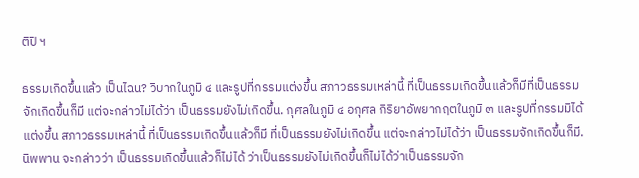ติปิ ฯ

ธรรมเกิดขึ้นแล้ว เป็นไฉน? วิบากในภูมิ ๔ และรูปที่กรรมแต่งขึ้น สภาวธรรมเหล่านี้ ที่เป็นธรรมเกิดขึ้นแล้วก็มีที่เป็นธรรมจักเกิดขึ้นก็มี แต่จะกล่าวไม่ได้ว่า เป็นธรรมยังไม่เกิดขึ้น. กุศลในภูมิ ๔ อกุศล กิริยาอัพยากฤตในภูมิ ๓ และรูปที่กรรมมิได้แต่งขึ้น สภาวธรรมเหล่านี้ ที่เป็นธรรมเกิดขึ้นแล้วก็มี ที่เป็นธรรมยังไม่เกิดขึ้น แต่จะกล่าวไม่ได้ว่า เป็นธรรมจักเกิดขึ้นก็มี. นิพพาน จะกล่าวว่า เป็นธรรมเกิดขึ้นแล้วก็ไม่ได้ ว่าเป็นธรรมยังไม่เกิดขึ้นก็ไม่ได้ว่าเป็นธรรมจัก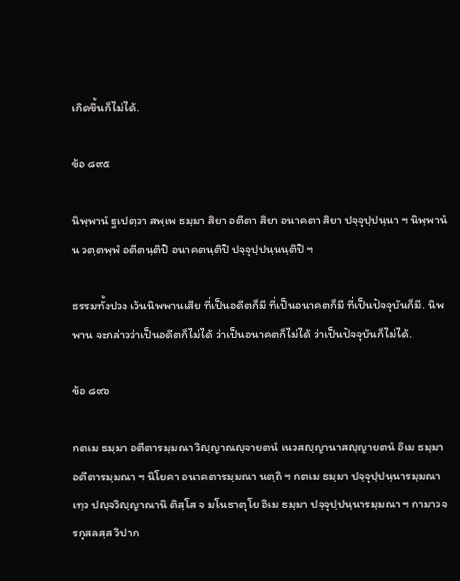เกิดขึ้นก็ไม่ได้.

ข้อ ๘๙๕

นิพฺพานํ ฐเปตฺวา สพฺเพ ธมฺมา สิยา อตีตา สิยา อนาคตา สิยา ปจฺจุปฺปนฺนา ฯ นิพฺพานํ น วตฺตพฺพํ อตีตนฺติปิ อนาคตนฺติปิ ปจฺจุปฺปนฺนนฺติปิ ฯ

ธรรมทั้งปวง เว้นนิพพานเสีย ที่เป็นอดีตก็มี ที่เป็นอนาคตก็มี ที่เป็นปัจจุบันก็มี. นิพพาน จะกล่าวว่าเป็นอดีตก็ไม่ได้ ว่าเป็นอนาคตก็ไม่ได้ ว่าเป็นปัจจุบันก็ไม่ได้.

ข้อ ๘๙๖

กตเม ธมฺมา อตีตารมฺมณา วิญฺญาณญฺจายตนํ เนวสญฺญานาสญฺญายตนํ อิเม ธมฺมา อตีตารมฺมณา ฯ นิโยคา อนาคตารมฺมณา นตฺถิ ฯ กตเม ธมฺมา ปจฺจุปฺปนฺนารมฺมณา เทฺว ปญฺจวิญฺญาณานิ ติสฺโส จ มโนธาตุโย อิเม ธมฺมา ปจฺจุปฺปนฺนารมฺมณา ฯ กามาวจรกุสลสฺส วิปาก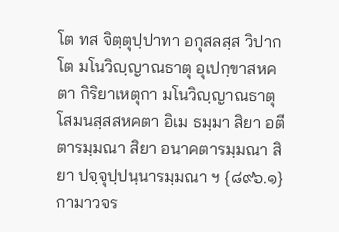โต ทส จิตฺตุปฺปาทา อกุสลสฺส วิปากโต มโนวิญฺญาณธาตุ อุเปกฺขาสหคตา กิริยาเหตุกา มโนวิญฺญาณธาตุ โสมนสฺสสหคตา อิเม ธมฺมา สิยา อตีตารมฺมณา สิยา อนาคตารมฺมณา สิยา ปจฺจุปฺปนฺนารมฺมณา ฯ {๘๙๖.๑} กามาวจร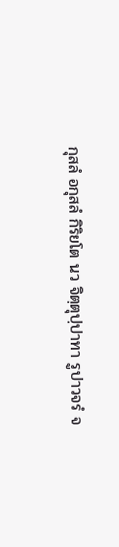กุสลํ อกุสลํ กิริยโต นว จิตฺตุปฺปาทา รูปาวจรํ จ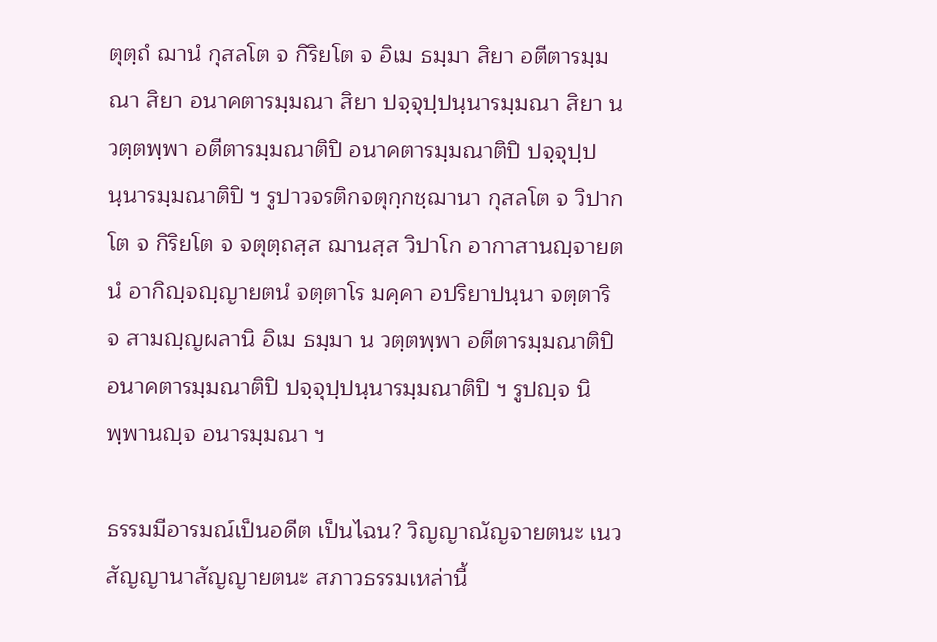ตุตฺถํ ฌานํ กุสลโต จ กิริยโต จ อิเม ธมฺมา สิยา อตีตารมฺมณา สิยา อนาคตารมฺมณา สิยา ปจฺจุปฺปนฺนารมฺมณา สิยา น วตฺตพฺพา อตีตารมฺมณาติปิ อนาคตารมฺมณาติปิ ปจฺจุปฺปนฺนารมฺมณาติปิ ฯ รูปาวจรติกจตุกฺกชฺฌานา กุสลโต จ วิปากโต จ กิริยโต จ จตุตฺถสฺส ฌานสฺส วิปาโก อากาสานญฺจายตนํ อากิญฺจญฺญายตนํ จตฺตาโร มคฺคา อปริยาปนฺนา จตฺตาริ จ สามญฺญผลานิ อิเม ธมฺมา น วตฺตพฺพา อตีตารมฺมณาติปิ อนาคตารมฺมณาติปิ ปจฺจุปฺปนฺนารมฺมณาติปิ ฯ รูปญฺจ นิพฺพานญฺจ อนารมฺมณา ฯ

ธรรมมีอารมณ์เป็นอดีต เป็นไฉน? วิญญาณัญจายตนะ เนวสัญญานาสัญญายตนะ สภาวธรรมเหล่านี้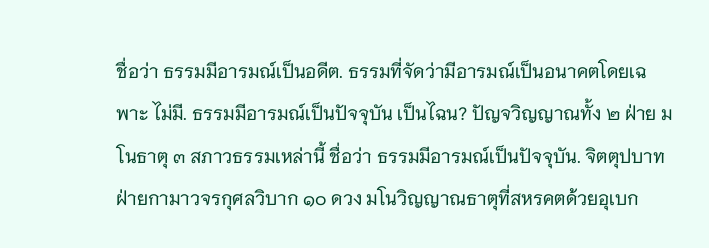ชื่อว่า ธรรมมีอารมณ์เป็นอดีต. ธรรมที่จัดว่ามีอารมณ์เป็นอนาคตโดยเฉพาะ ไม่มี. ธรรมมีอารมณ์เป็นปัจจุบัน เป็นไฉน? ปัญจวิญญาณทั้ง ๒ ฝ่าย มโนธาตุ ๓ สภาวธรรมเหล่านี้ ชื่อว่า ธรรมมีอารมณ์เป็นปัจจุบัน. จิตตุปบาทฝ่ายกามาวจรกุศลวิบาก ๑๐ ดวง มโนวิญญาณธาตุที่สหรคตด้วยอุเบก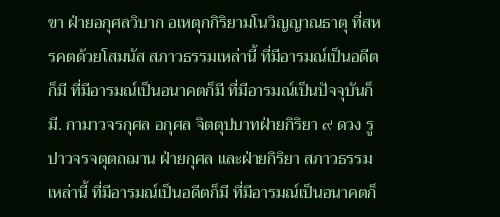ขา ฝ่ายอกุศลวิบาก อเหตุกกิริยามโนวิญญาณธาตุ ที่สหรคตด้วยโสมนัส สภาวธรรมเหล่านี้ ที่มีอารมณ์เป็นอดีตก็มี ที่มีอารมณ์เป็นอนาคตก็มี ที่มีอารมณ์เป็นปัจจุบันก็มี. กามาวจรกุศล อกุศล จิตตุปบาทฝ่ายกิริยา ๙ ดวง รูปาวจรจตุตถฌาน ฝ่ายกุศล และฝ่ายกิริยา สภาวธรรมเหล่านี้ ที่มีอารมณ์เป็นอดีตก็มี ที่มีอารมณ์เป็นอนาคตก็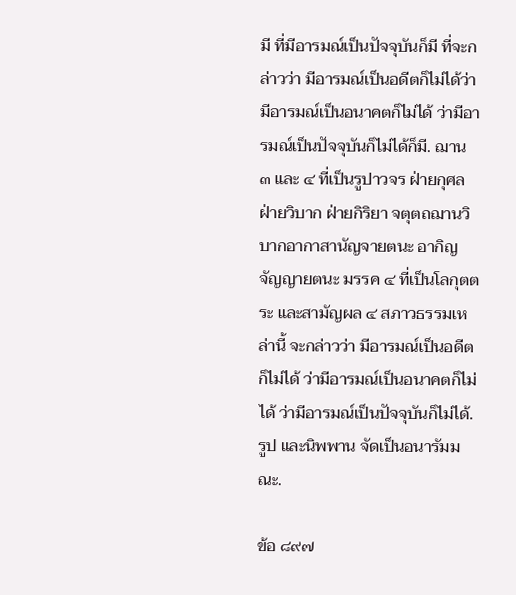มี ที่มีอารมณ์เป็นปัจจุบันก็มี ที่จะกล่าวว่า มีอารมณ์เป็นอดีตก็ไม่ได้ว่ามีอารมณ์เป็นอนาคตก็ไม่ได้ ว่ามีอารมณ์เป็นปัจจุบันก็ไม่ได้ก็มี. ฌาน ๓ และ ๔ ที่เป็นรูปาวจร ฝ่ายกุศล ฝ่ายวิบาก ฝ่ายกิริยา จตุตถฌานวิบากอากาสานัญจายตนะ อากิญจัญญายตนะ มรรค ๔ ที่เป็นโลกุตตระ และสามัญผล ๔ สภาวธรรมเหล่านี้ จะกล่าวว่า มีอารมณ์เป็นอดีตก็ไม่ได้ ว่ามีอารมณ์เป็นอนาคตก็ไม่ได้ ว่ามีอารมณ์เป็นปัจจุบันก็ไม่ได้. รูป และนิพพาน จัดเป็นอนารัมมณะ.

ข้อ ๘๙๗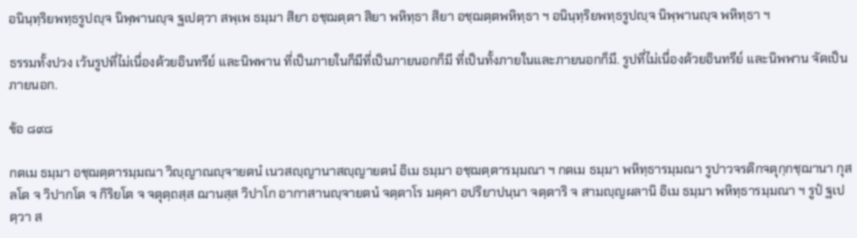อนินฺทฺริยพทฺธรูปญฺจ นิพฺพานญฺจ ฐเปตฺวา สพฺเพ ธมฺมา สิยา อชฺฌตฺตา สิยา พหิทฺธา สิยา อชฺฌตฺตพหิทฺธา ฯ อนินฺทฺริยพทฺธรูปญฺจ นิพฺพานญฺจ พหิทฺธา ฯ

ธรรมทั้งปวง เว้นรูปที่ไม่เนื่องด้วยอินทรีย์ และนิพพาน ที่เป็นภายในก็มีที่เป็นภายนอกก็มี ที่เป็นทั้งภายในและภายนอกก็มี. รูปที่ไม่เนื่องด้วยอินทรีย์ และนิพพาน จัดเป็นภายนอก.

ข้อ ๘๙๘

กตเม ธมฺมา อชฺฌตฺตารมฺมณา วิญฺญาณญฺจายตนํ เนวสญฺญานาสญฺญายตนํ อิเม ธมฺมา อชฺฌตฺตารมฺมณา ฯ กตเม ธมฺมา พหิทฺธารมฺมณา รูปาวจรติกจตุกฺกชฺฌานา กุสลโต จ วิปากโต จ กิริยโต จ จตุตฺถสฺส ฌานสฺส วิปาโก อากาสานญฺจายตนํ จตฺตาโร มคฺคา อปริยาปนฺนา จตฺตาริ จ สามญฺญผลานิ อิเม ธมฺมา พหิทฺธารมฺมณา ฯ รูปํ ฐเปตฺวา ส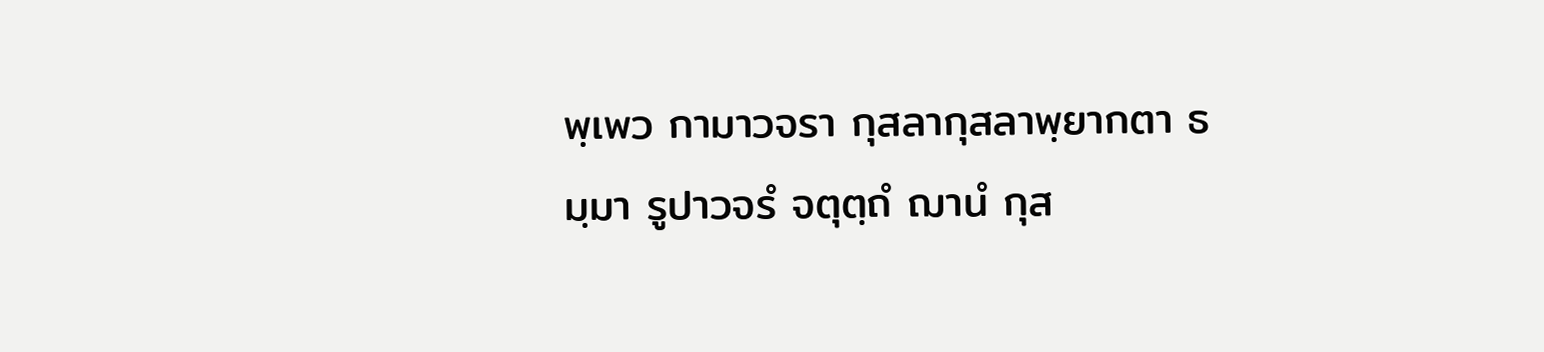พฺเพว กามาวจรา กุสลากุสลาพฺยากตา ธมฺมา รูปาวจรํ จตุตฺถํ ฌานํ กุส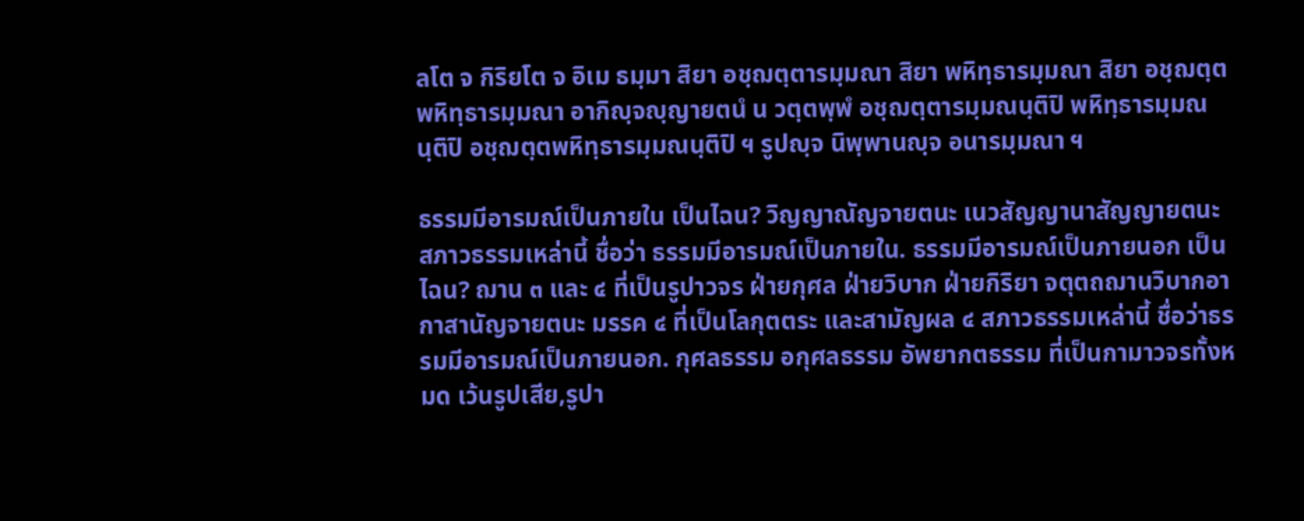ลโต จ กิริยโต จ อิเม ธมฺมา สิยา อชฺฌตฺตารมฺมณา สิยา พหิทฺธารมฺมณา สิยา อชฺฌตฺตพหิทฺธารมฺมณา อากิญฺจญฺญายตนํ น วตฺตพฺพํ อชฺฌตฺตารมฺมณนฺติปิ พหิทฺธารมฺมณนฺติปิ อชฺฌตฺตพหิทฺธารมฺมณนฺติปิ ฯ รูปญฺจ นิพฺพานญฺจ อนารมฺมณา ฯ

ธรรมมีอารมณ์เป็นภายใน เป็นไฉน? วิญญาณัญจายตนะ เนวสัญญานาสัญญายตนะ สภาวธรรมเหล่านี้ ชื่อว่า ธรรมมีอารมณ์เป็นภายใน. ธรรมมีอารมณ์เป็นภายนอก เป็นไฉน? ฌาน ๓ และ ๔ ที่เป็นรูปาวจร ฝ่ายกุศล ฝ่ายวิบาก ฝ่ายกิริยา จตุตถฌานวิบากอากาสานัญจายตนะ มรรค ๔ ที่เป็นโลกุตตระ และสามัญผล ๔ สภาวธรรมเหล่านี้ ชื่อว่าธรรมมีอารมณ์เป็นภายนอก. กุศลธรรม อกุศลธรรม อัพยากตธรรม ที่เป็นกามาวจรทั้งหมด เว้นรูปเสีย,รูปา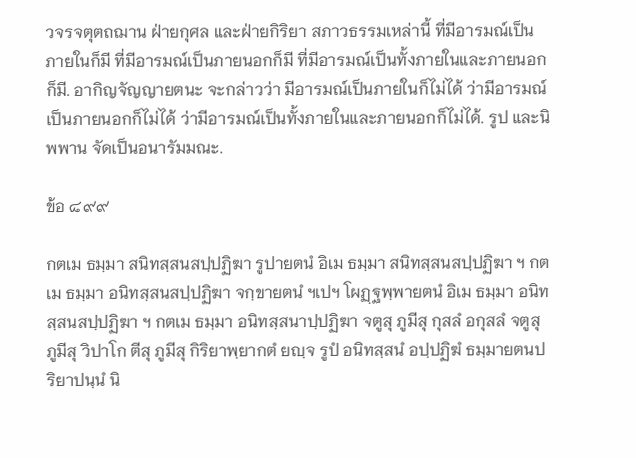วจรจตุตถฌาน ฝ่ายกุศล และฝ่ายกิริยา สภาวธรรมเหล่านี้ ที่มีอารมณ์เป็นภายในก็มี ที่มีอารมณ์เป็นภายนอกก็มี ที่มีอารมณ์เป็นทั้งภายในและภายนอกก็มี. อากิญจัญญายตนะ จะกล่าวว่า มีอารมณ์เป็นภายในก็ไม่ได้ ว่ามีอารมณ์เป็นภายนอกก็ไม่ได้ ว่ามีอารมณ์เป็นทั้งภายในและภายนอกก็ไม่ได้. รูป และนิพพาน จัดเป็นอนารัมมณะ.

ข้อ ๘๙๙

กตเม ธมฺมา สนิทสฺสนสปฺปฏิฆา รูปายตนํ อิเม ธมฺมา สนิทสฺสนสปฺปฏิฆา ฯ กตเม ธมฺมา อนิทสฺสนสปฺปฏิฆา จกฺขายตนํ ฯเปฯ โผฏฺฐพฺพายตนํ อิเม ธมฺมา อนิทสฺสนสปฺปฏิฆา ฯ กตเม ธมฺมา อนิทสฺสนาปฺปฏิฆา จตูสุ ภูมีสุ กุสลํ อกุสลํ จตูสุ ภูมีสุ วิปาโก ตีสุ ภูมีสุ กิริยาพฺยากตํ ยญฺจ รูปํ อนิทสฺสนํ อปฺปฏิฆํ ธมฺมายตนปริยาปนฺนํ นิ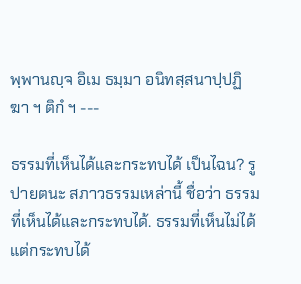พฺพานญฺจ อิเม ธมฺมา อนิทสฺสนาปฺปฏิฆา ฯ ติกํ ฯ ---

ธรรมที่เห็นได้และกระทบได้ เป็นไฉน? รูปายตนะ สภาวธรรมเหล่านี้ ชื่อว่า ธรรมที่เห็นได้และกระทบได้. ธรรมที่เห็นไม่ได้แต่กระทบได้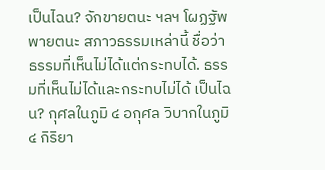เป็นไฉน? จักขายตนะ ฯลฯ โผฏฐัพพายตนะ สภาวธรรมเหล่านี้ ชื่อว่า ธรรมที่เห็นไม่ได้แต่กระทบได้. ธรรมที่เห็นไม่ได้และกระทบไม่ได้ เป็นไฉน? กุศลในภูมิ ๔ อกุศล วิบากในภูมิ ๔ กิริยา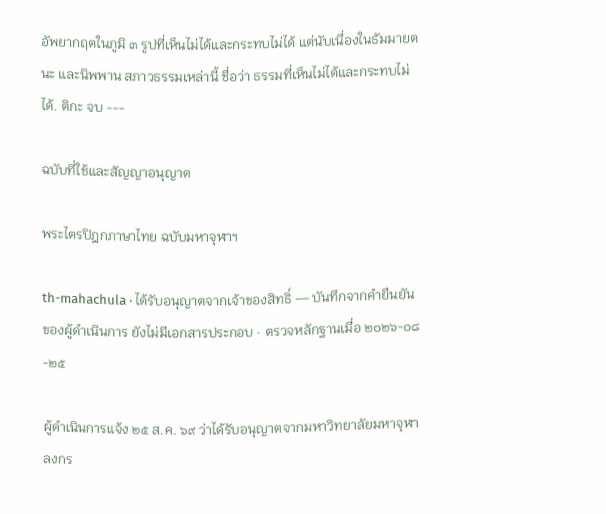อัพยากฤตในภูมิ ๓ รูปที่เห็นไม่ได้และกระทบไม่ได้ แต่นับเนื่องในธัมมายตนะ และนิพพาน สภาวธรรมเหล่านี้ ชื่อว่า ธรรมที่เห็นไม่ได้และกระทบไม่ได้. ติกะ จบ ---

ฉบับที่ใช้และสัญญาอนุญาต

พระไตรปิฎกภาษาไทย ฉบับมหาจุฬาฯ

th-mahachula · ได้รับอนุญาตจากเจ้าของสิทธิ์ — บันทึกจากคำยืนยันของผู้ดำเนินการ ยังไม่มีเอกสารประกอบ · ตรวจหลักฐานเมื่อ ๒๐๒๖-๐๘-๒๕

ผู้ดำเนินการแจ้ง ๒๕ ส.ค. ๖๙ ว่าได้รับอนุญาตจากมหาวิทยาลัยมหาจุฬาลงกร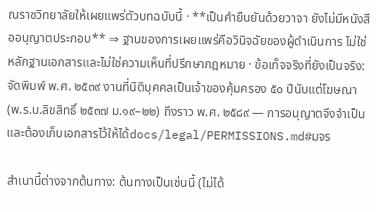ณราชวิทยาลัยให้เผยแพร่ตัวบทฉบับนี้ · **เป็นคำยืนยันด้วยวาจา ยังไม่มีหนังสืออนุญาตประกอบ** ⇒ ฐานของการเผยแพร่คือวินิจฉัยของผู้ดำเนินการ ไม่ใช่หลักฐานเอกสารและไม่ใช่ความเห็นที่ปรึกษากฎหมาย · ข้อเท็จจริงที่ยังเป็นจริง: จัดพิมพ์ พ.ศ. ๒๕๓๙ งานที่นิติบุคคลเป็นเจ้าของคุ้มครอง ๕๐ ปีนับแต่โฆษณา (พ.ร.บ.ลิขสิทธิ์ ๒๕๓๗ ม.๑๙–๒๒) ถึงราว พ.ศ. ๒๕๘๙ — การอนุญาตจึงจำเป็นและต้องเก็บเอกสารไว้ให้ได้docs/legal/PERMISSIONS.md#มจร

สำเนานี้ต่างจากต้นทาง: ต้นทางเป็นเช่นนี้ (ไม่ได้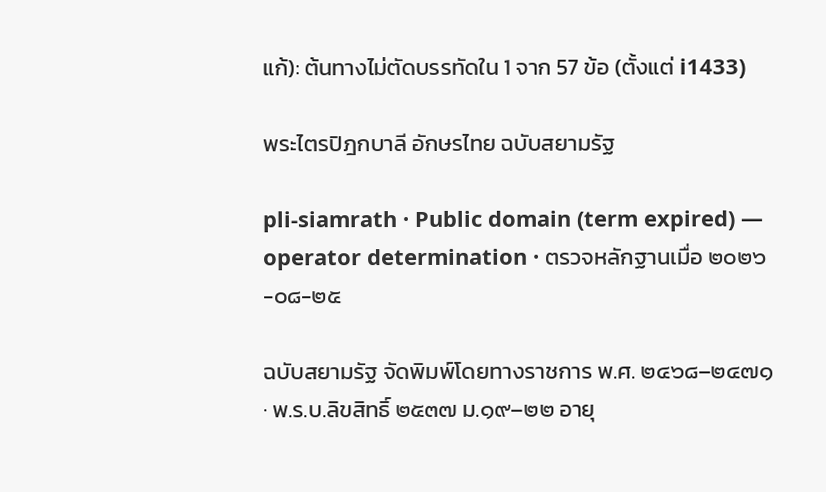แก้): ต้นทางไม่ตัดบรรทัดใน 1 จาก 57 ข้อ (ตั้งแต่ i1433)

พระไตรปิฎกบาลี อักษรไทย ฉบับสยามรัฐ

pli-siamrath · Public domain (term expired) — operator determination · ตรวจหลักฐานเมื่อ ๒๐๒๖-๐๘-๒๕

ฉบับสยามรัฐ จัดพิมพ์โดยทางราชการ พ.ศ. ๒๔๖๘–๒๔๗๑ · พ.ร.บ.ลิขสิทธิ์ ๒๕๓๗ ม.๑๙–๒๒ อายุ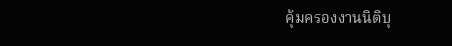คุ้มครองงานนิติบุ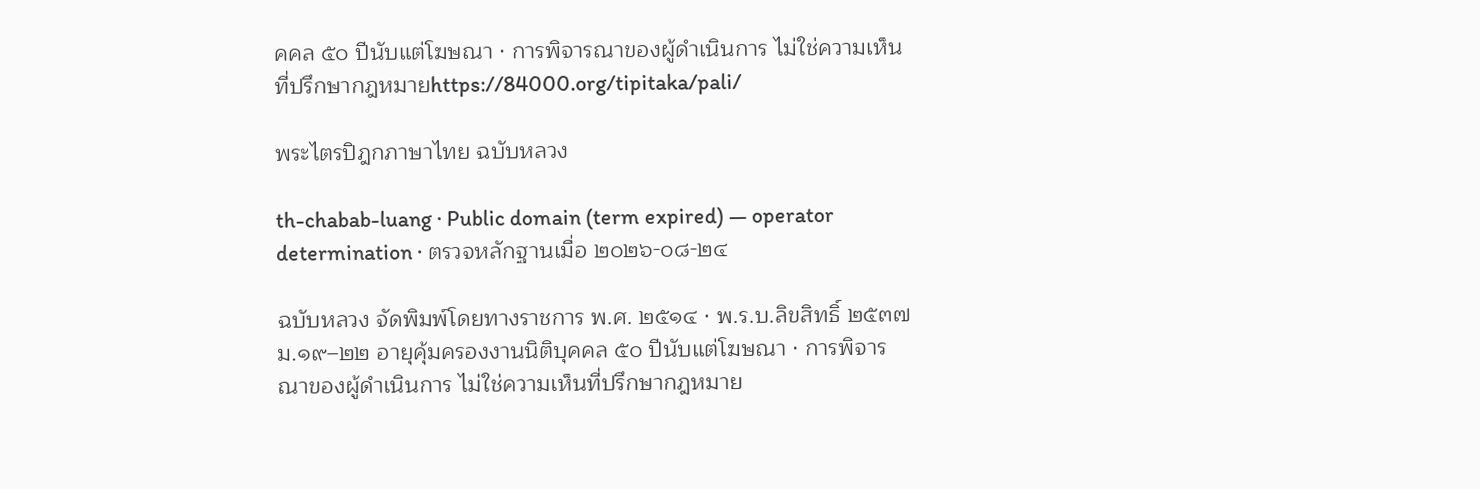คคล ๕๐ ปีนับแต่โฆษณา · การพิจารณาของผู้ดำเนินการ ไม่ใช่ความเห็นที่ปรึกษากฎหมายhttps://84000.org/tipitaka/pali/

พระไตรปิฎกภาษาไทย ฉบับหลวง

th-chabab-luang · Public domain (term expired) — operator determination · ตรวจหลักฐานเมื่อ ๒๐๒๖-๐๘-๒๔

ฉบับหลวง จัดพิมพ์โดยทางราชการ พ.ศ. ๒๕๑๔ · พ.ร.บ.ลิขสิทธิ์ ๒๕๓๗ ม.๑๙–๒๒ อายุคุ้มครองงานนิติบุคคล ๕๐ ปีนับแต่โฆษณา · การพิจารณาของผู้ดำเนินการ ไม่ใช่ความเห็นที่ปรึกษากฎหมาย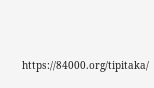https://84000.org/tipitaka/